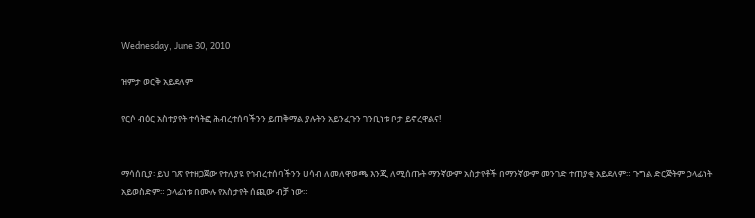Wednesday, June 30, 2010

ዝምታ ወርቅ አይደለም

የርሶ ብዕር አስተያየት ተሳትፎ ሕብረተሰባችንን ይጠቅማል ያሉትን አይንፈጉን ገንቢነቱ ቦታ ይኖረዋልና!


ማሳሰቢያ፡ ይህ ገጽ የተዘጋጀው የተለያዩ የኅብረተሰባችንን ሀሳብ ለመለዋወጫ እንጂ ለሚሰጡት ማንኛውም አስታየቶች በማንኛውም መንገድ ተጠያቂ አይደለም። ጉግል ድርጅትም ኃላፊነት አይወስድም። ኃላፊነቱ በሙሉ የአስታየት ሰጪው ብቻ ነው።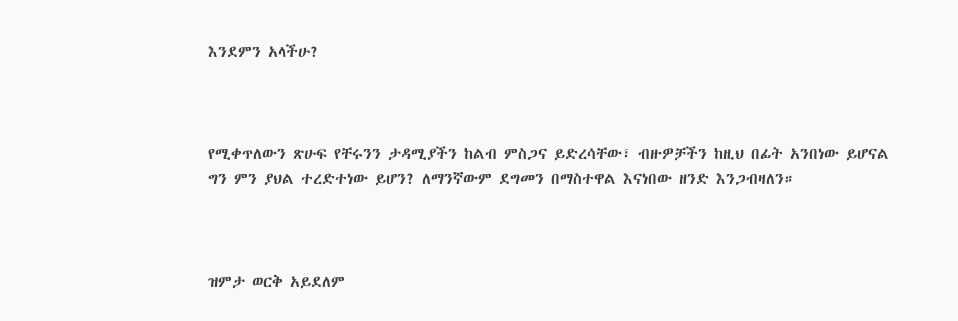እንደምን አላችሁ?



የሚቀጥለውን ጽሁፍ የቸሩንን ታዳሚያችን ከልብ ምስጋና ይድረሳቸው፣ ብዙዎቻችን ከዚህ በፊት አንበነው ይሆናል ግን ምን ያህል ተረድተነው ይሆን? ለማንኛውም ደግመን በማስተዋል እናነበው ዘንድ እንጋብዛለን።



ዝምታ ወርቅ አይደለም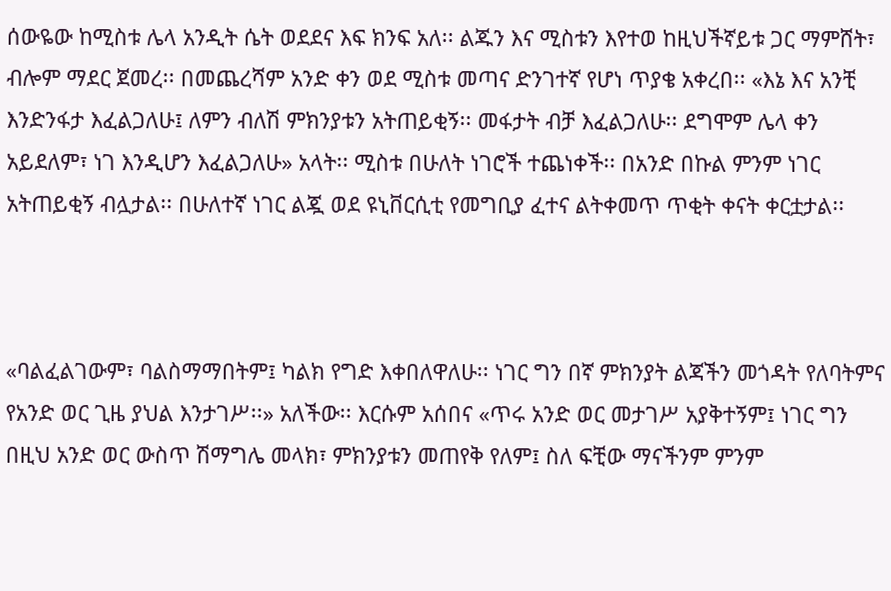ሰውዬው ከሚስቱ ሌላ አንዲት ሴት ወደደና እፍ ክንፍ አለ፡፡ ልጁን እና ሚስቱን እየተወ ከዚህችኛይቱ ጋር ማምሸት፣ ብሎም ማደር ጀመረ፡፡ በመጨረሻም አንድ ቀን ወደ ሚስቱ መጣና ድንገተኛ የሆነ ጥያቄ አቀረበ፡፡ «እኔ እና አንቺ እንድንፋታ እፈልጋለሁ፤ ለምን ብለሽ ምክንያቱን አትጠይቂኝ፡፡ መፋታት ብቻ እፈልጋለሁ፡፡ ደግሞም ሌላ ቀን አይደለም፣ ነገ እንዲሆን እፈልጋለሁ» አላት፡፡ ሚስቱ በሁለት ነገሮች ተጨነቀች፡፡ በአንድ በኩል ምንም ነገር አትጠይቂኝ ብሏታል፡፡ በሁለተኛ ነገር ልጇ ወደ ዩኒቨርሲቲ የመግቢያ ፈተና ልትቀመጥ ጥቂት ቀናት ቀርቷታል፡፡



«ባልፈልገውም፣ ባልስማማበትም፤ ካልክ የግድ እቀበለዋለሁ፡፡ ነገር ግን በኛ ምክንያት ልጃችን መጎዳት የለባትምና የአንድ ወር ጊዜ ያህል እንታገሥ፡፡» አለችው፡፡ እርሱም አሰበና «ጥሩ አንድ ወር መታገሥ አያቅተኝም፤ ነገር ግን በዚህ አንድ ወር ውስጥ ሽማግሌ መላክ፣ ምክንያቱን መጠየቅ የለም፤ ስለ ፍቺው ማናችንም ምንም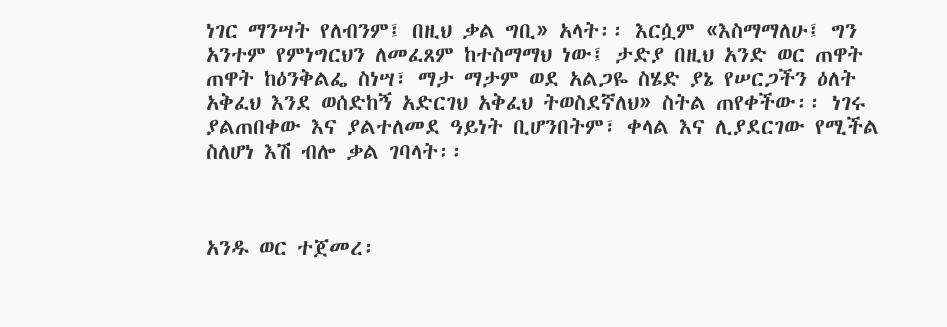ነገር ማንሣት የለብንም፤ በዚህ ቃል ግቢ» አላት፡፡ እርሷም «እስማማለሁ፤ ግን አንተም የምነግርህን ለመፈጸም ከተስማማህ ነው፤ ታድያ በዚህ አንድ ወር ጠዋት ጠዋት ከዕንቅልፌ ስነሣ፣ ማታ ማታም ወደ አልጋዬ ስሄድ ያኔ የሠርጋችን ዕለት አቅፈህ እንደ ወሰድከኝ አድርገህ አቅፈህ ትወስደኛለህ» ስትል ጠየቀችው፡፡ ነገሩ ያልጠበቀው እና ያልተለመደ ዓይነት ቢሆንበትም፣ ቀላል እና ሊያደርገው የሚችል ስለሆነ እሽ ብሎ ቃል ገባላት፡፡



አንዱ ወር ተጀመረ፡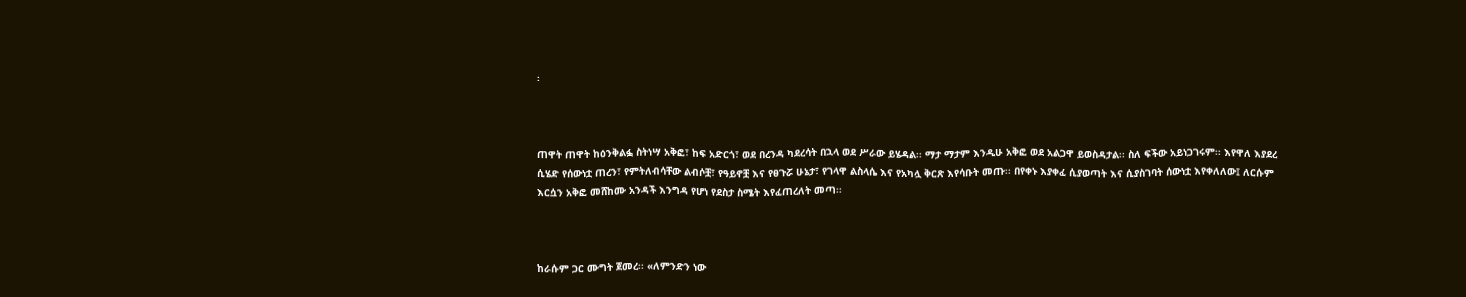፡



ጠዋት ጠዋት ከዕንቅልፏ ስትነሣ አቅፎ፣ ከፍ አድርጎ፣ ወደ በረንዳ ካደረሳት በኋላ ወደ ሥራው ይሄዳል፡፡ ማታ ማታም እንዲሁ አቅፎ ወደ አልጋዋ ይወስዳታል፡፡ ስለ ፍችው አይነጋገሩም፡፡ እየዋለ እያደረ ሲሄድ የሰውነቷ ጠረን፣ የምትለብሳቸው ልብሶቿ፣ የዓይኖቿ እና የፀጉሯ ሁኔታ፣ የገላዋ ልስላሴ እና የአካሏ ቅርጽ እየሳቡት መጡ፡፡ በየቀኑ እያቀፈ ሲያወጣት እና ሲያስገባት ሰውነቷ እየቀለለው፤ ለርሱም እርሷን አቅፎ መሸከሙ አንዳች እንግዳ የሆነ የደስታ ስሜት እየፈጠረለት መጣ፡፡



ከራሱም ጋር ሙግት ጀመረ፡፡ «ለምንድን ነው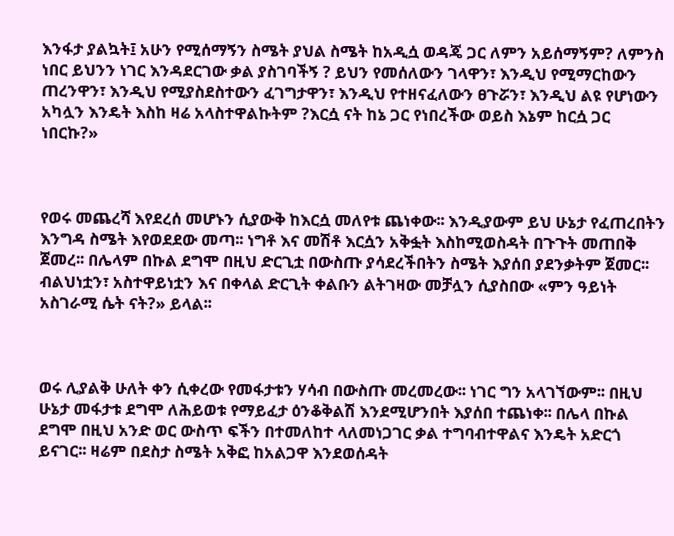እንፋታ ያልኳት፤ አሁን የሚሰማኝን ስሜት ያህል ስሜት ከአዲሷ ወዳጄ ጋር ለምን አይሰማኝም? ለምንስ ነበር ይህንን ነገር እንዳደርገው ቃል ያስገባችኝ ? ይህን የመሰለውን ገላዋን፣ እንዲህ የሚማርከውን ጠረንዋን፣ እንዲህ የሚያስደስተውን ፈገግታዋን፣ እንዲህ የተዘናፈለውን ፀጉሯን፣ እንዲህ ልዩ የሆነውን አካሏን እንዴት እስከ ዛሬ አላስተዋልኩትም ?እርሷ ናት ከኔ ጋር የነበረችው ወይስ እኔም ከርሷ ጋር ነበርኩ?»



የወሩ መጨረሻ እየደረሰ መሆኑን ሲያውቅ ከእርሷ መለየቱ ጨነቀው፡፡ እንዲያውም ይህ ሁኔታ የፈጠረበትን እንግዳ ስሜት እየወደደው መጣ፡፡ ነግቶ እና መሽቶ እርሷን አቅፏት እስከሚወስዳት በጉጉት መጠበቅ ጀመረ፡፡ በሌላም በኩል ደግሞ በዚህ ድርጊቷ በውስጡ ያሳደረችበትን ስሜት እያሰበ ያደንቃትም ጀመር፡፡ ብልህነቷን፣ አስተዋይነቷን እና በቀላል ድርጊት ቀልቡን ልትገዛው መቻሏን ሲያስበው «ምን ዓይነት አስገራሚ ሴት ናት?» ይላል፡፡



ወሩ ሊያልቅ ሁለት ቀን ሲቀረው የመፋታቱን ሃሳብ በውስጡ መረመረው፡፡ ነገር ግን አላገኘውም፡፡ በዚህ ሁኔታ መፋታቱ ደግሞ ለሕይወቱ የማይፈታ ዕንቆቅልሽ እንደሚሆንበት እያሰበ ተጨነቀ፡፡ በሌላ በኩል ደግሞ በዚህ አንድ ወር ውስጥ ፍችን በተመለከተ ላለመነጋገር ቃል ተግባብተዋልና እንዴት አድርጎ ይናገር፡፡ ዛሬም በደስታ ስሜት አቅፎ ከአልጋዋ እንደወሰዳት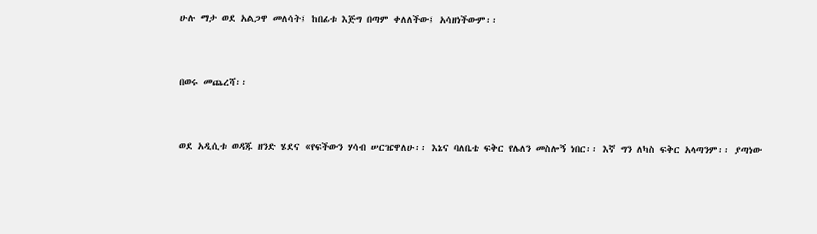ሁሉ ማታ ወደ አልጋዋ መለሳት፤ ከበፊቱ እጅግ በጣም ቀለለችው፤ አሳዘነችውም፡፡



በወሩ መጨረሻ፡፡



ወደ አዲሲቱ ወዳጁ ዘንድ ሄደና «የፍችውን ሃሳብ ሠርዤዋለሁ፡፡ እኔና ባለቤቴ ፍቅር የሌለን መስሎኝ ነበር፡፡ እኛ ግን ለካስ ፍቅር አላጣንም፡፡ ያጣነው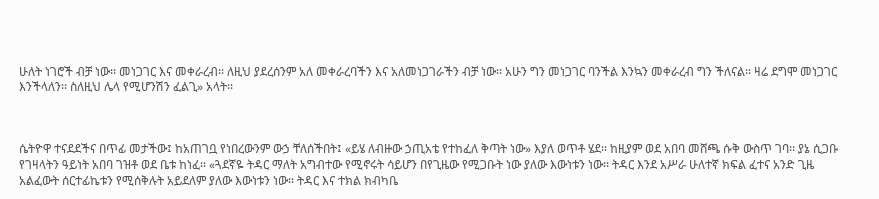ሁለት ነገሮች ብቻ ነው፡፡ መነጋገር እና መቀራረብ፡፡ ለዚህ ያደረሰንም አለ መቀራረባችን እና አለመነጋገራችን ብቻ ነው፡፡ አሁን ግን መነጋገር ባንችል እንኳን መቀራረብ ግን ችለናል፡፡ ዛሬ ደግሞ መነጋገር እንችላለን፡፡ ስለዚህ ሌላ የሚሆንሽን ፈልጊ» አላት፡፡



ሴትዮዋ ተናደደችና በጥፊ መታችው፤ ከአጠገቧ የነበረውንም ውኃ ቸለሰችበት፤ «ይሄ ለብዙው ኃጢአቴ የተከፈለ ቅጣት ነው» እያለ ወጥቶ ሄደ፡፡ ከዚያም ወደ አበባ መሸጫ ሱቅ ውስጥ ገባ፡፡ ያኔ ሲጋቡ የገዛላትን ዓይነት አበባ ገዝቶ ወደ ቤቱ ከነፈ፡፡ «ጓደኛዬ ትዳር ማለት አግብተው የሚኖሩት ሳይሆን በየጊዜው የሚጋቡት ነው ያለው እውነቱን ነው፡፡ ትዳር እንደ አሥራ ሁለተኛ ክፍል ፈተና አንድ ጊዜ አልፈውት ሰርተፊኬቱን የሚሰቅሉት አይደለም ያለው እውነቱን ነው፡፡ ትዳር እና ተክል ክብካቤ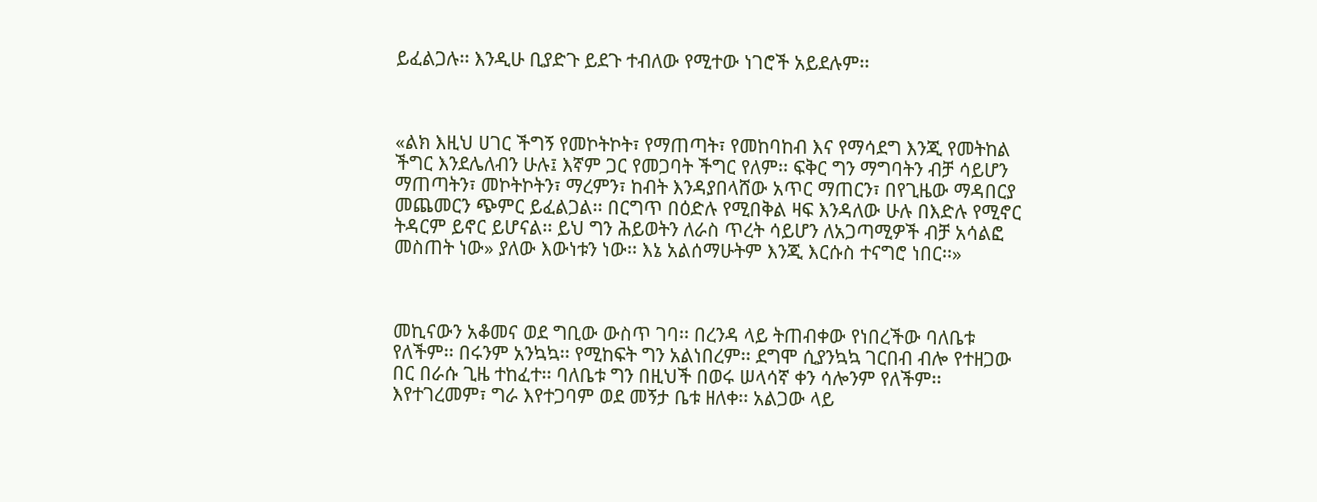ይፈልጋሉ፡፡ እንዲሁ ቢያድጉ ይደጉ ተብለው የሚተው ነገሮች አይደሉም፡፡



«ልክ እዚህ ሀገር ችግኝ የመኮትኮት፣ የማጠጣት፣ የመከባከብ እና የማሳደግ እንጂ የመትከል ችግር እንደሌለብን ሁሉ፤ እኛም ጋር የመጋባት ችግር የለም፡፡ ፍቅር ግን ማግባትን ብቻ ሳይሆን ማጠጣትን፣ መኮትኮትን፣ ማረምን፣ ከብት እንዳያበላሸው አጥር ማጠርን፣ በየጊዜው ማዳበርያ መጨመርን ጭምር ይፈልጋል፡፡ በርግጥ በዕድሉ የሚበቅል ዛፍ እንዳለው ሁሉ በእድሉ የሚኖር ትዳርም ይኖር ይሆናል፡፡ ይህ ግን ሕይወትን ለራስ ጥረት ሳይሆን ለአጋጣሚዎች ብቻ አሳልፎ መስጠት ነው» ያለው እውነቱን ነው፡፡ እኔ አልሰማሁትም እንጂ እርሱስ ተናግሮ ነበር፡፡»



መኪናውን አቆመና ወደ ግቢው ውስጥ ገባ፡፡ በረንዳ ላይ ትጠብቀው የነበረችው ባለቤቱ የለችም፡፡ በሩንም አንኳኳ፡፡ የሚከፍት ግን አልነበረም፡፡ ደግሞ ሲያንኳኳ ገርበብ ብሎ የተዘጋው በር በራሱ ጊዜ ተከፈተ፡፡ ባለቤቱ ግን በዚህች በወሩ ሠላሳኛ ቀን ሳሎንም የለችም፡፡ እየተገረመም፣ ግራ እየተጋባም ወደ መኝታ ቤቱ ዘለቀ፡፡ አልጋው ላይ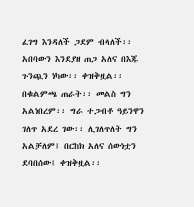ፈገግ እንዳለች ጋደም ብላለች፡፡ አበባውን እንደያዘ ጠጋ አለና በእጁ ጉንጯን ነካው፡፡ ቀዝቅዟል፡፡ በቁልምጫ ጠራት፡፡ መልስ ግን አልነበረም፡፡ ግራ ተጋብቶ ዓይንዋን ገለጥ አደረ ገው፡፡ ሊገለጥለት ግን አልቻለም፤ በርከክ አለና ሰውነቷን ደባበሰው፤ ቀዝቅዟል፡፡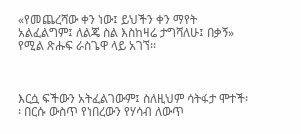«የመጨረሻው ቀን ነው፤ ይህችን ቀን ማየት አልፈልግም፤ ለልጄ ስል እስከዛሬ ታግሻለሁ፤ በቃኝ» የሚል ጽሑፍ ራስጌዋ ላይ አገኘ፡፡



እርሷ ፍችውን አትፈልገውም፤ ስለዚህም ሳትፋታ ሞተች፡፡ በርሱ ውስጥ የነበረውን የሃሳብ ለውጥ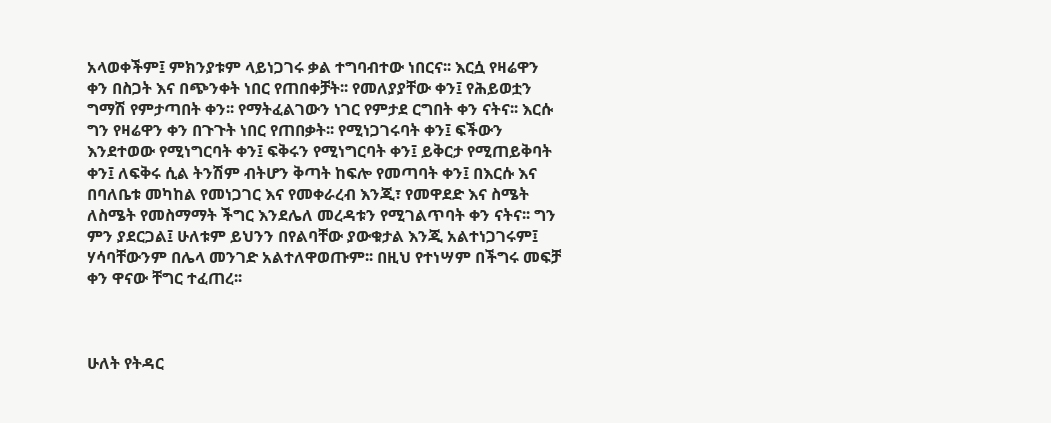አላወቀችም፤ ምክንያቱም ላይነጋገሩ ቃል ተግባብተው ነበርና፡፡ እርሷ የዛሬዋን ቀን በስጋት እና በጭንቀት ነበር የጠበቀቻት፡፡ የመለያያቸው ቀን፤ የሕይወቷን ግማሽ የምታጣበት ቀን፡፡ የማትፈልገውን ነገር የምታደ ርግበት ቀን ናትና፡፡ እርሱ ግን የዛሬዋን ቀን በጉጉት ነበር የጠበቃት፡፡ የሚነጋገሩባት ቀን፤ ፍችውን እንደተወው የሚነግርባት ቀን፤ ፍቅሩን የሚነግርባት ቀን፤ ይቅርታ የሚጠይቅባት ቀን፤ ለፍቅሩ ሲል ትንሽም ብትሆን ቅጣት ከፍሎ የመጣባት ቀን፤ በእርሱ እና በባለቤቱ መካከል የመነጋገር እና የመቀራረብ እንጂ፣ የመዋደድ እና ስሜት ለስሜት የመስማማት ችግር እንደሌለ መረዳቱን የሚገልጥባት ቀን ናትና፡፡ ግን ምን ያደርጋል፤ ሁለቱም ይህንን በየልባቸው ያውቁታል እንጂ አልተነጋገሩም፤ ሃሳባቸውንም በሌላ መንገድ አልተለዋወጡም፡፡ በዚህ የተነሣም በችግሩ መፍቻ ቀን ዋናው ቸግር ተፈጠረ፡፡



ሁለት የትዳር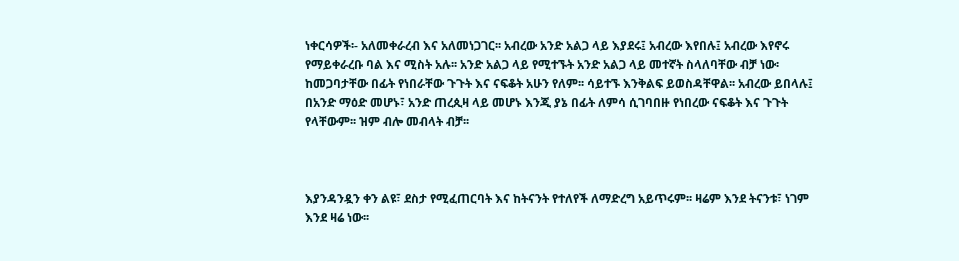ነቀርሳዎች፡- አለመቀራረብ እና አለመነጋገር፡፡ አብረው አንድ አልጋ ላይ እያደሩ፤ አብረው እየበሉ፤ አብረው እየኖሩ የማይቀራረቡ ባል እና ሚስት አሉ፡፡ አንድ አልጋ ላይ የሚተኙት አንድ አልጋ ላይ መተኛት ስላለባቸው ብቻ ነው፡ ከመጋባታቸው በፊት የነበራቸው ጉጉት እና ናፍቆት አሁን የለም፡፡ ሳይተኙ እንቅልፍ ይወስዳቸዋል፡፡ አብረው ይበላሉ፤ በአንድ ማዕድ መሆኑ፣ አንድ ጠረጲዛ ላይ መሆኑ እንጂ ያኔ በፊት ለምሳ ሲገባበዙ የነበረው ናፍቆት እና ጉጉት የላቸውም፡፡ ዝም ብሎ መብላት ብቻ፡፡



እያንዳንዷን ቀን ልዩ፣ ደስታ የሚፈጠርባት እና ከትናንት የተለየች ለማድረግ አይጥሩም፡፡ ዛሬም እንደ ትናንቱ፣ ነገም እንደ ዛሬ ነው፡፡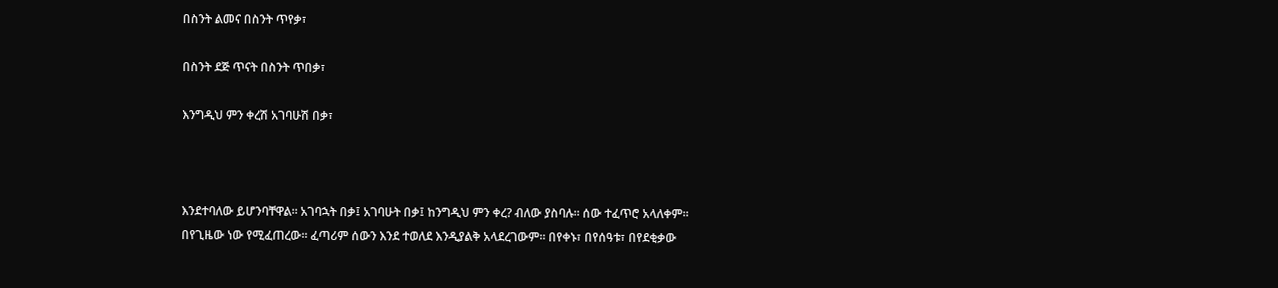በስንት ልመና በስንት ጥየቃ፣

በስንት ደጅ ጥናት በስንት ጥበቃ፣

እንግዲህ ምን ቀረሽ አገባሁሽ በቃ፣



እንደተባለው ይሆንባቸዋል፡፡ አገባኋት በቃ፤ አገባሁት በቃ፤ ከንግዲህ ምን ቀረ? ብለው ያስባሉ፡፡ ሰው ተፈጥሮ አላለቀም፡፡ በየጊዜው ነው የሚፈጠረው፡፡ ፈጣሪም ሰውን እንደ ተወለደ እንዲያልቅ አላደረገውም፡፡ በየቀኑ፣ በየሰዓቱ፣ በየደቂቃው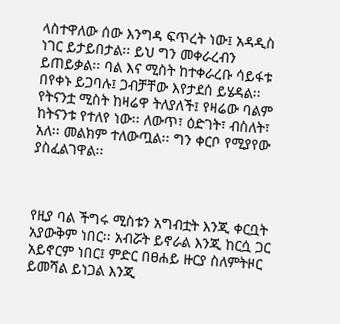ላስተዋለው ሰው እንግዳ ፍጥረት ነው፤ አዳዲስ ነገር ይታይበታል፡፡ ይህ ግን መቀራረብን ይጠይቃል፡፡ ባል እና ሚስት ከተቀራረቡ ሳይፋቱ በየቀኑ ይጋባሉ፤ ጋብቻቸው እየታደሰ ይሄዳል፡፡ የትናንቷ ሚስት ከዛሬዋ ትለያለች፤ የዛሬው ባልም ከትናንቱ የተለየ ነው፡፡ ለውጥ፣ ዕድገት፣ ብስለት፣ አለ፡፡ መልክም ተለውጧል፡፡ ግን ቀርቦ የሚያየው ያስፈልገዋል፡፡



የዚያ ባል ችግሩ ሚስቱን አግብቷት እንጂ ቀርቧት አያውቅም ነበር፡፡ አብሯት ይኖራል እንጂ ከርሷ ጋር አይኖርም ነበር፤ ምድር በፀሐይ ዙርያ ስለምትዞር ይመሻል ይነጋል እንጂ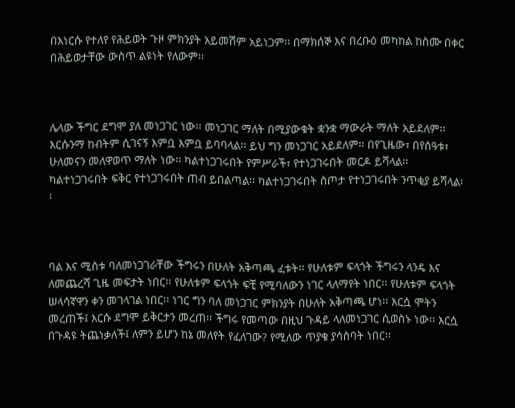በእነርሱ የተለየ የሕይወት ጉዞ ምክንያት አይመሽም አይነጋም፡፡ በማክሰኞ እና በረቡዕ መካከል ከስሙ በቀር በሕይወታቸው ውስጥ ልዩነት የለውም፡፡



ሌላው ችግር ደግሞ ያለ መነጋገር ነው፡፡ መነጋገር ማለት በሚያውቁት ቋንቋ ማውራት ማለት አይደለም፡፡ እርሱንማ ከብትም ሲገናኝ እምቧ እምቧ ይባባላል፡፡ ይህ ግን መነጋገር አይደለም፡፡ በየጊዜው፣ በየሰዓቱ፣ ሁለመናን መለዋወጥ ማለት ነው፡፡ ካልተነጋገሩበት የምሥራች፣ የተነጋገሩበት መርዶ ይሻላል፡፡ ካልተነጋገሩበት ፍቅር የተነጋገሩበት ጠብ ይበልጣል፡፡ ካልተነጋገሩበት ስጦታ የተነጋገሩበት ንጥቂያ ይሻላል፡፡



ባል እና ሚስቱ ባለመነጋገራቸው ችግሩን በሁለት አቅጣጫ ፈቱት፡፡ የሁለቱም ፍላጎት ችግሩን ላንዴ እና ለመጨረሻ ጊዜ መፍታት ነበር፡፡ የሁለቱም ፍላጎት ፍቺ የሚባለውን ነገር ላለማየት ነበር፡፡ የሁለቱም ፍላጎት ሠላሳኛዋን ቀን መገላገል ነበር፡፡ ነገር ግን ባለ መነጋገር ምክንያት በሁለት አቅጣጫ ሆነ፡፡ እርሷ ሞትን መረጠች፤ እርሱ ደግሞ ይቅርታን መረጠ፡፡ ችግሩ የመጣው በዚህ ጉዳይ ላለመነጋገር ሲወስኑ ነው፡፡ እርሷ በጉዳዩ ትጨነቃለች፤ ለምን ይሆን ከኔ መለየት የፈለገው? የሚለው ጥያቄ ያሳስባት ነበር፡፡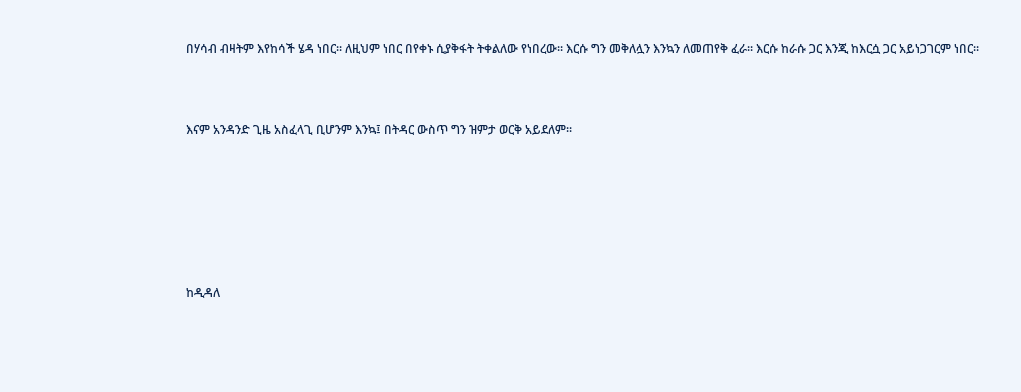በሃሳብ ብዛትም እየከሳች ሄዳ ነበር፡፡ ለዚህም ነበር በየቀኑ ሲያቅፋት ትቀልለው የነበረው፡፡ እርሱ ግን መቅለሏን እንኳን ለመጠየቅ ፈራ፡፡ እርሱ ከራሱ ጋር እንጂ ከእርሷ ጋር አይነጋገርም ነበር፡፡



እናም አንዳንድ ጊዜ አስፈላጊ ቢሆንም እንኳ፤ በትዳር ውስጥ ግን ዝምታ ወርቅ አይደለም፡፡







ከዲዳለ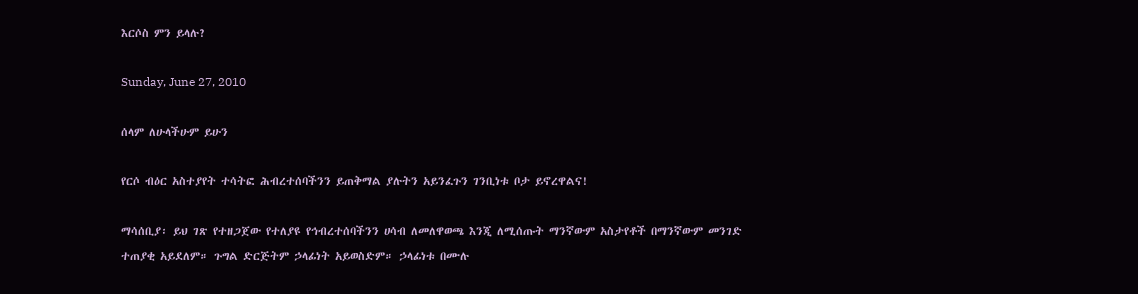እርሶስ ምን ይላሉ?

Sunday, June 27, 2010

ሰላም ለሁላችሁም ይሁን

የርሶ ብዕር አስተያየት ተሳትፎ ሕብረተሰባችንን ይጠቅማል ያሉትን አይንፈጉን ገንቢነቱ ቦታ ይኖረዋልና!

ማሳሰቢያ፡ ይህ ገጽ የተዘጋጀው የተለያዩ የኅብረተሰባችንን ሀሳብ ለመለዋወጫ እንጂ ለሚሰጡት ማንኛውም አስታየቶች በማንኛውም መንገድ ተጠያቂ አይደለም። ጉግል ድርጅትም ኃላፊነት አይወስድም። ኃላፊነቱ በሙሉ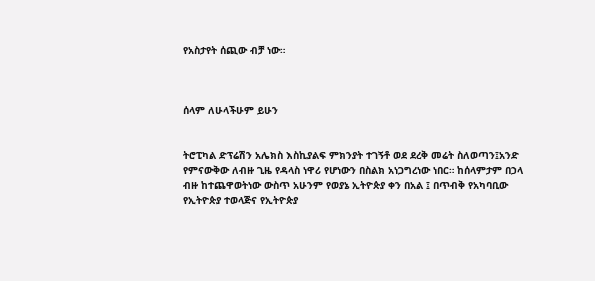የአስታየት ሰጪው ብቻ ነው።



ሰላም ለሁላችሁም ይሁን


ትሮፒካል ድፕሬሽን አሌክስ እስኪያልፍ ምክንያት ተገኝቶ ወደ ደረቅ መሬት ስለወጣን፤አንድ የምናውቅው ለብዙ ጊዜ የዳላስ ነዋሪ የሆነውን በስልክ አነጋግረነው ነበር። ከሰላምታም በኃላ ብዙ ከተጨዋወትነው ውስጥ አሁንም የወያኔ ኢትዮጵያ ቀን በአል ፤ በጥብቅ የአካባቢው የኢትዮጵያ ተወላጅና የኢትዮጵያ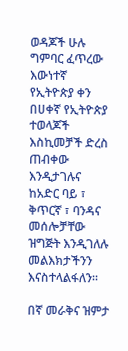ወዳጆች ሁሉ ግምባር ፈጥረው  እውነተኛ የኢትዮጵያ ቀን በሀቀኛ የኢትዮጵያ ተወላጆች እስኪመቻች ድረስ ጠብቀው እንዲታገሉና ከአድር ባይ ፣ ቅጥርኛ ፣ ባንዳና መሰሎቻቸው ዝግጅት እንዲገለሉ መልእክታችንን እናስተላልፋለን።

በኛ መራቅና ዝምታ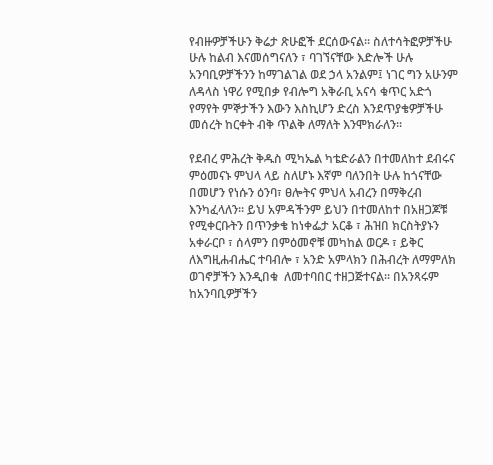የብዙዎቻችሁን ቅሬታ ጽሁፎች ደርሰውናል። ስለተሳትፎዎቻችሁ ሁሉ ከልብ እናመሰግናለን ፣ ባገኘናቸው እድሎች ሁሉ አንባቢዎቻችንን ከማገልገል ወደ ኃላ አንልም፤ ነገር ግን አሁንም ለዳላስ ነዋሪ የሚበቃ የብሎግ አቅራቢ አናሳ ቁጥር አድጎ የማየት ምኞታችን እውን እስኪሆን ድረስ እንደጥያቄዎቻችሁ መሰረት ከርቀት ብቅ ጥልቅ ለማለት እንሞክራለን።

የደብረ ምሕረት ቅዱስ ሚካኤል ካቴድራልን በተመለከተ ደብሩና ምዕመናኑ ምህላ ላይ ስለሆኑ እኛም ባለንበት ሁሉ ከጎናቸው በመሆን የነሱን ዕንባ፣ ፀሎትና ምህላ አብረን በማቅረብ እንካፈላለን። ይህ አምዳችንም ይህን በተመለከተ በአዘጋጆቹ የሚቀርቡትን በጥንቃቄ ከነቀፌታ አርቆ ፣ ሕዝበ ክርስትያኑን አቀራርቦ ፣ ሰላምን በምዕመኖቹ መካከል ወርዶ ፣ ይቅር ለእግዚሐብሔር ተባብሎ ፣ አንድ አምላክን በሕብረት ለማምለክ ወገኖቻችን እንዲበቁ  ለመተባበር ተዘጋጅተናል። በአንጻሩም ከአንባቢዎቻችን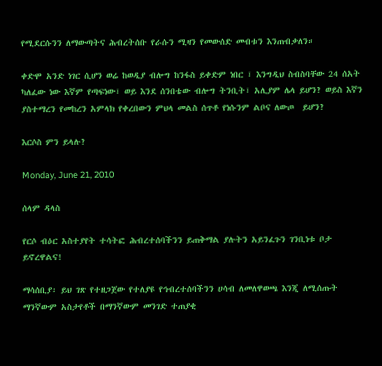የሚደርሱንን ለማውጣትና ሕብረትሰቡ የራሱን ሚዛን የመውሰድ መብቱን እንጠብቃለን።

ቀድሞ አንድ ነገር ሲሆን ወሬ ከወዲያ ብሎግ ከንፋስ ይቀድም ነበር ፣ እንግዲህ ስብስባቸው 24 ሰአት ካለፈው ነው እኛም የጣፍነው፣ ወይ እንደ ሰንበቴው ብሎግ ትንቢት፣ አሊያም ሌላ ይሆን? ወይስ እኛን ያስተማረን የመከረን አምላክ የቀረበውን ምህላ መልስ ሰጥቶ የነሱንም ልቦና ለውጦ  ይሆን?

እርሶስ ምን ይላሉ?

Monday, June 21, 2010

ሰላም ዳላስ

የርሶ ብዕር አስተያየት ተሳትፎ ሕብረተሰባችንን ይጠቅማል ያሉትን አይንፈጉን ገንቢነቱ ቦታ ይኖረዋልና!

ማሳሰቢያ፡ ይህ ገጽ የተዘጋጀው የተለያዩ የኅብረተሰባችንን ሀሳብ ለመለዋወጫ እንጂ ለሚሰጡት ማንኛውም አስታየቶች በማንኛውም መንገድ ተጠያቂ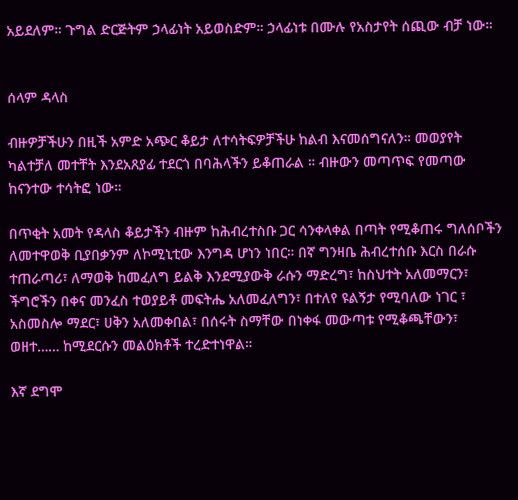አይደለም። ጉግል ድርጅትም ኃላፊነት አይወስድም። ኃላፊነቱ በሙሉ የአስታየት ሰጪው ብቻ ነው።


ሰላም ዳላስ

ብዙዎቻችሁን በዚች አምድ አጭር ቆይታ ለተሳትፍዎቻችሁ ከልብ እናመሰግናለን። መወያየት ካልተቻለ መተቸት እንደአጸያፊ ተደርጎ በባሕላችን ይቆጠራል ። ብዙውን መጣጥፍ የመጣው ከናንተው ተሳትፎ ነው።

በጥቂት አመት የዳላስ ቆይታችን ብዙም ከሕብረተስቡ ጋር ሳንቀላቀል በጣት የሚቆጠሩ ግለሰቦችን ለመተዋወቅ ቢያበቃንም ለኮሚኒቲው እንግዳ ሆነን ነበር። በኛ ግንዛቤ ሕብረተሰቡ እርስ በራሱ ተጠራጣሪ፣ ለማወቅ ከመፈለግ ይልቅ እንደሚያውቅ ራሱን ማድረግ፣ ከስህተት አለመማርን፣ ችግሮችን በቀና መንፈስ ተወያይቶ መፍትሔ አለመፈለግን፣ በተለየ ዩልኝታ የሚባለው ነገር ፣ አስመስሎ ማደር፣ ሀቅን አለመቀበል፣ በሰሩት ስማቸው በነቀፋ መውጣቱ የሚቆጫቸውን፣ ወዘተ…… ከሚደርሱን መልዕክቶች ተረድተነዋል።

እኛ ደግሞ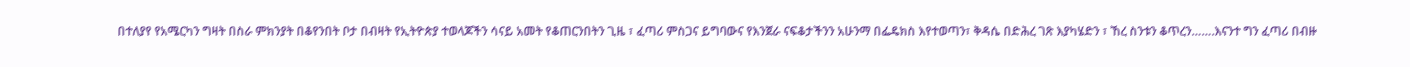በተለያየ የአሜርካን ግዛት በስራ ምክንያት በቆየንበት ቦታ በብዛት የኢትዮጵያ ተወላጆችን ሳናይ አመት የቆጠርንበትን ጊዜ ፣ ፈጣሪ ምስጋና ይግባውና የእንጀራ ናፍቆታችንን አሁንማ በፌዴክስ እየተወጣን፣ ቅዳሴ በድሕረ ገጽ እያካሄድን ፣ ኸረ ስንቱን ቆጥረን…….እናንተ ግን ፈጣሪ በብዙ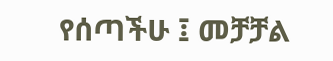የሰጣችሁ ፤ መቻቻል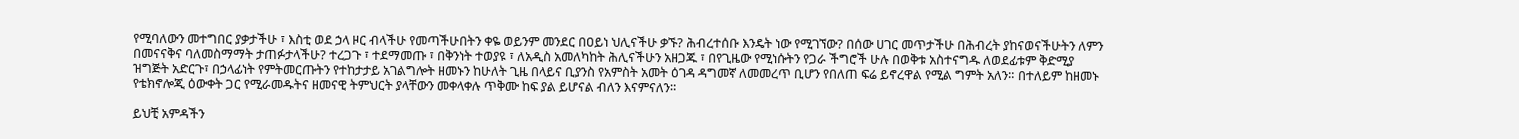የሚባለውን መተግበር ያቃታችሁ ፣ እስቲ ወደ ኃላ ዞር ብላችሁ የመጣችሁበትን ቀዬ ወይንም መንደር በዐይነ ህሊናችሁ ቃኙ? ሕብረተሰቡ እንዴት ነው የሚገኘው? በሰው ሀገር መጥታችሁ በሕብረት ያከናወናችሁትን ለምን በመናናቅና ባለመስማማት ታጠፉታላችሁ? ተረጋጉ ፣ ተደማመጡ ፣ በቅንነት ተወያዩ ፣ ለአዲስ አመለካከት ሕሊናችሁን አዘጋጁ ፣ በየጊዜው የሚነሱትን የጋራ ችግሮች ሁሉ በወቅቱ አስተናግዱ ለወደፊቱም ቅድሚያ ዝግጅት አድርጉ፣ በኃላፊነት የምትመርጡትን የተከታታይ አገልግሎት ዘመኑን ከሁለት ጊዜ በላይና ቢያንስ የአምስት አመት ዕገዳ ዳግመኛ ለመመረጥ ቢሆን የበለጠ ፍሬ ይኖረዋል የሚል ግምት አለን። በተለይም ከዘመኑ የቴክኖሎጂ ዕውቀት ጋር የሚራመዱትና ዘመናዊ ትምህርት ያላቸውን መቀላቀሉ ጥቅሙ ከፍ ያል ይሆናል ብለን እናምናለን።

ይህቺ አምዳችን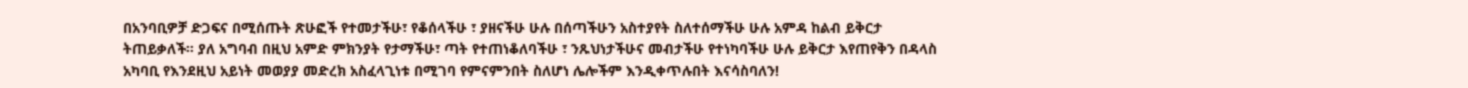በአንባቢዎቻ ድጋፍና በሚሰጡት ጽሁፎች የተመታችሁ፣ የቆሰላችሁ ፣ ያዘናችሁ ሁሉ በሰጣችሁን አስተያየት ስለተሰማችሁ ሁሉ አምዳ ከልብ ይቅርታ ትጠይቃለች። ያለ አግባብ በዚህ አምድ ምክንያት የታማችሁ፣ ጣት የተጠነቆለባችሁ ፣ ንጹህነታችሁና መብታችሁ የተነካባችሁ ሁሉ ይቅርታ እየጠየቅን በዳላስ አካባቢ የእንደዚህ አይነት መወያያ መድረክ አስፈላጊነቱ በሚገባ የምናምንበት ስለሆነ ሌሎችም እንዲቀጥሉበት እናሳስባለን!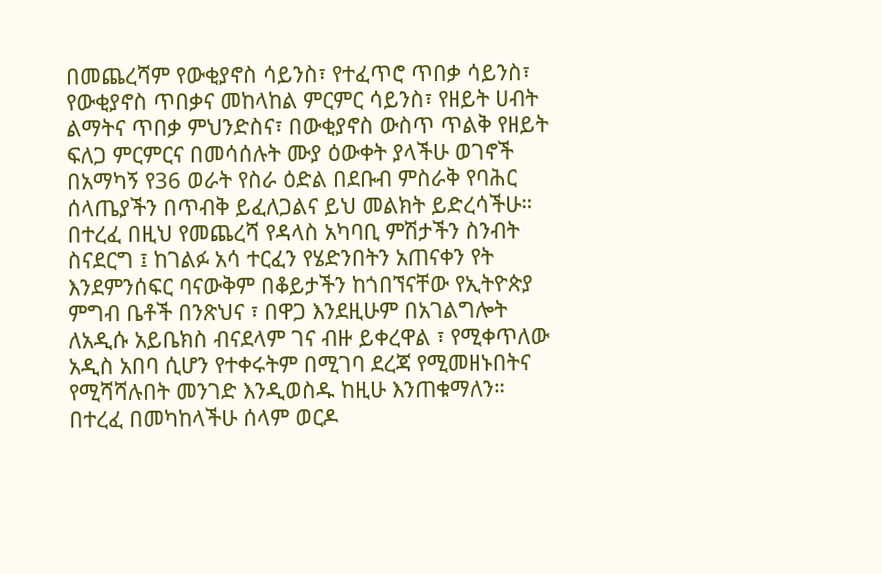በመጨረሻም የውቂያኖስ ሳይንስ፣ የተፈጥሮ ጥበቃ ሳይንስ፣ የውቂያኖስ ጥበቃና መከላከል ምርምር ሳይንስ፣ የዘይት ሀብት ልማትና ጥበቃ ምህንድስና፣ በውቂያኖስ ውስጥ ጥልቅ የዘይት ፍለጋ ምርምርና በመሳሰሉት ሙያ ዕውቀት ያላችሁ ወገኖች በአማካኝ የ36 ወራት የስራ ዕድል በደቡብ ምስራቅ የባሕር ሰላጤያችን በጥብቅ ይፈለጋልና ይህ መልክት ይድረሳችሁ። በተረፈ በዚህ የመጨረሻ የዳላስ አካባቢ ምሽታችን ስንብት ስናደርግ ፤ ከገልፉ አሳ ተርፈን የሄድንበትን አጠናቀን የት እንደምንሰፍር ባናውቅም በቆይታችን ከጎበኘናቸው የኢትዮጵያ ምግብ ቤቶች በንጽህና ፣ በዋጋ እንደዚሁም በአገልግሎት ለአዲሱ አይቤክስ ብናደላም ገና ብዙ ይቀረዋል ፣ የሚቀጥለው አዲስ አበባ ሲሆን የተቀሩትም በሚገባ ደረጃ የሚመዘኑበትና የሚሻሻሉበት መንገድ እንዲወስዱ ከዚሁ እንጠቁማለን። በተረፈ በመካከላችሁ ሰላም ወርዶ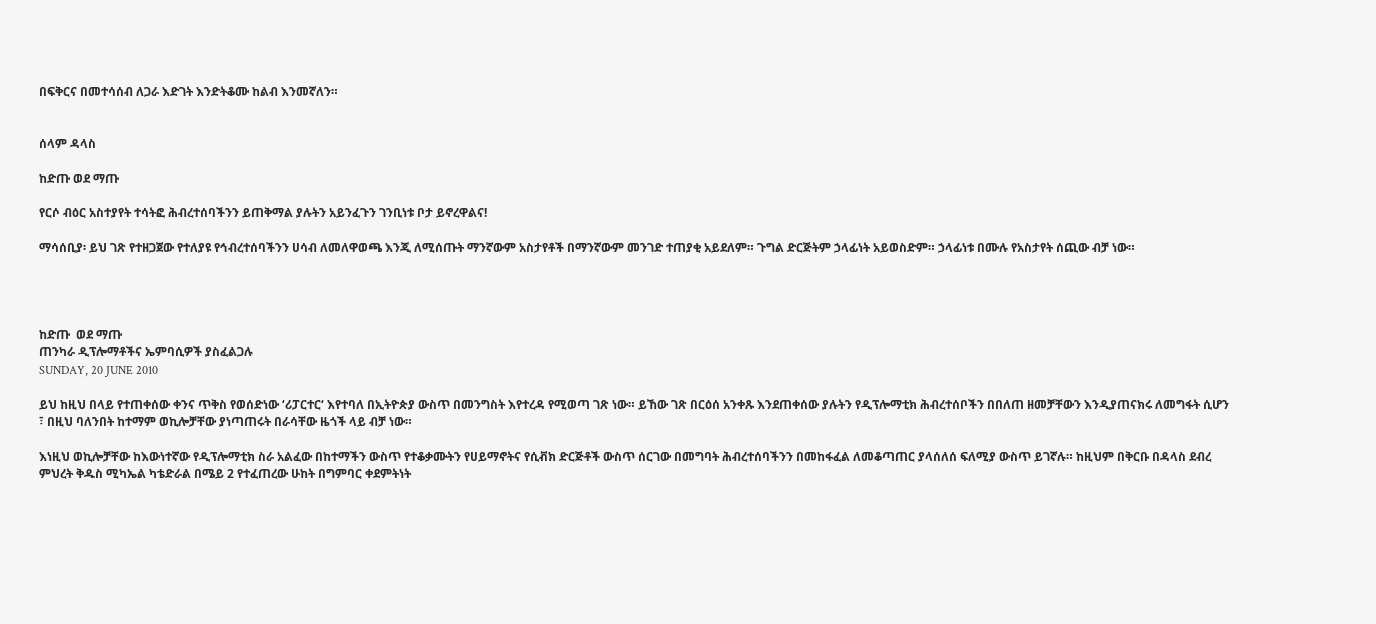በፍቅርና በመተሳሰብ ለጋራ እድገት እንድትቆሙ ከልብ እንመኛለን።


ሰላም ዳላስ

ከድጡ ወደ ማጡ

የርሶ ብዕር አስተያየት ተሳትፎ ሕብረተሰባችንን ይጠቅማል ያሉትን አይንፈጉን ገንቢነቱ ቦታ ይኖረዋልና!

ማሳሰቢያ፡ ይህ ገጽ የተዘጋጀው የተለያዩ የኅብረተሰባችንን ሀሳብ ለመለዋወጫ እንጂ ለሚሰጡት ማንኛውም አስታየቶች በማንኛውም መንገድ ተጠያቂ አይደለም። ጉግል ድርጅትም ኃላፊነት አይወስድም። ኃላፊነቱ በሙሉ የአስታየት ሰጪው ብቻ ነው።




ከድጡ  ወደ ማጡ
ጠንካራ ዲፕሎማቶችና ኤምባሲዎች ያስፈልጋሉ
SUNDAY, 20 JUNE 2010

ይህ ከዚህ በላይ የተጠቀሰው ቀንና ጥቅስ የወሰድነው ‘ሪፓርተር‘ እየተባለ በኢትዮጵያ ውስጥ በመንግስት እየተረዳ የሚወጣ ገጽ ነው። ይኸው ገጽ በርዕሰ አንቀጹ እንደጠቀሰው ያሉትን የዲፕሎማቲክ ሕብረተሰቦችን በበለጠ ዘመቻቸውን እንዲያጠናክሩ ለመግፋት ሲሆን ፣ በዚህ ባለንበት ከተማም ወኪሎቻቸው ያነጣጠሩት በራሳቸው ዜጎች ላይ ብቻ ነው።

እነዚህ ወኪሎቻቸው ከእውነተኛው የዲፕሎማቲክ ስራ አልፈው በከተማችን ውስጥ የተቆቃሙትን የሀይማኖትና የሲቭክ ድርጅቶች ውስጥ ሰርገው በመግባት ሕብረተሰባችንን በመከፋፈል ለመቆጣጠር ያላሰለሰ ፍለሚያ ውስጥ ይገኛሉ። ከዚህም በቅርቡ በዳላስ ደብረ ምህረት ቅዱስ ሚካኤል ካቴድራል በሜይ 2 የተፈጠረው ሁከት በግምባር ቀደምትነት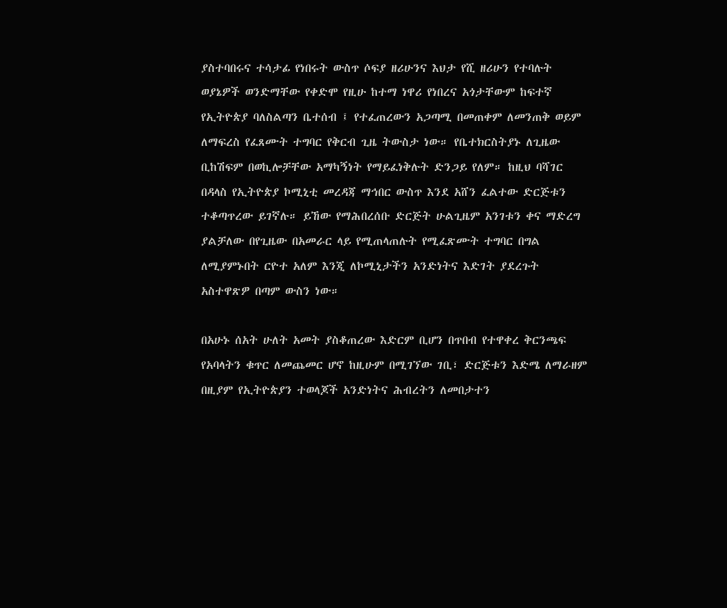ያስተባበሩና ተሳታፊ የነበሩት ውስጥ ሶፍያ ዘሪሁንና እህታ የሺ ዘሪሁን የተባሉት ወያኔዎች ወንድማቸው የቀድሞ የዚሁ ከተማ ነዋሪ የነበረና አጎታቸውም ከፍተኛ የኢትዮጵያ ባለስልጣን ቤተሰብ ፤ የተፈጠረውን አጋጣሚ በመጠቀም ለመንጠቅ ወይም ለማፍረስ የፈጸሙት ተግባር የቅርብ ጊዜ ትውስታ ነው። የቤተክርስትያኑ ለጊዜው ቢከሽፍም በወኪሎቻቸው አማካኝነት የማይፈነቅሉት ድንጋይ የለም። ከዚህ ባሻገር በዳላስ የኢትዮጵያ ኮሚኒቲ መረዳጃ ማኅበር ውስጥ እንደ አሸን ፈልተው ድርጅቱን ተቆጣጥረው ይገኛሉ። ይኸው የማሕበረሰቡ ድርጅት ሁልጊዜም አንገቱን ቀና ማድረግ ያልቻለው በየጊዜው በአመራር ላይ የሚጠላጠሉት የሚፈጽሙት ተግባር በግል ለሚያምኑበት ርዮተ አለም እንጂ ለኮሚኒታችን አንድነትና እድገት ያደረጉት አስተዋጽዎ በጣም ውስን ነው።

በአሁኑ ሰአት ሁለት አመት ያስቆጠረው እድርም ቢሆን በጥበብ የተዋቀረ ቅርንጫፍ የአባላትን ቁጥር ለመጨመር ሆኖ ከዚሁም በሚገኘው ገቢ፣ ድርጅቱን እድሜ ለማራዘም በዚያም የኢትዮጵያን ተወላጆች አንድነትና ሕብረትን ለመበታተን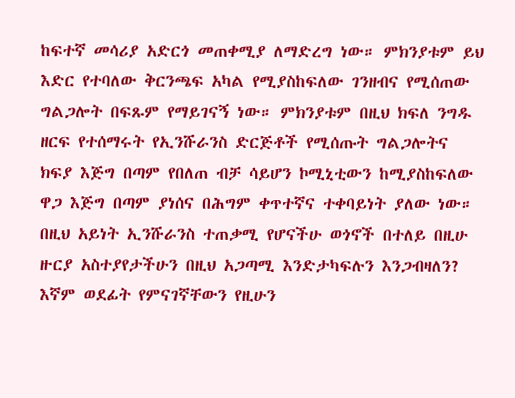ከፍተኛ መሳሪያ አድርጎ መጠቀሚያ ለማድረግ ነው። ምክንያቱም ይህ እድር የተባለው ቅርንጫፍ አካል የሚያስከፍለው ገንዘብና የሚሰጠው ግልጋሎት በፍጹም የማይገናኝ ነው። ምክንያቱም በዚህ ክፍለ ንግዱ ዘርፍ የተሰማሩት የኢንሹራንስ ድርጅቶች የሚሰጡት ግልጋሎትና ክፍያ እጅግ በጣም የበለጠ ብቻ ሳይሆን ኮሚኒቲውን ከሚያስከፍለው ዋጋ እጅግ በጣም ያነሰና በሕግም ቀጥተኛና ተቀባይነት ያለው ነው። በዚህ አይነት ኢንሹራንስ ተጠቃሚ የሆናችሁ ወጎኖች በተለይ በዚሁ ዙርያ አስተያየታችሁን በዚህ አጋጣሚ እንድታካፍሉን እንጋብዛለን? እኛም ወደፊት የምናገኛቸውን የዚሁን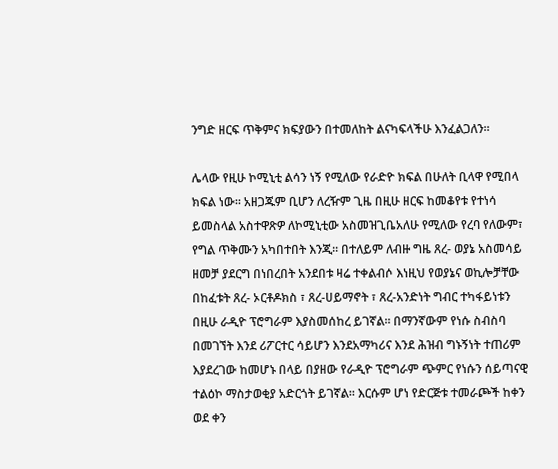ንግድ ዘርፍ ጥቅምና ክፍያውን በተመለከት ልናካፍላችሁ እንፈልጋለን።

ሌላው የዚሁ ኮሚኒቲ ልሳን ነኝ የሚለው የራድዮ ክፍል በሁለት ቢላዋ የሚበላ ክፍል ነው። አዘጋጁም ቢሆን ለረዥም ጊዜ በዚሁ ዘርፍ ከመቆየቱ የተነሳ ይመስላል አስተዋጽዎ ለኮሚኒቲው አስመዝጊቤአለሁ የሚለው የረባ የለውም፣ የግል ጥቅሙን አካበተበት እንጂ። በተለይም ለብዙ ግዜ ጸረ- ወያኔ አስመሳይ ዘመቻ ያደርግ በነበረበት አንደበቱ ዛሬ ተቀልብሶ እነዚህ የወያኔና ወኪሎቻቸው በከፈቱት ጸረ- ኦርቶዶክስ ፣ ጸረ-ሀይማኖት ፣ ጸረ-አንድነት ግብር ተካፋይነቱን በዚሁ ራዲዮ ፕሮግራም እያስመሰከረ ይገኛል። በማንኛውም የነሱ ስብስባ በመገኘት እንደ ሪፖርተር ሳይሆን እንደአማካሪና እንደ ሕዝብ ግኑኝነት ተጠሪም እያደረገው ከመሆኑ በላይ በያዘው የራዲዮ ፕሮግራም ጭምር የነሱን ሰይጣናዊ ተልዕኮ ማስታወቂያ አድርጎት ይገኛል። እርሱም ሆነ የድርጅቱ ተመራጮች ከቀን ወደ ቀን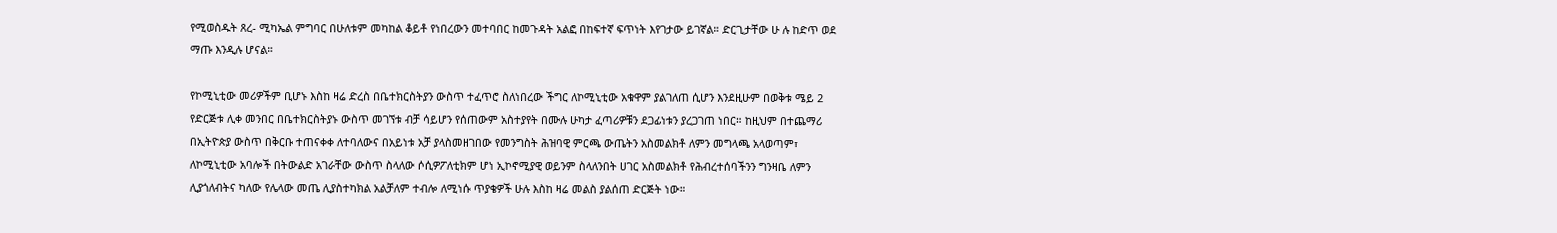የሚወስዱት ጸረ- ሚካኤል ምግባር በሁለቱም መካከል ቆይቶ የነበረውን መተባበር ከመጉዳት አልፎ በከፍተኛ ፍጥነት እየገታው ይገኛል። ድርጊታቸው ሁ ሉ ከድጥ ወደ ማጡ እንዲሉ ሆናል።

የኮሚኒቲው መሪዎችም ቢሆኑ እስከ ዛሬ ድረስ በቤተክርስትያን ውስጥ ተፈጥሮ ስለነበረው ችግር ለኮሚኒቲው አቁዋም ያልገለጠ ሲሆን እንደዚሁም በወቅቱ ሜይ 2 የድርጅቱ ሊቀ መንበር በቤተክርስትያኑ ውስጥ መገኘቱ ብቻ ሳይሆን የሰጠውም አስተያየት በሙሉ ሁካታ ፈጣሪዎቹን ደጋፊነቱን ያረጋገጠ ነበር። ከዚህም በተጨማሪ በኢትዮጵያ ውስጥ በቅርቡ ተጠናቀቀ ለተባለውና በአይነቱ አቻ ያላስመዘገበው የመንግስት ሕዝባዊ ምርጫ ውጤትን አስመልክቶ ለምን መግላጫ አላወጣም፣ ለኮሚኒቲው አባሎች በትውልድ አገራቸው ውስጥ ስላለው ሶሲዎፖለቲክም ሆነ ኢኮኖሚያዊ ወይንም ስላለንበት ሀገር አስመልክቶ የሕብረተሰባችንን ግንዛቤ ለምን ሊያጎለብትና ካለው የሌላው መጤ ሊያስተካክል አልቻለም ተብሎ ለሚነሱ ጥያቄዎች ሁሉ እስከ ዛሬ መልስ ያልሰጠ ድርጅት ነው።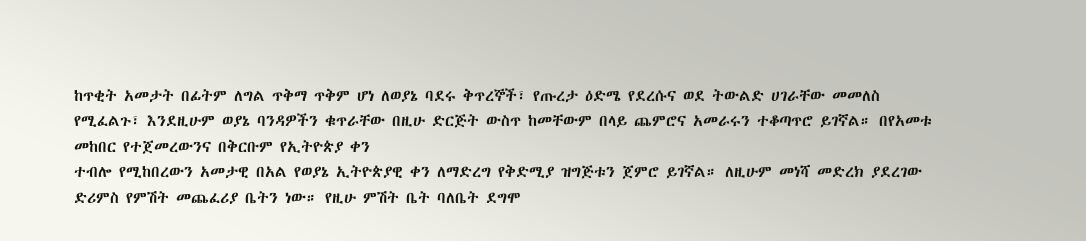ከጥቂት አመታት በፊትም ለግል ጥቅማ ጥቅም ሆነ ለወያኔ ባደሩ ቅጥረኞች፣ የጡረታ ዕድሜ የደረሱና ወደ ትውልድ ሀገራቸው መመለስ የሚፈልጉ፣ እንደዚሁም ወያኔ ባንዳዎችን ቁጥራቸው በዚሁ ድርጅት ውስጥ ከመቸውም በላይ ጨምሮና አመራሩን ተቆጣጥሮ ይገኛል። በየአመቱ መከበር የተጀመረውንና በቅርቡም የኢትዮጵያ ቀን
ተብሎ የሚከበረውን አመታዊ በአል የወያኔ ኢትዮጵያዊ ቀን ለማድረግ የቅድሚያ ዝግጅቱን ጀምሮ ይገኛል። ለዚሁም መነሻ መድረክ ያደረገው ድሪምስ የምሽት መጨፈሪያ ቤትን ነው። የዚሁ ምሽት ቤት ባለቤት ደግሞ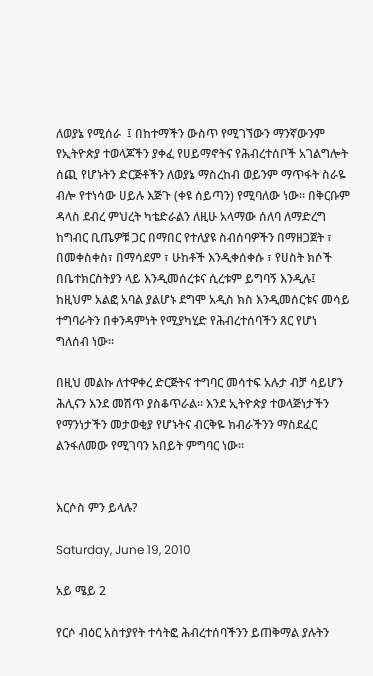ለወያኔ የሚሰራ  ፤ በከተማችን ውስጥ የሚገኘውን ማንኛውንም የኢትዮጵያ ተወላጆችን ያቀፈ የሀይማኖትና የሕብረተሰቦች አገልግሎት ሰጪ የሆኑትን ድርጅቶችን ለወያኔ ማስረከብ ወይንም ማጥፋት ስራዬ ብሎ የተነሳው ሀይሉ እጅጉ (ቀዩ ሰይጣን) የሚባለው ነው። በቅርቡም  ዳላስ ደብረ ምህረት ካቴድራልን ለዚሁ አላማው ሰለባ ለማድረግ ከግብር ቢጤዎቹ ጋር በማበር የተለያዩ ስብሰባዎችን በማዘጋጀት ፣ በመቀስቀስ፣ በማሳደም ፣ ሁከቶች እንዲቀሰቀሱ ፣ የሀስት ክሶች በቤተክርስትያን ላይ እንዲመሰረቱና ሲረቱም ይግባኝ እንዲሉ፤ ከዚህም አልፎ አባል ያልሆኑ ደግሞ አዲስ ክስ እንዲመሰርቱና መሳይ ተግባራትን በቀንዳምነት የሚያካሂድ የሕብረተሰባችን ጸር የሆነ ግለሰብ ነው።

በዚህ መልኩ ለተዋቀረ ድርጅትና ተግባር መሳተፍ አሉታ ብቻ ሳይሆን ሕሊናን እንደ መሽጥ ያስቆጥራል። እንደ ኢትዮጵያ ተወላጅነታችን የማንነታችን መታወቂያ የሆኑትና ብርቅዬ ክብራችንን ማስደፈር ልንፋለመው የሚገባን አበይት ምግባር ነው።


እርሶስ ምን ይላሉ?

Saturday, June 19, 2010

አይ ሜይ 2

የርሶ ብዕር አስተያየት ተሳትፎ ሕብረተሰባችንን ይጠቅማል ያሉትን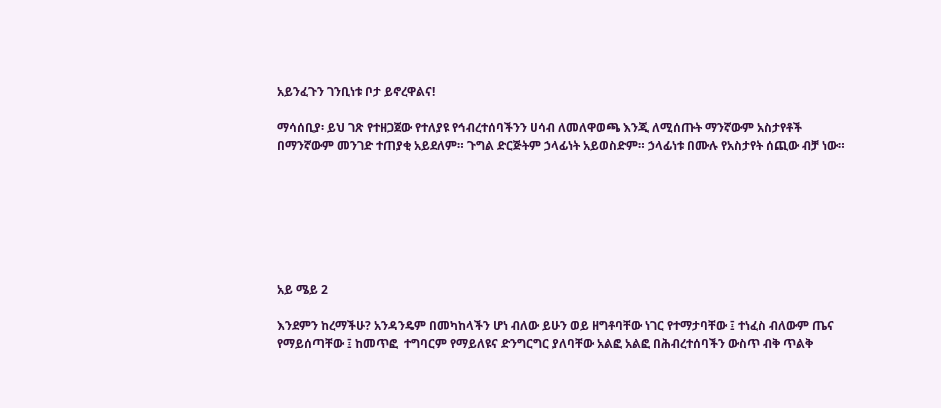አይንፈጉን ገንቢነቱ ቦታ ይኖረዋልና!

ማሳሰቢያ፡ ይህ ገጽ የተዘጋጀው የተለያዩ የኅብረተሰባችንን ሀሳብ ለመለዋወጫ እንጂ ለሚሰጡት ማንኛውም አስታየቶች በማንኛውም መንገድ ተጠያቂ አይደለም። ጉግል ድርጅትም ኃላፊነት አይወስድም። ኃላፊነቱ በሙሉ የአስታየት ሰጪው ብቻ ነው።







አይ ሜይ 2

እንደምን ከረማችሁ? አንዳንዴም በመካከላችን ሆነ ብለው ይሁን ወይ ዘግቶባቸው ነገር የተማታባቸው ፤ ተነፈስ ብለውም ጤና የማይሰጣቸው ፤ ከመጥፎ  ተግባርም የማይለዩና ድንግርግር ያለባቸው አልፎ አልፎ በሕብረተሰባችን ውስጥ ብቅ ጥልቅ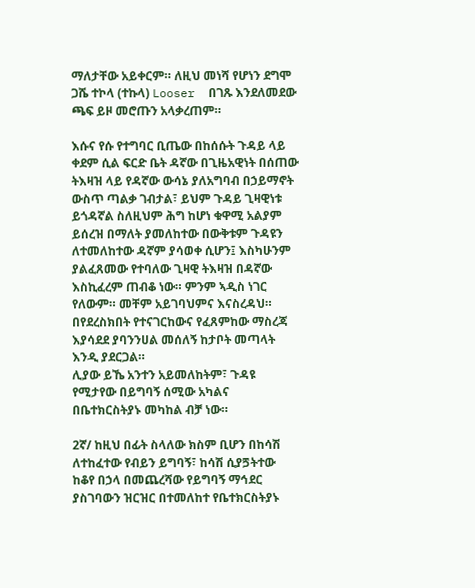ማለታቸው አይቀርም። ለዚህ መነሻ የሆነን ደግሞ ጋሼ ተኮላ (ተኩላ) Looser  በገጹ እንደለመደው ጫፍ ይዞ መሮጡን አላቃረጠም።

እሱና የሱ የተግባር ቢጤው በከሰሱት ጉዳይ ላይ ቀደም ሲል ፍርድ ቤት ዳኛው በጊዜአዊነት በሰጠው ትእዛዝ ላይ የዳኛው ውሳኔ ያለአግባብ በኃይማኖት ውስጥ ጣልቃ ገብታል፣ ይህም ጉዳይ ጊዛዊነቱ ይጎዳኛል ስለዚህም ሕግ ከሆነ ቁዋሚ አልያም ይሰረዝ በማለት ያመለከተው በውቅቱም ጉዳዩን ለተመለከተው ዳኛም ያሳወቀ ሲሆን፤ እስካሁንም ያልፈጸመው የተባለው ጊዛዊ ትእዛዝ በዳኛው እስኪፈረም ጠብቆ ነው። ምንም ኣዲስ ነገር የለውም። መቸም አይገባህምና እናስረዳህ። በየደረስክበት የተናገርከውና የፈጸምከው ማስረጃ እያሳደደ ያባንንሀል መሰለኝ ከታቦት መጣላት እንዲ ያደርጋል።
ሊያው ይኼ አንተን አይመለከትም፣ ጉዳዩ የሚታየው በይግባኝ ሰሚው አካልና በቤተክርስትያኑ መካከል ብቻ ነው።

2ኛ/ ከዚህ በፊት ስላለው ክስም ቢሆን በከሳሽ ለተከፈተው የብይን ይግባኝ፣ ከሳሽ ሲያጛትተው ከቆየ በኃላ በመጨረሻው የይግባኝ ማኅደር ያስገባውን ዝርዝር በተመለከተ የቤተክርስትያኑ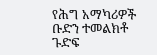የሕግ አማካሪዎች ቡድን ተመልክቶ ጉድፍ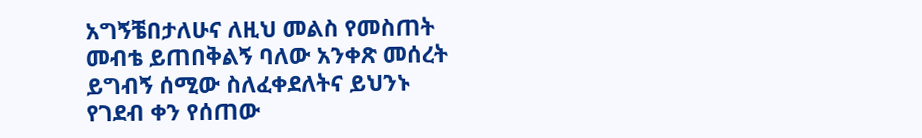አግኝቼበታለሁና ለዚህ መልስ የመስጠት መብቴ ይጠበቅልኝ ባለው አንቀጽ መሰረት ይግብኝ ሰሚው ስለፈቀደለትና ይህንኑ የገደብ ቀን የሰጠው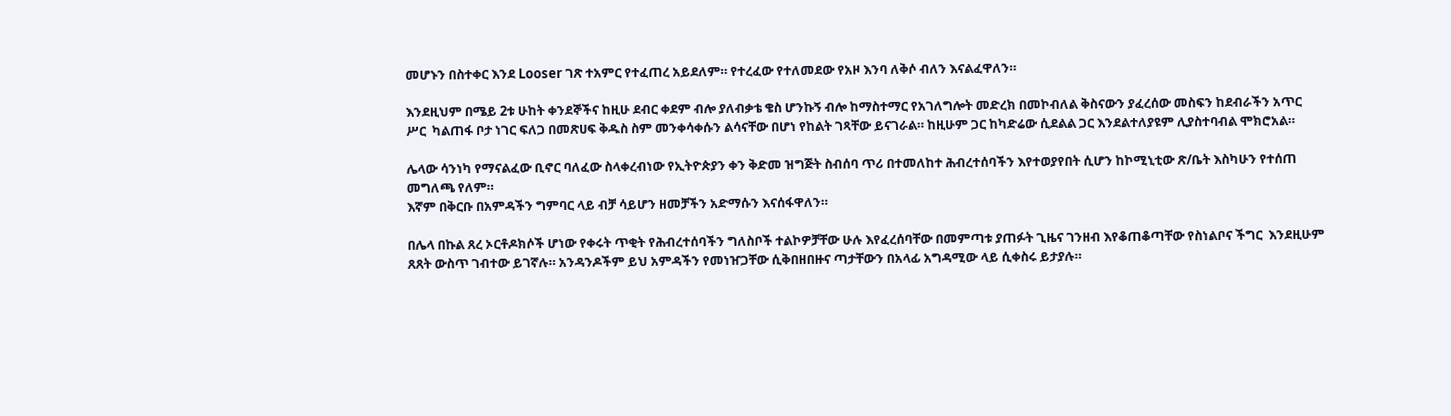መሆኑን በስተቀር እንደ Looser ገጽ ተአምር የተፈጠረ አይደለም። የተረፈው የተለመደው የአዞ እንባ ለቅሶ ብለን እናልፈዋለን።

እንደዚህም በሜይ 2ቱ ሁከት ቀንደኞችና ከዚሁ ደብር ቀደም ብሎ ያለብቃቴ ቄስ ሆንኩኝ ብሎ ከማስተማር የአገለግሎት መድረክ በመኮብለል ቅስናውን ያፈረሰው መስፍን ከደብራችን አጥር ሥር  ካልጠፋ ቦታ ነገር ፍለጋ በመጽሀፍ ቅዱስ ስም መንቀሳቀሱን ልሳናቸው በሆነ የከልት ገጻቸው ይናገራል። ከዚሁም ጋር ከካድሬው ሲደልል ጋር እንደልተለያዩም ሊያስተባብል ሞክሮአል።

ሌላው ሳንነካ የማናልፈው ቢኖር ባለፈው ስላቀረብነው የኢትዮጵያን ቀን ቅድመ ዝግጅት ስብሰባ ጥሪ በተመለከተ ሕብረተሰባችን እየተወያየበት ሲሆን ከኮሚኒቲው ጽ/ቤት እስካሁን የተሰጠ መግለጫ የለም።
እኛም በቅርቡ በአምዳችን ግምባር ላይ ብቻ ሳይሆን ዘመቻችን አድማሱን እናሰፋዋለን።

በሌላ በኩል ጸረ ኦርቶዶክሶች ሆነው የቀሩት ጥቂት የሕብረተሰባችን ግለስቦች ተልኮዎቻቸው ሁሉ እየፈረሰባቸው በመምጣቱ ያጠፉት ጊዜና ገንዘብ እየቆጠቆጣቸው የስነልቦና ችግር  እንደዚሁም ጸጸት ውስጥ ገብተው ይገኛሉ። አንዳንዶችም ይህ አምዳችን የመነዠጋቸው ሲቅበዘበዙና ጣታቸውን በአላፊ አግዳሚው ላይ ሲቀስሩ ይታያሉ።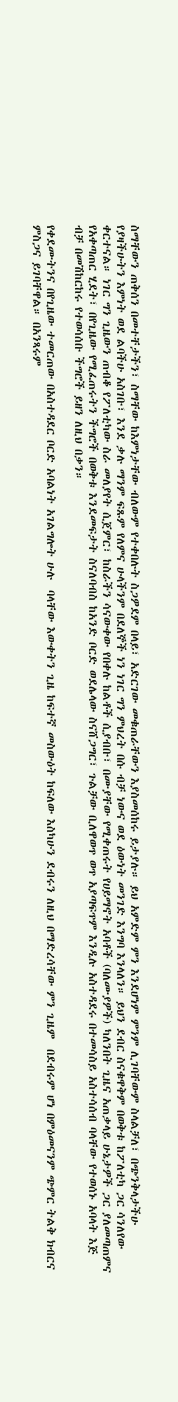ስማቸውን ጠቅሰን በመተቸታችን፣ ስማቸው ከእምነታቸው ብለውም የተቀበሉት ስጋዎደም በላይ፣ አድርገው መቁጠራቸውን እያስመሰከሩ ይታያሉ። ይህ አምድም ምን እንደሆነም ምንም ሊገባቸውም ስላልቻለ፣ በጭንቅላታችሁ የያዛችሁትን እምነት ወደ ልባችሁ አስገቡ፣ እንደ ቃሉ ማንም ፍጹም የለምና ሁላችንም በደለኞች ነን ነገር ግን ምህረት በሱ ብቻ ነውና ወደ ዕውነት መንገድ እንግባ እንላለን። ይህን ደብር ስናቁዋቅም በወቅቱ ከፖለቲካ ጋር ሳንለየው ቀርተናል። ነገር ግን ጊዜውን ጠብቆ የፖለቲካው ስራ መለያየት ሲጀምር፣ ከስራችን ሳናውቀው የበቀሉ ከልቶች ሲያብቡ፣ በሙያቸው የሚቀጠሩት የሀይማኖት አባቶች (ባለሙያዎች) ካለንበት ጊዜና አጠቃላይ ሁኔታዎች ጋር ያለመጣጠምና የአቀጣጠር ሂደት፣ በየጊዜው የሚፈጠሩትን ችግሮች በወቅቱ እንደመፍታት ስናለባብስ ከአንድ ቦርድ ወደሌላው ስናሸጋግር፣ ጉልቻው ቢለዋወጥ ወጥ አያጣፍጥም እንዲሉ አስተዳደሩ በተመሳስይ አስተሳሰብ ባላቸው የተወሰኑ አባላት እጅ ብቻ በመሽከርከሩ የተወሳሰቡ ችግሮች ይዘን ለዚህ በቃን።

የቀደሙትንና በየጊዜው ተመርጠው በአስተዳደር ቦርድ አባልነት አገልግሎት ሁሉ  ባላቸው እውቀትን ጊዜ ከፍተኛ መስውዕት ከፍለው እስካሁን ደብሩን ለዚህ በማድረሳቸው ምን ጊዜም  በደብሩም ሆነ በምዕመናንም ጭምር ትልቅ ክብርና ምስጋና ይገባቸዋል። በአንጻሩም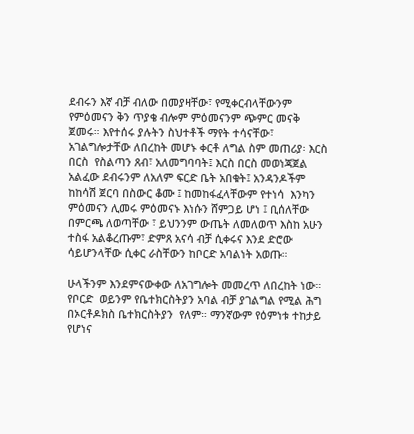ደብሩን እኛ ብቻ ብለው በመያዛቸው፣ የሚቀርብላቸውንም የምዕመናን ቅን ጥያቄ ብሎም ምዕመናንም ጭምር መናቅ ጀመሩ። እየተሰሩ ያሉትን ስህተቶች ማየት ተሳናቸው፣ አገልግሎታቸው ለበረከት መሆኑ ቀርቶ ለግል ስም መጠሪያ፡ እርስ በርስ  የስልጣን ጸብ፣ አለመግባባት፤ እርስ በርስ መወነጃጀል አልፈው ደብሩንም ለአለም ፍርድ ቤት አበቁት፤ አንዳንዶችም ከከሳሽ ጀርባ በስውር ቆሙ ፤ ከመከፋፈላቸውም የተነሳ  እንካን ምዕመናን ሊመሩ ምዕመናኑ እነሱን ሸምጋይ ሆነ ፤ ቢሰለቸው በምርጫ ለወጣቸው ፣ ይህንንም ውጤት ለመለወጥ እስከ አሁን ተስፋ አልቆረጡም፣ ድምጸ አናሳ ብቻ ሲቀሩና እንደ ድሮው ሳይሆንላቸው ሲቀር ራስቸውን ከቦርድ አባልነት አወጡ።

ሁላችንም እንደምናውቀው ለአገግሎት መመረጥ ለበረከት ነው። የቦርድ  ወይንም የቤተክርስትያን አባል ብቻ ያገልግል የሚል ሕግ በኦርቶዶክስ ቤተክርስትያን  የለም። ማንኛውም የዕምነቱ ተከታይ የሆነና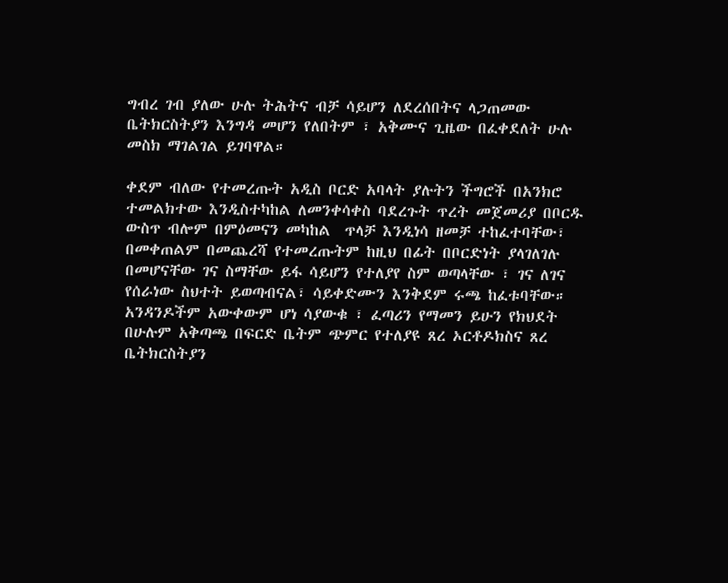ግብረ ገብ ያለው ሁሉ ትሕትና ብቻ ሳይሆን ለደረሰበትና ላጋጠመው ቤትክርስትያን እንግዳ መሆን የለበትም ፣ አቅሙና ጊዜው በፈቀደለት ሁሉ መስክ ማገልገል ይገባዋል።

ቀደም ብለው የተመረጡት አዲስ ቦርድ አባላት ያሉትን ችግሮች በአንክሮ ተመልክተው እንዲስተካከል ለመንቀሳቀስ ባደረጉት ጥረት መጀመሪያ በቦርዱ ውስጥ ብሎም በምዕመናን መካከል  ጥላቻ እንዲነሳ ዘመቻ ተከፈተባቸው፣ በመቀጠልም በመጨረሻ የተመረጡትም ከዚህ በፊት በቦርድነት ያላገለገሉ በመሆናቸው ገና ስማቸው ይፋ ሳይሆን የተለያየ ስም ወጣላቸው ፣ ገና ለገና የሰራነው ስህተት ይወጣብናል፣ ሳይቀድሙን እንቅደም ሩጫ ከፈቱባቸው። አንዳንዶችም አውቀውም ሆነ ሳያውቁ ፣ ፈጣሪን የማመን ይሁን የክህደት በሁሉም አቅጣጫ በፍርድ ቤትም ጭምር የተለያዩ ጸረ ኦርቶዶክስና ጸረ ቤትክርስትያን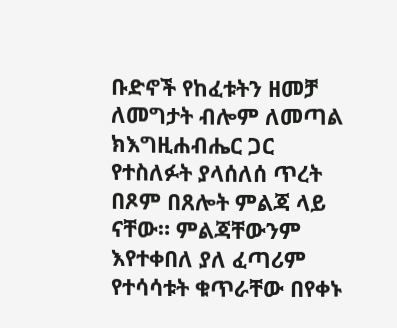ቡድኖች የከፈቱትን ዘመቻ ለመግታት ብሎም ለመጣል ክእግዚሐብሔር ጋር የተስለፉት ያላሰለሰ ጥረት በጾም በጸሎት ምልጃ ላይ ናቸው። ምልጃቸውንም እየተቀበለ ያለ ፈጣሪም የተሳሳቱት ቁጥራቸው በየቀኑ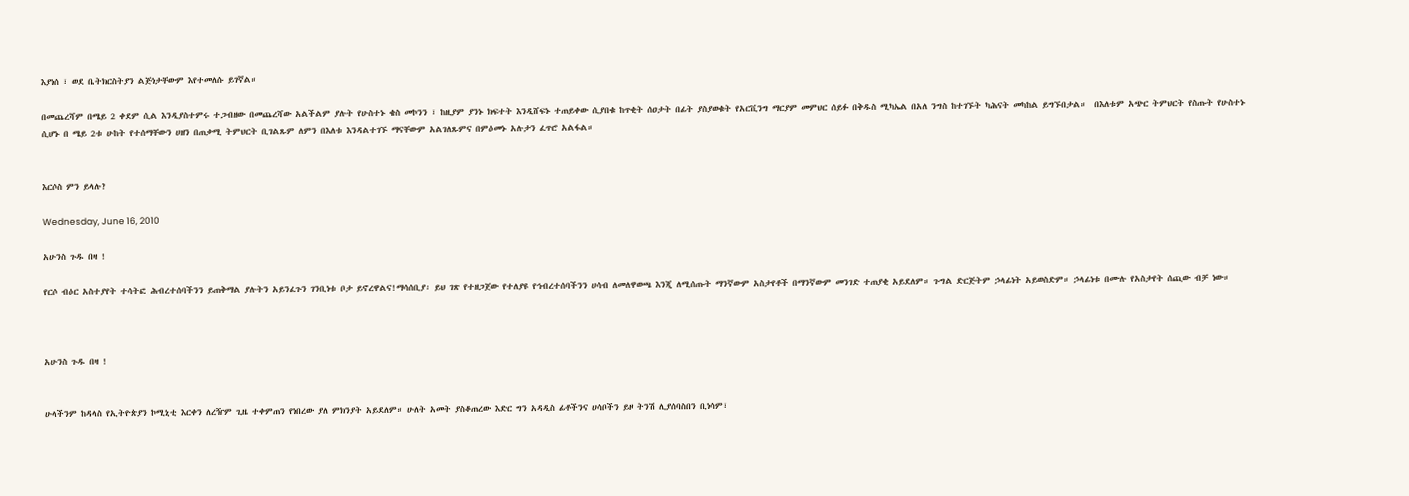እያነሰ ፣ ወደ ቤትክርስትያን ልጅነታቸውም እየተመለሱ ይገኛል።

በመጨረሻም በሜይ 2 ቀደም ሲል እንዲያስተምሩ ተጋብዘው በመጨረሻው አልችልም ያሉት የሁስተኑ ቄስ መኮንን ፣ ከዚያም ያንኑ ክፍተት እንዲሸፍኑ ተጠይቀው ሲያበቁ ከጥቂት ሰዐታት በፊት ያስያወቁት የአርቪንግ ማርያም መምህር ሰይፉ በቅዱስ ሚካኤል በአለ ንግስ ከተገኙት ካሕናት መካከል ይግኙበታል።  በእለቱም አጭር ትምህርት የስጡት የሁስተኑ ሲሆኑ በ ሜይ 2ቱ ሁከት የተሰማቸውን ሀዘን በጠቃሚ ትምህርት ቢገልጹም ለምን በእለቱ እንዳልተገኙ ማናቸውም አልገለጹምና በምዕመኑ አሉታን ፈጥሮ አልፋል።


እርሶስ ምን ይላሉ?

Wednesday, June 16, 2010

አሁንስ ጉዱ በዛ !

የርሶ ብዕር አስተያየት ተሳትፎ ሕብረተሰባችንን ይጠቅማል ያሉትን አይንፈጉን ገንቢነቱ ቦታ ይኖረዋልና!ማሳሰቢያ፡ ይህ ገጽ የተዘጋጀው የተለያዩ የኅብረተሰባችንን ሀሳብ ለመለዋወጫ እንጂ ለሚሰጡት ማንኛውም አስታየቶች በማንኛውም መንገድ ተጠያቂ አይደለም። ጉግል ድርጅትም ኃላፊነት አይወስድም። ኃላፊነቱ በሙሉ የአስታየት ሰጪው ብቻ ነው።



አሁንስ ጉዱ በዛ !


ሁላችንም ከዳላስ የኢትዮጵያን ኮሚኒቲ እርቀን ለረዥም ጊዜ ተቀምጠን የነበረው ያለ ምክንያት አይደለም። ሁለት አመት ያስቆጠረው እድር ግን አዳዲስ ፊቶችንና ሀሳቦችን ይዞ ትንሽ ሊያሰባስበን ቢነሳም፣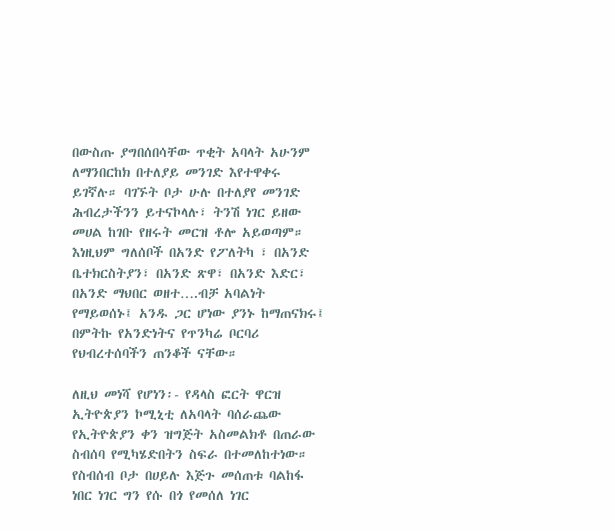በውስጡ ያግበሰበሳቸው ጥቂት አባላት አሁንም ለማንበርከክ በተለያይ መንገድ እየተዋቀሩ ይገኛሉ። ባገኙት ቦታ ሁሉ በተለያየ መንገድ ሕብረታችንን ይተናኮላሉ፣ ትንሽ ነገር ይዘው መሀል ከገቡ የዘሩት መርዝ ቶሎ አይወጣም። እነዚህም ግለሰቦች በአንድ የፖለትካ ፣ በአንድ ቤተክርስትያን፣ በአንድ ጽዋ፣ በአንድ እድር፣ በአንድ ማህበር ወዘተ….ብቻ አባልነት የማይወሰኑ፤ አንዱ ጋር ሆነው ያንኑ ከማጠናክሩ፤ በምትኩ የአንድነትና የጥንካሬ ቦርባሪ የህብረተሰባችን ጠንቆች ናቸው።

ለዚህ መነሻ የሆነን፡- የዳላስ ፎርት ዋርዝ ኢትዮጵያን ኮሚኒቲ ለአባላት ባሰራጨው የኢትዮጵያን ቀን ዝግጅት አስመልክቶ በጠራው ስብሰባ የሚካሄድበትን ስፍራ በተመለከተነው። የስብሰብ ቦታ በሀይሉ እጅጉ መሰጠቱ ባልከፋ ነበር ነገር ግን የሱ በጎ የመሰለ ነገር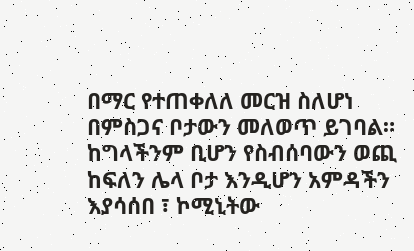በማር የተጠቀለለ መርዝ ስለሆነ በምስጋና ቦታውን መለወጥ ይገባል። ከግላችንም ቢሆን የስብሰባውን ወጪ ከፍለን ሌላ ቦታ እንዲሆን አምዳችን እያሳሰበ ፣ ኮሚኒትው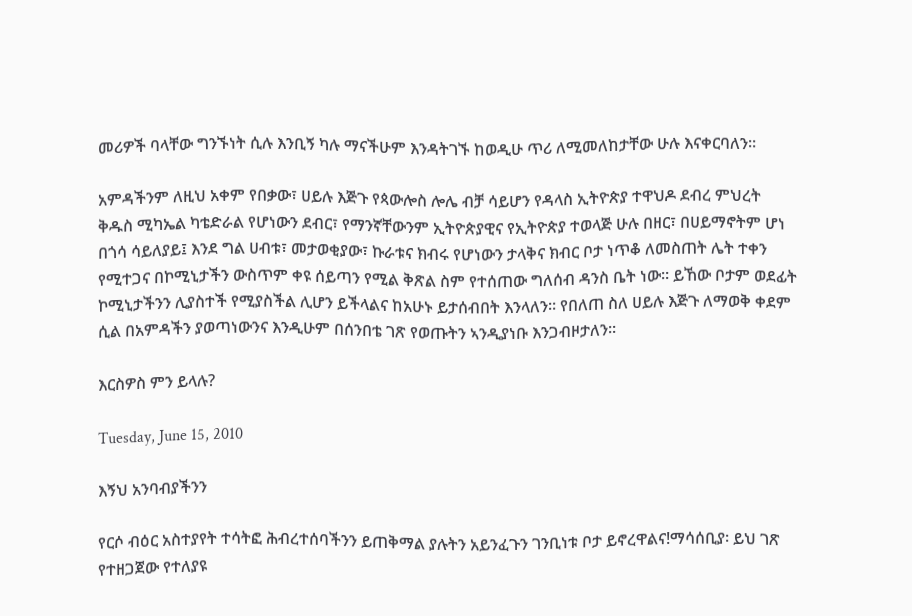መሪዎች ባላቸው ግንኙነት ሲሉ እንቢኝ ካሉ ማናችሁም እንዳትገኙ ከወዲሁ ጥሪ ለሚመለከታቸው ሁሉ እናቀርባለን።

አምዳችንም ለዚህ አቀም የበቃው፣ ሀይሉ እጅጉ የጳውሎስ ሎሌ ብቻ ሳይሆን የዳላስ ኢትዮጵያ ተዋህዶ ደብረ ምህረት ቅዱስ ሚካኤል ካቴድራል የሆነውን ደብር፣ የማንኛቸውንም ኢትዮጵያዊና የኢትዮጵያ ተወላጅ ሁሉ በዘር፣ በሀይማኖትም ሆነ በጎሳ ሳይለያይ፤ እንደ ግል ሀብቱ፣ መታወቂያው፣ ኩራቱና ክብሩ የሆነውን ታላቅና ክብር ቦታ ነጥቆ ለመስጠት ሌት ተቀን የሚተጋና በኮሚኒታችን ውስጥም ቀዩ ሰይጣን የሚል ቅጽል ስም የተሰጠው ግለሰብ ዳንስ ቤት ነው። ይኸው ቦታም ወደፊት ኮሚኒታችንን ሊያስተች የሚያስችል ሊሆን ይችላልና ከአሁኑ ይታሰብበት እንላለን። የበለጠ ስለ ሀይሉ እጅጉ ለማወቅ ቀደም ሲል በአምዳችን ያወጣነውንና እንዲሁም በሰንበቴ ገጽ የወጡትን ኣንዲያነቡ እንጋብዞታለን።

እርስዎስ ምን ይላሉ?

Tuesday, June 15, 2010

እኝህ አንባብያችንን

የርሶ ብዕር አስተያየት ተሳትፎ ሕብረተሰባችንን ይጠቅማል ያሉትን አይንፈጉን ገንቢነቱ ቦታ ይኖረዋልና!ማሳሰቢያ፡ ይህ ገጽ የተዘጋጀው የተለያዩ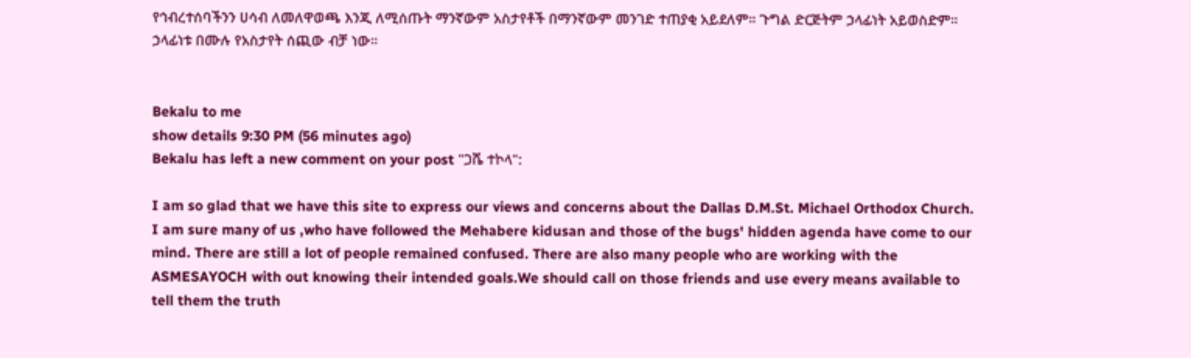የኅብረተሰባችንን ሀሳብ ለመለዋወጫ እንጂ ለሚሰጡት ማንኛውም አስታየቶች በማንኛውም መንገድ ተጠያቂ አይደለም። ጉግል ድርጅትም ኃላፊነት አይወስድም። ኃላፊነቱ በሙሉ የአስታየት ሰጪው ብቻ ነው።


Bekalu to me
show details 9:30 PM (56 minutes ago)
Bekalu has left a new comment on your post "ጋሼ ተኮላ":

I am so glad that we have this site to express our views and concerns about the Dallas D.M.St. Michael Orthodox Church. I am sure many of us ,who have followed the Mehabere kidusan and those of the bugs' hidden agenda have come to our mind. There are still a lot of people remained confused. There are also many people who are working with the ASMESAYOCH with out knowing their intended goals.We should call on those friends and use every means available to tell them the truth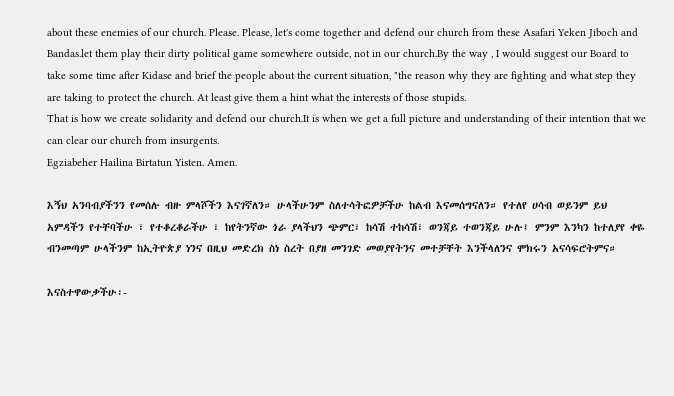about these enemies of our church. Please. Please, let's come together and defend our church from these Asafari Yeken Jiboch and Bandas.let them play their dirty political game somewhere outside, not in our church.By the way , I would suggest our Board to take some time after Kidase and brief the people about the current situation, "the reason why they are fighting and what step they are taking to protect the church. At least give them a hint what the interests of those stupids.
That is how we create solidarity and defend our church.It is when we get a full picture and understanding of their intention that we can clear our church from insurgents.
Egziabeher Hailina Birtatun Yisten. Amen.

እኝህ አንባብያችንን የመሰሉ ብዙ ምላሾችን እናገኛለን። ሁላችሁንም ስለተሳትፎዎቻችሁ ከልብ እናመሰግናለን። የተለየ ሀሳብ ወይንም ይህ አምዳችን የተቸባችሁ ፣ የተቆረቆራችሁ ፣ ከየትንኛው ጎራ ያላችህን ጭምር፣ ከሳሽ ተከሳሽ፣ ወንጃይ ተወንጃይ ሁሉ፤ ምንም እንካን ከተለያየ ቀዬ ብንመጣም ሁላችንም ከኢትዮጵያ ነንና በዚህ መድረክ ስነ ስረት በያዘ መንገድ መወያየትንና መተቻቸት እንችላለንና ሞክሩን አናሳፍሮትምና።

እናስተዋውቃችሁ፡-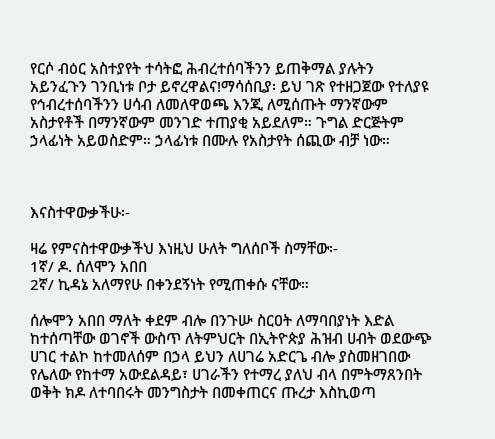የርሶ ብዕር አስተያየት ተሳትፎ ሕብረተሰባችንን ይጠቅማል ያሉትን አይንፈጉን ገንቢነቱ ቦታ ይኖረዋልና!ማሳሰቢያ፡ ይህ ገጽ የተዘጋጀው የተለያዩ የኅብረተሰባችንን ሀሳብ ለመለዋወጫ እንጂ ለሚሰጡት ማንኛውም አስታየቶች በማንኛውም መንገድ ተጠያቂ አይደለም። ጉግል ድርጅትም ኃላፊነት አይወስድም። ኃላፊነቱ በሙሉ የአስታየት ሰጪው ብቻ ነው።



እናስተዋውቃችሁ፡-

ዛሬ የምናስተዋውቃችህ እነዚህ ሁለት ግለሰቦች ስማቸው፡-
1ኛ/ ዶ. ሰለሞን አበበ
2ኛ/ ኪዳኔ አለማየሁ በቀንደኝነት የሚጠቀሱ ናቸው።

ሰሎሞን አበበ ማለት ቀደም ብሎ በንጉሡ ስርዐት ለማባበያነት እድል ከተሰጣቸው ወገኖች ውስጥ ለትምህርት በኢትዮጵያ ሕዝብ ሀብት ወደውጭ ሀገር ተልኮ ከተመለሰም በኃላ ይህን ለሀገሬ አድርጌ ብሎ ያስመዘገበው የሌለው የከተማ አውደልዳይ፣ ሀገራችን የተማረ ያለህ ብላ በምትማጸንበት ወቅት ክዶ ለተባበሩት መንግስታት በመቀጠርና ጡረታ እስኪወጣ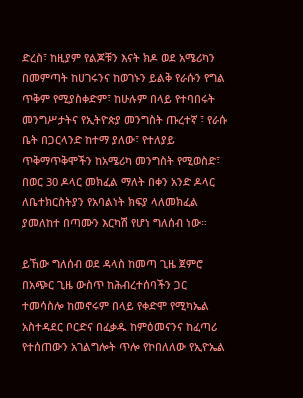ድረስ፣ ከዚያም የልጆቹን እናት ክዶ ወደ አሜሪካን በመምጣት ከሀገሩንና ከወገኑን ይልቅ የራሱን የግል ጥቅም የሚያስቀድም፣ ከሁሉም በላይ የተባበሩት መንግሥታትና የኢትዮጵያ መንግስት ጡረተኛ ፣ የራሱ ቤት በጋርላንድ ከተማ ያለው፣ የተለያይ ጥቅማጥቅሞችን ከአሜሪካ መንግስት የሚወስድ፣ በወር 30 ዶላር መክፈል ማለት በቀን አንድ ዶላር ለቤተክርስትያን የአባልነት ክፍያ ላለመክፈል ያመለከተ በጣሙን እርካሽ የሆነ ግለሰብ ነው።

ይኸው ግለሰብ ወደ ዳላስ ከመጣ ጊዜ ጀምሮ በአጭር ጊዜ ውስጥ ከሕብረተሰባችን ጋር ተመሳስሎ ከመኖሩም በላይ የቀድሞ የሚካኤል አስተዳደር ቦርድና በፈቃዱ ከምዕመናንና ከፈጣሪ የተሰጠውን አገልግሎት ጥሎ የኮበለለው የኢዮኤል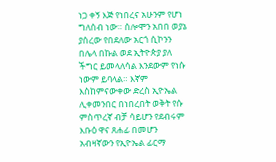ነጋ ቀኝ እጅ የነበረና አሁንም የሆነ ግለሰብ ነው። ሰሎሞን አበበ ወያኔ ያሰረው የበደለው አርጎ ሲኮንን በሌላ በኩል ወደ ኢትዮጵያ ያለ ችግር ይመላለሳል እንደውም የነሱ ነውም ይባላል። እኛም እስከምናውቀው ድረስ ኢዮኤል ሊቀመንበር በነበረበት ወቅት የሱ ምስጥረኛ ብቻ ሳይሆን የደብሩም እቡዕ ዋና ጸሐፊ በመሆን አብዛኛውን የኢዮኤል ፊርማ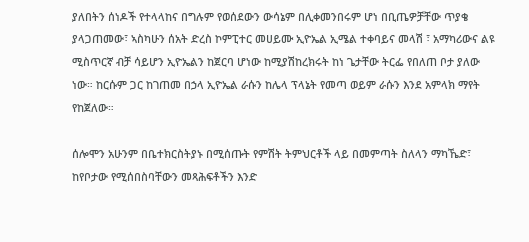ያለበትን ሰነዶች የተላላከና በግሉም የወሰደውን ውሳኔም በሊቀመንበሩም ሆነ በቢጤዎቻቸው ጥያቄ ያላጋጠመው፣ ኣስካሁን ሰአት ድረስ ኮምፒተር መሀይሙ ኢዮኤል ኢሜል ተቀባይና መላሽ ፣ አማካሪውና ልዩ ሚስጥርኛ ብቻ ሳይሆን ኢዮኤልን ከጀርባ ሆነው ከሚያሽከረክሩት ከነ ጌታቸው ትርፌ የበለጠ ቦታ ያለው ነው። ከርሱም ጋር ከገጠመ በኃላ ኢዮኤል ራሱን ከሌላ ፕላኔት የመጣ ወይም ራሱን እንደ አምላክ ማየት የከጀለው።

ሰሎሞን አሁንም በቤተክርስትያኑ በሚሰጡት የምሽት ትምህርቶች ላይ በመምጣት ስለላን ማካኼድ፣ ከየቦታው የሚሰበስባቸውን መጻሕፍቶችን እንድ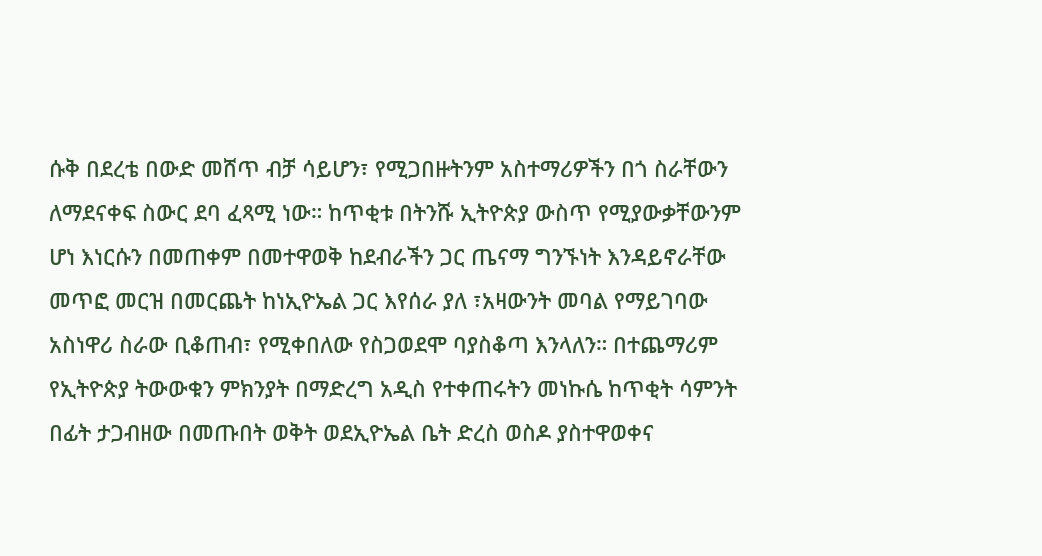ሱቅ በደረቴ በውድ መሸጥ ብቻ ሳይሆን፣ የሚጋበዙትንም አስተማሪዎችን በጎ ስራቸውን ለማደናቀፍ ስውር ደባ ፈጻሚ ነው። ከጥቂቱ በትንሹ ኢትዮጵያ ውስጥ የሚያውቃቸውንም ሆነ እነርሱን በመጠቀም በመተዋወቅ ከደብራችን ጋር ጤናማ ግንኙነት እንዳይኖራቸው መጥፎ መርዝ በመርጨት ከነኢዮኤል ጋር እየሰራ ያለ ፣አዛውንት መባል የማይገባው አስነዋሪ ስራው ቢቆጠብ፣ የሚቀበለው የስጋወደሞ ባያስቆጣ እንላለን። በተጨማሪም የኢትዮጵያ ትውውቁን ምክንያት በማድረግ አዲስ የተቀጠሩትን መነኩሴ ከጥቂት ሳምንት በፊት ታጋብዘው በመጡበት ወቅት ወደኢዮኤል ቤት ድረስ ወስዶ ያስተዋወቀና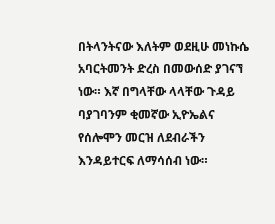በትላንትናው እለትም ወደዚሁ መነኩሴ አባርትመንት ድረስ በመውሰድ ያገናኘ ነው። እኛ በግላቸው ላላቸው ጉዳይ ባያገባንም ቂመኛው ኢዮኤልና የሰሎሞን መርዝ ለደብራችን እንዳይተርፍ ለማሳሰብ ነው።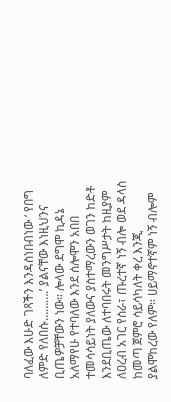ባለፈው እሁድ ገጻችን እንዳስነበብነው ‘ የበግ ለምድ የለበሱ……….’ ያልናቸው እነዚህንና ቢጤዎቻቸውን ነው። ሎላው ደግሞ ኪዳኔ አለማየሁ የተባለው እንደ ሰሎሞን አበበ ተመሳሳይነት ያለውና ያስተማረውን ወገን ከድቶ እንደቢጤው ለተባበሩት መንግሥታት ከዚያም ለዐረብ አገር የሰራ፣ ጡረተኛ ነኝ ብሎ ወደ ዳላስ ከመጣ ጀምሮ ሳይሳካለት ቀረ እንጂ ያልሞከረው የለም። ሀይማኖተኛም ነኝ ብሎም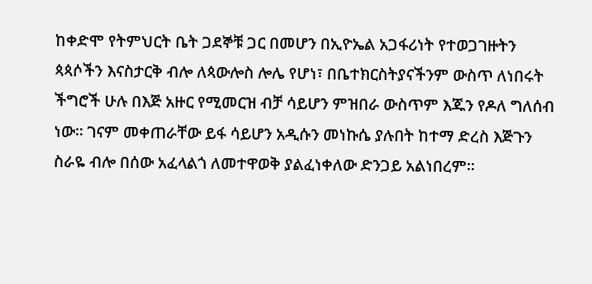ከቀድሞ የትምህርት ቤት ጋደኞቹ ጋር በመሆን በኢዮኤል አጋፋሪነት የተወጋገዙትን ጳጳሶችን እናስታርቅ ብሎ ለጳውሎስ ሎሌ የሆነ፣ በቤተክርስትያናችንም ውስጥ ለነበሩት ችግሮች ሁሉ በእጅ አዙር የሚመርዝ ብቻ ሳይሆን ምዝበራ ውስጥም እጁን የዶለ ግለሰብ ነው። ገናም መቀጠራቸው ይፋ ሳይሆን አዲሱን መነኩሴ ያሉበት ከተማ ድረስ እጅጉን ስራዬ ብሎ በሰው አፈላልጎ ለመተዋወቅ ያልፈነቀለው ድንጋይ አልነበረም።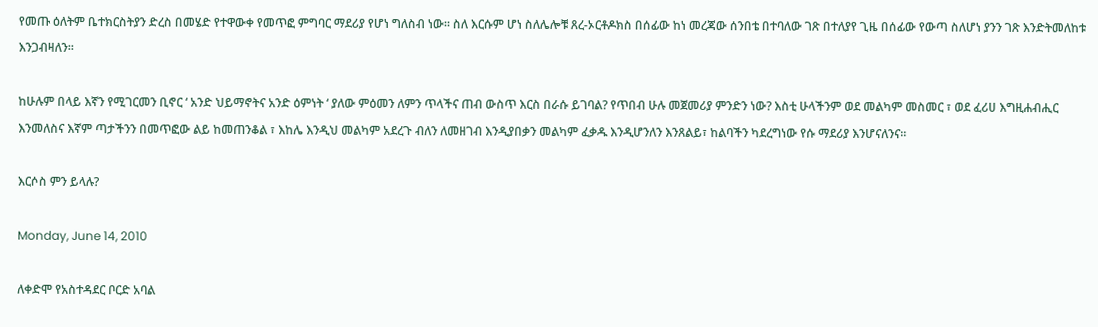የመጡ ዕለትም ቤተክርስትያን ድረስ በመሄድ የተዋውቀ የመጥፎ ምግባር ማደሪያ የሆነ ግለስብ ነው። ስለ እርሱም ሆነ ስለሌሎቹ ጸረ-ኦርቶዶክስ በሰፊው ከነ መረጃው ሰንበቴ በተባለው ገጽ በተለያየ ጊዜ በሰፊው የውጣ ስለሆነ ያንን ገጽ እንድትመለከቱ እንጋብዛለን።

ከሁሉም በላይ እኛን የሚገርመን ቢኖር ‘ አንድ ህይማኖትና አንድ ዕምነት ‘ ያለው ምዕመን ለምን ጥላችና ጠብ ውስጥ እርስ በራሱ ይገባል? የጥበብ ሁሉ መጀመሪያ ምንድን ነው? እስቲ ሁላችንም ወደ መልካም መስመር ፣ ወደ ፈሪሀ እግዚሐብሒር እንመለስና እኛም ጣታችንን በመጥፎው ልይ ከመጠንቆል ፣ እከሌ እንዲህ መልካም አደረጉ ብለን ለመዘገብ እንዲያበቃን መልካም ፈቃዱ እንዲሆንለን እንጸልይ፣ ከልባችን ካደረግነው የሱ ማደሪያ እንሆናለንና።

እርሶስ ምን ይላሉ?

Monday, June 14, 2010

ለቀድሞ የአስተዳደር ቦርድ አባል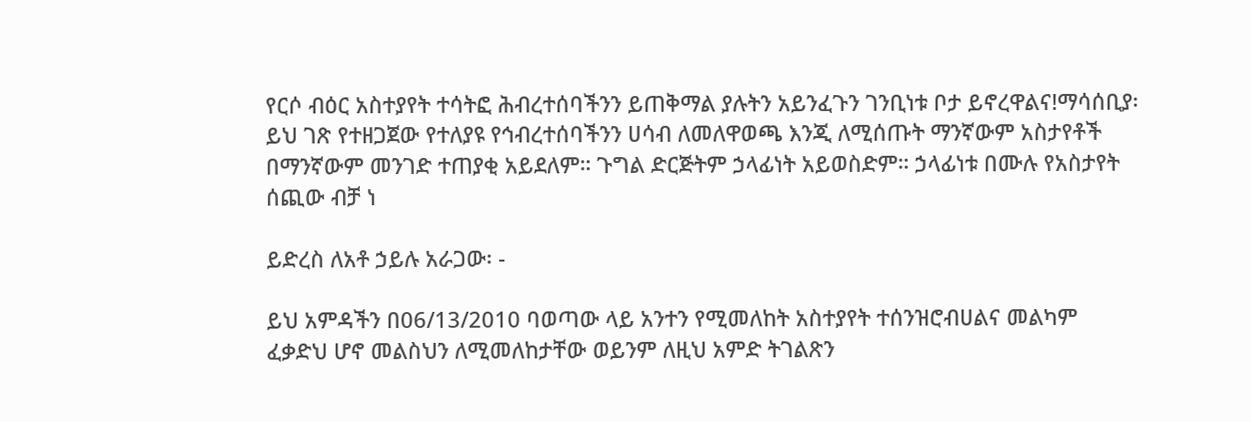የርሶ ብዕር አስተያየት ተሳትፎ ሕብረተሰባችንን ይጠቅማል ያሉትን አይንፈጉን ገንቢነቱ ቦታ ይኖረዋልና!ማሳሰቢያ፡ ይህ ገጽ የተዘጋጀው የተለያዩ የኅብረተሰባችንን ሀሳብ ለመለዋወጫ እንጂ ለሚሰጡት ማንኛውም አስታየቶች በማንኛውም መንገድ ተጠያቂ አይደለም። ጉግል ድርጅትም ኃላፊነት አይወስድም። ኃላፊነቱ በሙሉ የአስታየት ሰጪው ብቻ ነ

ይድረስ ለአቶ ኃይሉ አራጋው፡ -

ይህ አምዳችን በ06/13/2010 ባወጣው ላይ አንተን የሚመለከት አስተያየት ተሰንዝሮብሀልና መልካም ፈቃድህ ሆኖ መልስህን ለሚመለከታቸው ወይንም ለዚህ አምድ ትገልጽን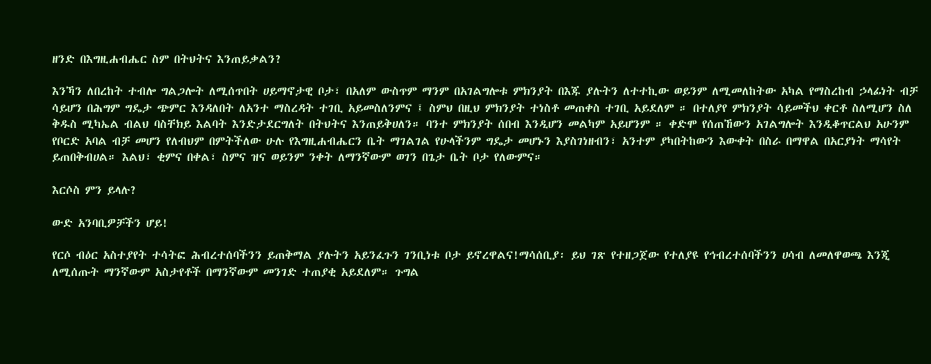ዘንድ በእግዚሐብሔር ስም በትህትና እንጠይቃልን?

እንኻን ለበረከት ተብሎ ግልጋሎት ለሚሰጥበት ሀይማኖታዊ ቦታ፣ በአለም ውስጥም ማንም በአገልግሎቱ ምክንያት በእጁ ያሉትን ለተተኪው ወይንም ለሚመለከትው አካል የማስረከብ ኃላፊነት ብቻ ሳይሆን በሕግም ግዴታ ጭምር እንዳለበት ለአንተ ማስረዳት ተገቢ አይመስለንምና ፤ ስምህ በዚህ ምክንያት ተነስቶ መጠቀስ ተገቢ አይደለም ። በተለያየ ምክንያት ሳይመችህ ቀርቶ ስለሚሆን ስለ ቅዱስ ሚካኤል ብልህ ባስቸክይ እልባት እንድታደርግለት በትህትና እንጠይቅሀለን። ባንተ ምክንያት ሰበብ እንዲሆን መልካም አይሆንም ። ቀድሞ የሰጠኸውን አገልግሎት እንዲቆጥርልህ አሁንም የቦርድ አባል ብቻ መሆን የለብህም በምትችለው ሁሉ የእግዚሐብሔርን ቤት ማገልገል የሁላችንም ግዴታ መሆኑን እያስገነዘብን፣ አንተም ያካበትከውን እውቀት በስራ በማዋል በአርያነት ማሳየት ይጠበቅብሀል። እልህ፣ ቂምና በቀል፣ ስምና ዝና ወይንም ንቀት ለማንኛውም ወገን በጌታ ቤት ቦታ የለውምና።

እርሶስ ምን ይላሉ?

ውድ አንባቢዎቻችን ሆይ!

የርሶ ብዕር አስተያየት ተሳትፎ ሕብረተሰባችንን ይጠቅማል ያሉትን አይንፈጉን ገንቢነቱ ቦታ ይኖረዋልና!ማሳሰቢያ፡ ይህ ገጽ የተዘጋጀው የተለያዩ የኅብረተሰባችንን ሀሳብ ለመለዋወጫ እንጂ ለሚሰጡት ማንኛውም አስታየቶች በማንኛውም መንገድ ተጠያቂ አይደለም። ጉግል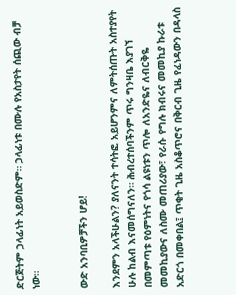ድርጅትም ኃላፊነት አይወስድም። ኃላፊነቱ በሙሉ የአስታየት ሰጪው ብቻ ነው።


ውድ አንባቢዎቻችን ሆይ!

እንደምን አላችሁልን? ያለናንት ተሳትፎ አይሆንምና ለምትሰጡት አስተያየት ሁሉ ከልብ እናመሰግናለን። ሕብረተሰባችንም ጥሩ ግንዛቤ እያገኘ በመምጣቱ የዕምነትና የጎሳ ልዩነቱን ጥሎ ለአንድዬና ለብርቅዬ መመኪያውና ለስሙ መጠሪያው፣ የራሱ የግሉ ክብሩና መመኪያ ኩራቱ አድርጎ በመቀበል፤ ጥቂት ጊዜ አስቆጥሮና በቅርብ ጊዜ የፈነዳውን በዳላስ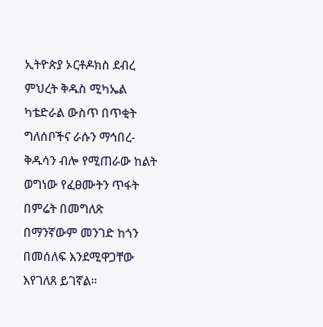ኢትዮጵያ ኦርቶዶክስ ደብረ ምህረት ቅዱስ ሚካኤል ካቴድራል ውስጥ በጥቂት ግለሰቦችና ራሱን ማኅበረ-ቅዱሳን ብሎ የሚጠራው ከልት ወግነው የፈፀሙትን ጥፋት በምሬት በመግለጽ በማንኛውም መንገድ ከጎን በመሰለፍ እንደሚዋጋቸው እየገለጸ ይገኛል።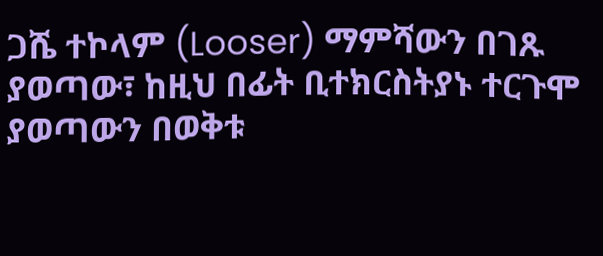ጋሼ ተኮላም (Looser) ማምሻውን በገጹ ያወጣው፣ ከዚህ በፊት ቢተክርስትያኑ ተርጉሞ ያወጣውን በወቅቱ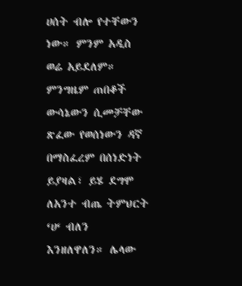ሀሰት ብሎ የተቸውን ነው። ምንም አዲስ ወሬ አይደለም። ምንግዜም ጠበቆች ውሳኔውን ሲመቻቸው ጽፈው የወሰነውን ዳኛ በማስፈረም በሰነድነት ይያዛል፣ ይሄ ደግሞ ለአንተ ብጤ ትምህርት ‘ሀ‘ ብለን እንዘለዋለን። ሌላው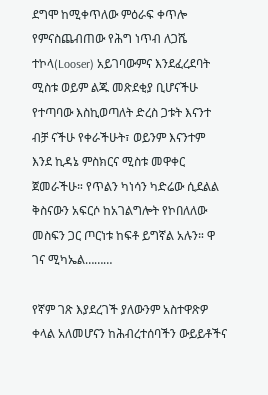ደግሞ ከሚቀጥለው ምዕራፍ ቀጥሎ የምናስጨብጠው የሕግ ነጥብ ለጋሼ ተኮላ(Looser) አይገባውምና እንደፈረደባት ሚስቱ ወይም ልጁ መጽደቂያ ቢሆናችሁ የተጣባው እስኪወጣለት ድረስ ጋቱት እናንተ ብቻ ናችሁ የቀራችሁት፣ ወይንም እናንተም እንደ ኪዳኔ ምስክርና ሚስቱ መዋቀር ጀመራችሁ። የጥልን ካነሳን ካድሬው ሲደልል ቅስናውን አፍርሶ ከአገልግሎት የኮበለለው መስፍን ጋር ጦርነቱ ከፍቶ ይግኛል አሉን። ዋ ገና ሚካኤል………

የኛም ገጽ እያደረገች ያለውንም አስተዋጽዎ ቀላል አለመሆናን ከሕብረተሰባችን ውይይቶችና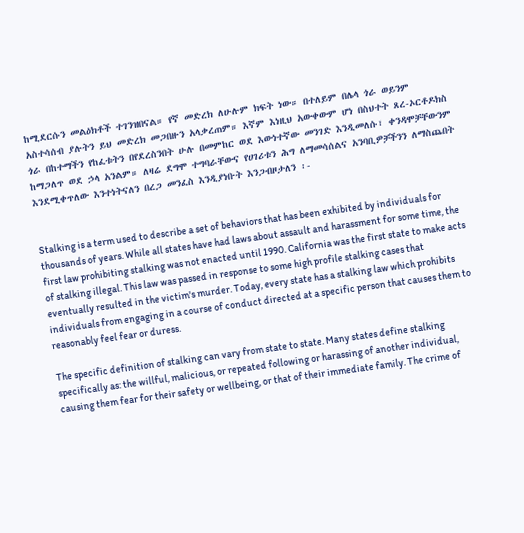ከሚደርሱን መልዕክቶች ተገንዝበናል። የኛ መድረክ ለሁሉም ክፍት ነው። በተለይም በሌላ ጎራ ወይንም አስተሳሰብ ያሉትን ይህ መድረክ መጋበዙን አላቃረጠም። እኛም እነዚህ አውቀውም ሆነ በስህተት ጸረ-ኦርቶዶክስ ጎራ በከተማችን የከፈቱትን በየደረስንበት ሁሉ በመምከር ወደ እውነተኛው መንገድ እንዲመለሱ፣ ቀንዳሞቻቸውንም ከማጋለጥ ወደ ኃላ አንልም። ለዛሬ ደግሞ ተግባራቸውና የሀገሪቱን ሕግ ለማመሳሰልና አንባቢዎቻችንን ለማስጨበት እንደሚቀጥለው እንተነትናለን በረጋ መንፈስ እንዲያነቡት እንጋብዞታለን ፡-


Stalking is a term used to describe a set of behaviors that has been exhibited by individuals for thousands of years. While all states have had laws about assault and harassment for some time, the first law prohibiting stalking was not enacted until 1990. California was the first state to make acts of stalking illegal. This law was passed in response to some high profile stalking cases that eventually resulted in the victim's murder. Today, every state has a stalking law which prohibits individuals from engaging in a course of conduct directed at a specific person that causes them to reasonably feel fear or duress.

The specific definition of stalking can vary from state to state. Many states define stalking specifically as: the willful, malicious, or repeated following or harassing of another individual, causing them fear for their safety or wellbeing, or that of their immediate family. The crime of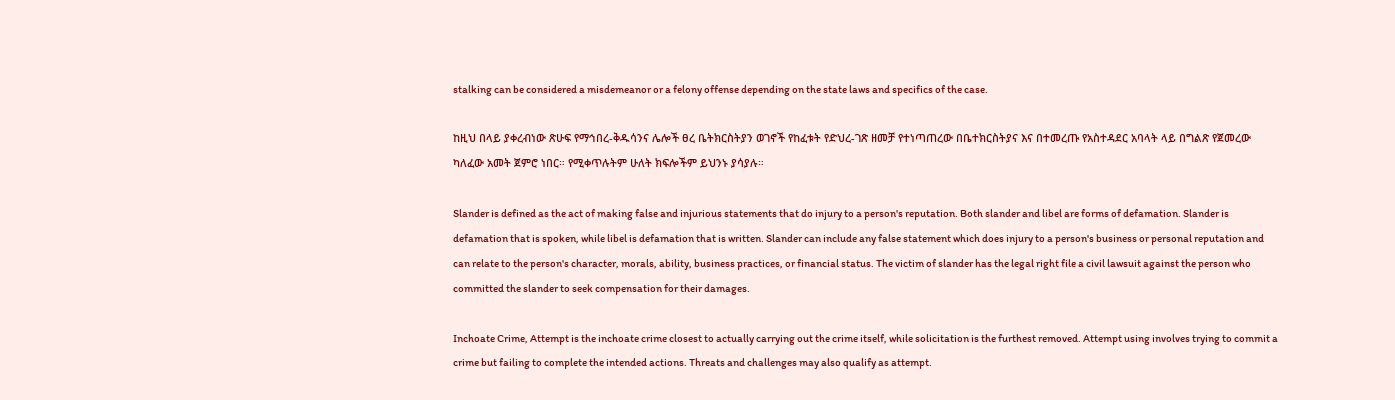stalking can be considered a misdemeanor or a felony offense depending on the state laws and specifics of the case.

ከዚህ በላይ ያቀረብነው ጽሁፍ የማኅበረ-ቅዱሳንና ሌሎች ፀረ ቤትክርስትያን ወገኖች የከፈቱት የድህረ-ገጽ ዘመቻ የተነጣጠረው በቤተክርስትያና እና በተመረጡ የአስተዳደር አባላት ላይ በግልጽ የጀመረው ካለፈው አመት ጀምሮ ነበር። የሚቀጥሉትም ሁለት ክፍሎችም ይህንኑ ያሳያሉ።

Slander is defined as the act of making false and injurious statements that do injury to a person's reputation. Both slander and libel are forms of defamation. Slander is defamation that is spoken, while libel is defamation that is written. Slander can include any false statement which does injury to a person's business or personal reputation and can relate to the person's character, morals, ability, business practices, or financial status. The victim of slander has the legal right file a civil lawsuit against the person who committed the slander to seek compensation for their damages.

Inchoate Crime, Attempt is the inchoate crime closest to actually carrying out the crime itself, while solicitation is the furthest removed. Attempt using involves trying to commit a crime but failing to complete the intended actions. Threats and challenges may also qualify as attempt.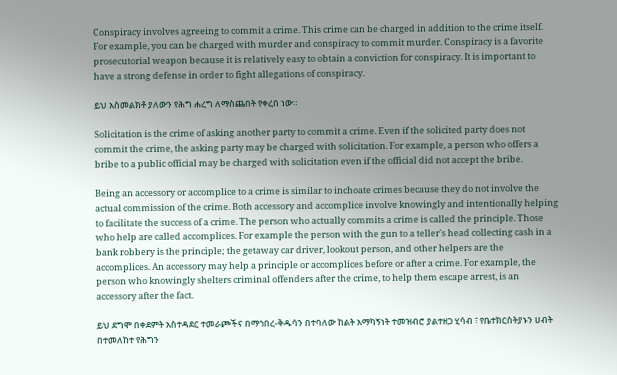Conspiracy involves agreeing to commit a crime. This crime can be charged in addition to the crime itself. For example, you can be charged with murder and conspiracy to commit murder. Conspiracy is a favorite prosecutorial weapon because it is relatively easy to obtain a conviction for conspiracy. It is important to have a strong defense in order to fight allegations of conspiracy.

ይህ አስመልክቶ ያለውን የሕግ ሐረግ ለማስጨበት የቀረበ ነው።

Solicitation is the crime of asking another party to commit a crime. Even if the solicited party does not commit the crime, the asking party may be charged with solicitation. For example, a person who offers a bribe to a public official may be charged with solicitation even if the official did not accept the bribe.

Being an accessory or accomplice to a crime is similar to inchoate crimes because they do not involve the actual commission of the crime. Both accessory and accomplice involve knowingly and intentionally helping to facilitate the success of a crime. The person who actually commits a crime is called the principle. Those who help are called accomplices. For example the person with the gun to a teller's head collecting cash in a bank robbery is the principle; the getaway car driver, lookout person, and other helpers are the accomplices. An accessory may help a principle or accomplices before or after a crime. For example, the person who knowingly shelters criminal offenders after the crime, to help them escape arrest, is an accessory after the fact.

ይህ ደግሞ በቀደምት አስተዳደር ተመራጮችና በማኅበረ-ቅዱሳን በተባለው ከልት አማካኝነት ተመዝብሮ ያልተዘጋ ሂሳብ ፣ የቤተክርስትያኑን ሀብት በተመለከተ የሕግን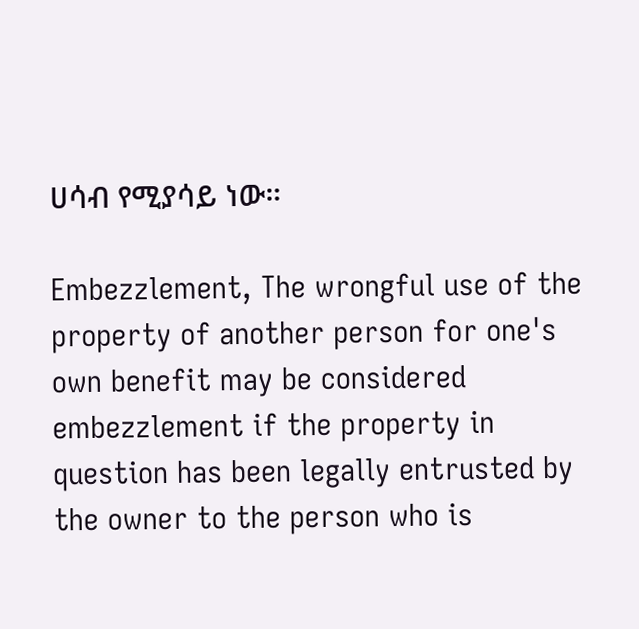ሀሳብ የሚያሳይ ነው።

Embezzlement, The wrongful use of the property of another person for one's own benefit may be considered embezzlement if the property in question has been legally entrusted by the owner to the person who is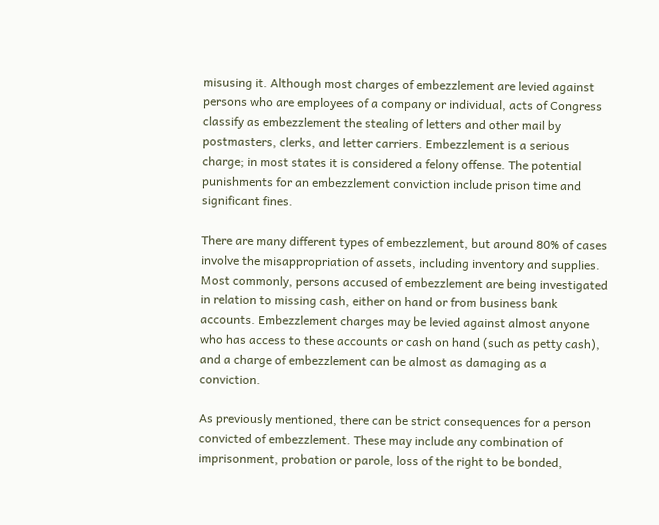misusing it. Although most charges of embezzlement are levied against persons who are employees of a company or individual, acts of Congress classify as embezzlement the stealing of letters and other mail by postmasters, clerks, and letter carriers. Embezzlement is a serious charge; in most states it is considered a felony offense. The potential punishments for an embezzlement conviction include prison time and significant fines.

There are many different types of embezzlement, but around 80% of cases involve the misappropriation of assets, including inventory and supplies. Most commonly, persons accused of embezzlement are being investigated in relation to missing cash, either on hand or from business bank accounts. Embezzlement charges may be levied against almost anyone who has access to these accounts or cash on hand (such as petty cash), and a charge of embezzlement can be almost as damaging as a conviction.

As previously mentioned, there can be strict consequences for a person convicted of embezzlement. These may include any combination of imprisonment, probation or parole, loss of the right to be bonded,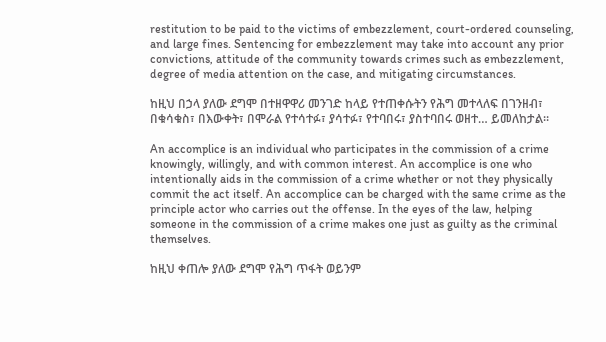restitution to be paid to the victims of embezzlement, court-ordered counseling, and large fines. Sentencing for embezzlement may take into account any prior convictions, attitude of the community towards crimes such as embezzlement, degree of media attention on the case, and mitigating circumstances.

ከዚህ በኃላ ያለው ደግሞ በተዘዋዋሪ መንገድ ከላይ የተጠቀሱትን የሕግ መተላለፍ በገንዘብ፣ በቁሳቁስ፣ በእውቀት፣ በሞራል የተሳተፉ፣ ያሳተፉ፣ የተባበሩ፣ ያስተባበሩ ወዘተ… ይመለከታል።

An accomplice is an individual who participates in the commission of a crime knowingly, willingly, and with common interest. An accomplice is one who intentionally aids in the commission of a crime whether or not they physically commit the act itself. An accomplice can be charged with the same crime as the principle actor who carries out the offense. In the eyes of the law, helping someone in the commission of a crime makes one just as guilty as the criminal themselves.

ከዚህ ቀጠሎ ያለው ደግሞ የሕግ ጥፋት ወይንም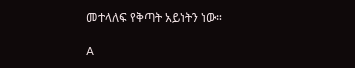መተላለፍ የቅጣት አይነትን ነው።

A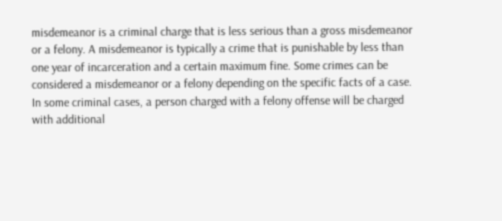misdemeanor is a criminal charge that is less serious than a gross misdemeanor or a felony. A misdemeanor is typically a crime that is punishable by less than one year of incarceration and a certain maximum fine. Some crimes can be considered a misdemeanor or a felony depending on the specific facts of a case. In some criminal cases, a person charged with a felony offense will be charged with additional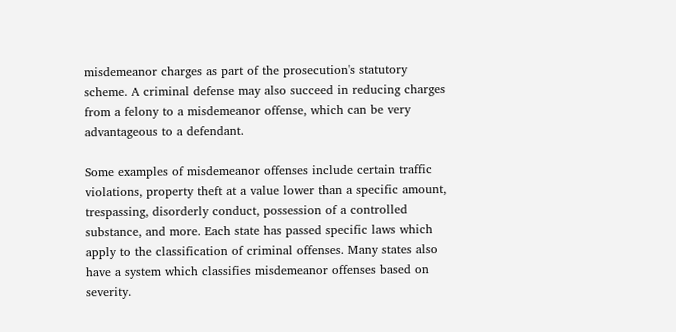misdemeanor charges as part of the prosecution's statutory scheme. A criminal defense may also succeed in reducing charges from a felony to a misdemeanor offense, which can be very advantageous to a defendant.

Some examples of misdemeanor offenses include certain traffic violations, property theft at a value lower than a specific amount, trespassing, disorderly conduct, possession of a controlled substance, and more. Each state has passed specific laws which apply to the classification of criminal offenses. Many states also have a system which classifies misdemeanor offenses based on severity.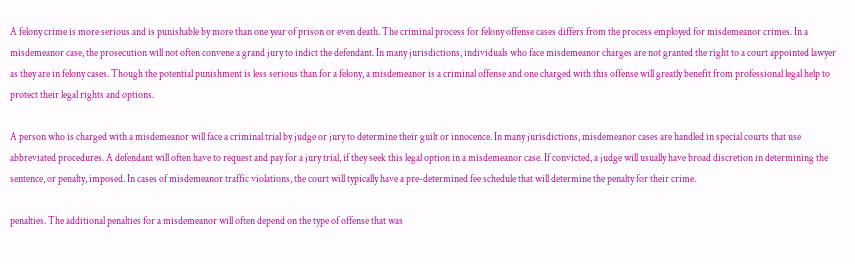A felony crime is more serious and is punishable by more than one year of prison or even death. The criminal process for felony offense cases differs from the process employed for misdemeanor crimes. In a misdemeanor case, the prosecution will not often convene a grand jury to indict the defendant. In many jurisdictions, individuals who face misdemeanor charges are not granted the right to a court appointed lawyer as they are in felony cases. Though the potential punishment is less serious than for a felony, a misdemeanor is a criminal offense and one charged with this offense will greatly benefit from professional legal help to protect their legal rights and options.

A person who is charged with a misdemeanor will face a criminal trial by judge or jury to determine their guilt or innocence. In many jurisdictions, misdemeanor cases are handled in special courts that use abbreviated procedures. A defendant will often have to request and pay for a jury trial, if they seek this legal option in a misdemeanor case. If convicted, a judge will usually have broad discretion in determining the sentence, or penalty, imposed. In cases of misdemeanor traffic violations, the court will typically have a pre-determined fee schedule that will determine the penalty for their crime.

penalties. The additional penalties for a misdemeanor will often depend on the type of offense that was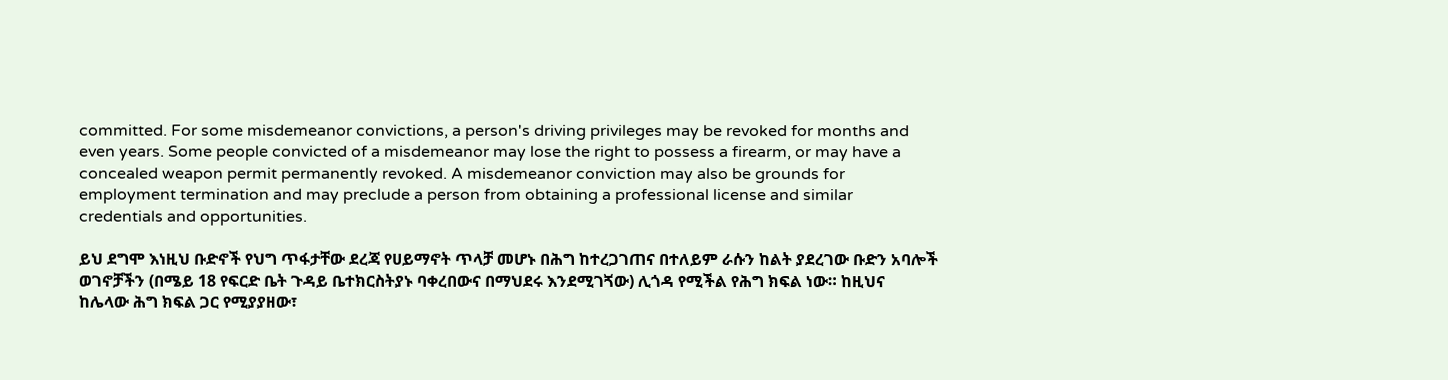committed. For some misdemeanor convictions, a person's driving privileges may be revoked for months and even years. Some people convicted of a misdemeanor may lose the right to possess a firearm, or may have a concealed weapon permit permanently revoked. A misdemeanor conviction may also be grounds for employment termination and may preclude a person from obtaining a professional license and similar credentials and opportunities.

ይህ ደግሞ እነዚህ ቡድኖች የህግ ጥፋታቸው ደረጃ የሀይማኖት ጥላቻ መሆኑ በሕግ ከተረጋገጠና በተለይም ራሱን ከልት ያደረገው ቡድን አባሎች ወገኖቻችን (በሜይ 18 የፍርድ ቤት ጉዳይ ቤተክርስትያኑ ባቀረበውና በማህደሩ እንደሚገጘው) ሊጎዳ የሚችል የሕግ ክፍል ነው። ከዚህና ከሌላው ሕግ ክፍል ጋር የሚያያዘው፣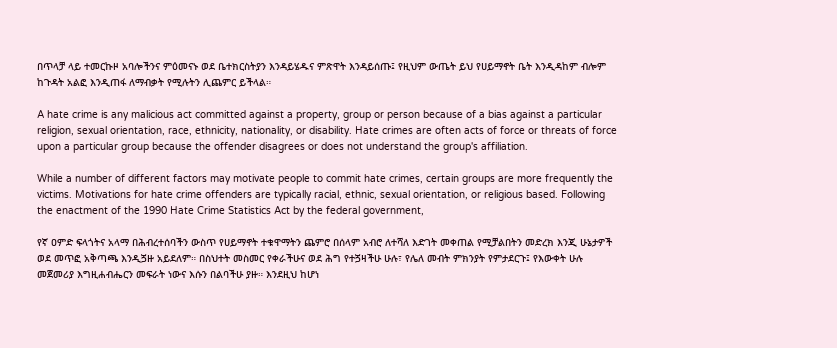በጥላቻ ላይ ተመርኩዞ አባሎችንና ምዕመናኑ ወደ ቤተክርስትያን እንዳይሄዱና ምጽዋት እንዳይሰጡ፤ የዚህም ውጤት ይህ የሀይማኖት ቤት እንዲዳከም ብሎም ከጉዳት አልፎ እንዲጠፋ ለማብቃት የሚሉትን ሊጨምር ይችላል።

A hate crime is any malicious act committed against a property, group or person because of a bias against a particular religion, sexual orientation, race, ethnicity, nationality, or disability. Hate crimes are often acts of force or threats of force upon a particular group because the offender disagrees or does not understand the group's affiliation.

While a number of different factors may motivate people to commit hate crimes, certain groups are more frequently the victims. Motivations for hate crime offenders are typically racial, ethnic, sexual orientation, or religious based. Following the enactment of the 1990 Hate Crime Statistics Act by the federal government,

የኛ ዐምድ ፍላጎትና አላማ በሕብረተሰባችን ውስጥ የሀይማኖት ተቁዋማትን ጨምሮ በሰላም አብሮ ለተሻለ እድገት መቀጠል የሚቻልበትን መድረክ እንጂ ሁኔታዎች ወደ መጥፎ አቅጣጫ እንዲጛዙ አይደለም። በስህተት መስመር የቀራችሁና ወደ ሕግ የተጛዛችሁ ሁሉ፣ የሌለ መብት ምክንያት የምታደርጉ፤ የእውቀት ሁሉ መጀመሪያ እግዚሐብሔርን መፍራት ነውና እሱን በልባችሁ ያዙ። እንደዚህ ከሆነ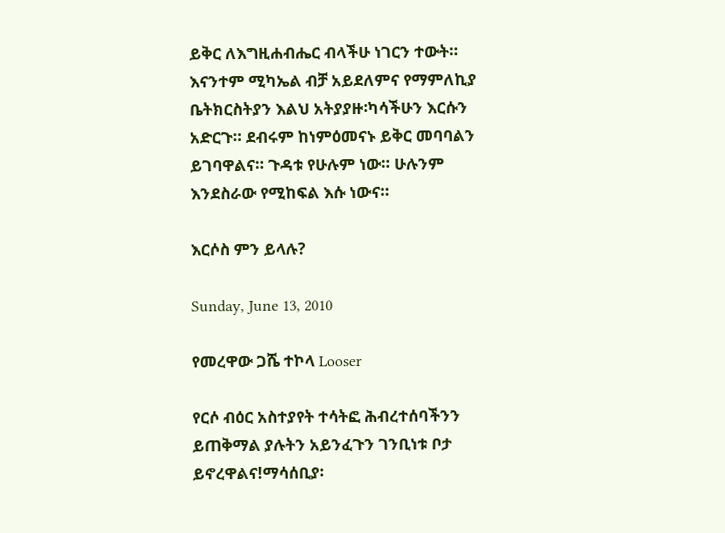ይቅር ለእግዚሐብሔር ብላችሁ ነገርን ተውት። እናንተም ሚካኤል ብቻ አይደለምና የማምለኪያ ቤትክርስትያን እልህ አትያያዙ፡ካሳችሁን እርሱን አድርጉ። ደብሩም ከነምዕመናኑ ይቅር መባባልን ይገባዋልና። ጉዳቱ የሁሉም ነው። ሁሉንም እንደስራው የሚከፍል እሱ ነውና።

እርሶስ ምን ይላሉ?

Sunday, June 13, 2010

የመረዋው ጋሼ ተኮላ Looser

የርሶ ብዕር አስተያየት ተሳትፎ ሕብረተሰባችንን ይጠቅማል ያሉትን አይንፈጉን ገንቢነቱ ቦታ ይኖረዋልና!ማሳሰቢያ፡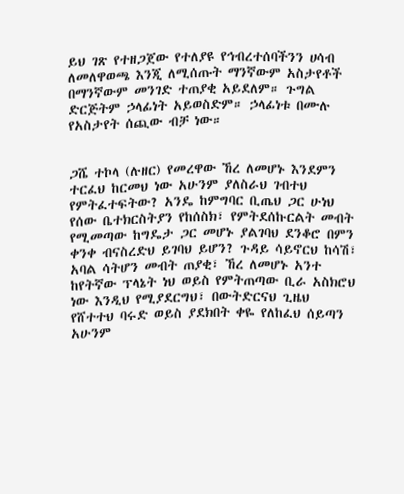ይህ ገጽ የተዘጋጀው የተለያዩ የኅብረተሰባችንን ሀሳብ ለመለዋወጫ እንጂ ለሚሰጡት ማንኛውም አስታየቶች በማንኛውም መንገድ ተጠያቂ አይደለም። ጉግል ድርጅትም ኃላፊነት አይወስድም። ኃላፊነቱ በሙሉ የአስታየት ሰጪው ብቻ ነው።


ጋሼ ተኮላ (ሉዘር) የመረዋው ኸረ ለመሆኑ እንደምን ተርፈህ ከርመህ ነው አሁንም ያለስራህ ገብተህ የምትፈተፍትው? አንዴ ከምግባር ቢጤህ ጋር ሁነህ የሰው ቤተክርስትያን የከሰስክ፣ የምትደሰኩርልት መብት የሚመጣው ከግዴታ ጋር መሆኑ ያልገባህ ደንቆሮ በምን ቀንቀ ብናስረድህ ይገባህ ይሆን? ጉዳይ ሳይኖርህ ከሳሽ፣ አባል ሳትሆን መብት ጠያቂ፣ ኸረ ለመሆኑ አንተ ከየትኛው ፕላኔት ነህ ወይስ የምትጠጣው ቢራ አስክሮህ ነው እንዲህ የሚያደርግህ፣ በውትድርናህ ጊዜህ የሸተተህ ባሩድ ወይስ ያደክበት ቀዬ የለከፈህ ሰይጣን አሁንም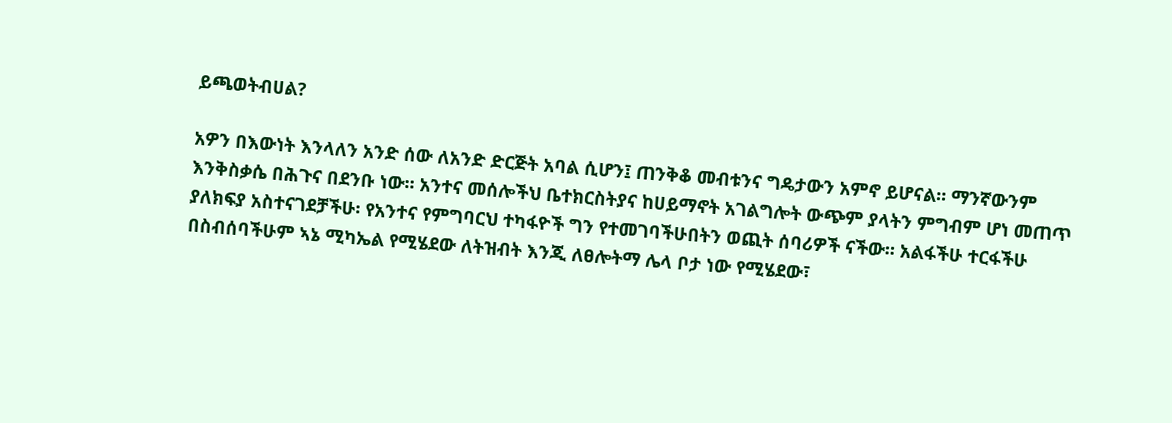ይጫወትብሀል?

አዎን በእውነት እንላለን አንድ ሰው ለአንድ ድርጅት አባል ሲሆን፤ ጠንቅቆ መብቱንና ግዴታውን አምኖ ይሆናል። ማንኛውንም እንቅስቃሴ በሕጉና በደንቡ ነው። አንተና መሰሎችህ ቤተክርስትያና ከሀይማኖት አገልግሎት ውጭም ያላትን ምግብም ሆነ መጠጥ ያለክፍያ አስተናገደቻችሁ፡ የአንተና የምግባርህ ተካፋዮች ግን የተመገባችሁበትን ወጪት ሰባሪዎች ናችው። አልፋችሁ ተርፋችሁ በስብሰባችሁም ኣኔ ሚካኤል የሚሄደው ለትዝብት እንጂ ለፀሎትማ ሌላ ቦታ ነው የሚሄደው፣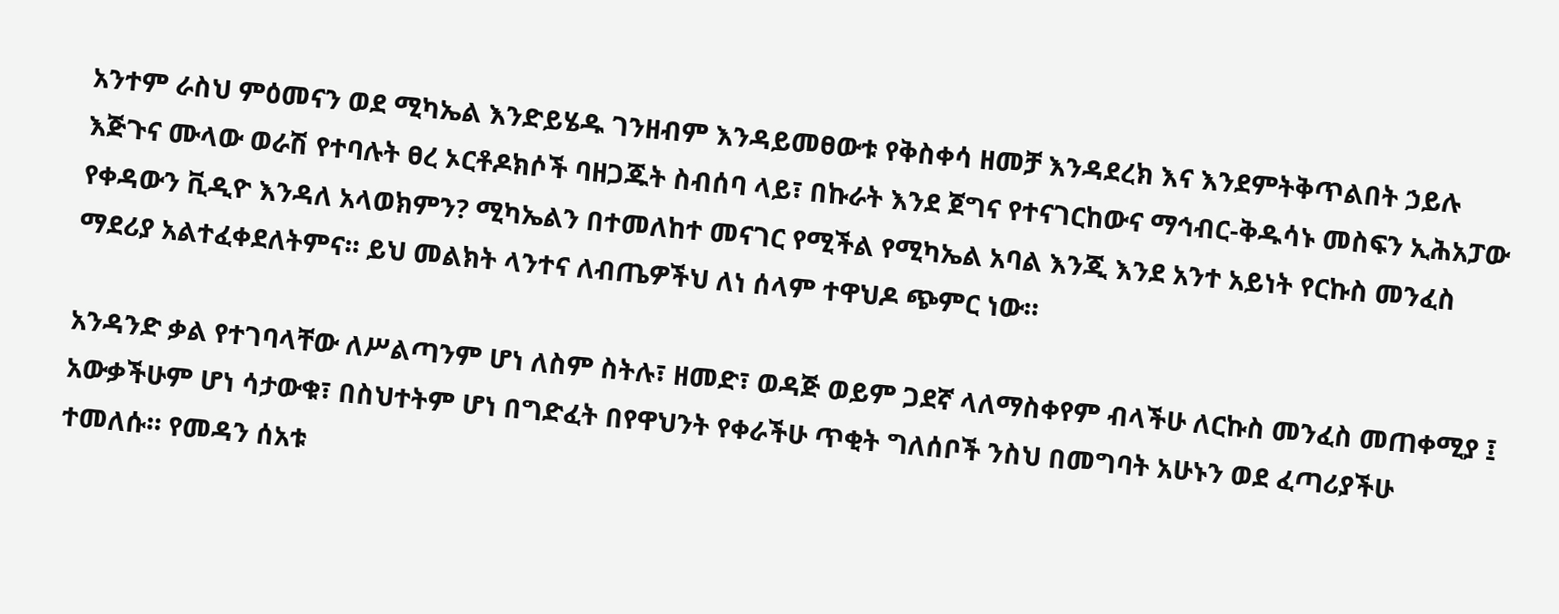አንተም ራስህ ምዕመናን ወደ ሚካኤል እንድይሄዱ ገንዘብም እንዳይመፀውቱ የቅስቀሳ ዘመቻ እንዳደረክ እና እንደምትቅጥልበት ኃይሉ እጅጉና ሙላው ወራሽ የተባሉት ፀረ ኦርቶዶክሶች ባዘጋጁት ስብሰባ ላይ፣ በኩራት እንደ ጀግና የተናገርከውና ማኅብር-ቅዱሳኑ መስፍን ኢሕአፓው የቀዳውን ቪዲዮ እንዳለ አላወክምን? ሚካኤልን በተመለከተ መናገር የሚችል የሚካኤል አባል እንጂ እንደ አንተ አይነት የርኩስ መንፈስ ማደሪያ አልተፈቀደለትምና። ይህ መልክት ላንተና ለብጤዎችህ ለነ ሰላም ተዋህዶ ጭምር ነው።

አንዳንድ ቃል የተገባላቸው ለሥልጣንም ሆነ ለስም ስትሉ፣ ዘመድ፣ ወዳጅ ወይም ጋደኛ ላለማስቀየም ብላችሁ ለርኩስ መንፈስ መጠቀሚያ ፤ አውቃችሁም ሆነ ሳታውቁ፣ በስህተትም ሆነ በግድፈት በየዋህንት የቀራችሁ ጥቂት ግለሰቦች ንስህ በመግባት አሁኑን ወደ ፈጣሪያችሁ ተመለሱ። የመዳን ሰአቱ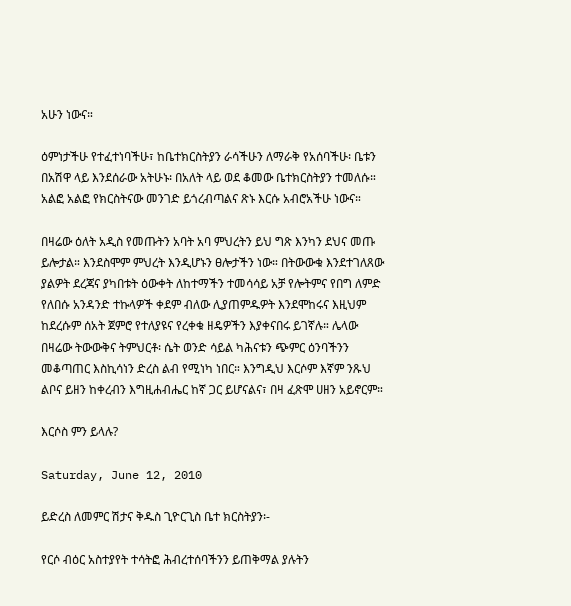አሁን ነውና።

ዕምነታችሁ የተፈተነባችሁ፣ ከቤተክርስትያን ራሳችሁን ለማራቅ የአሰባችሁ፡ ቤቱን በአሽዋ ላይ እንደሰራው አትሁኑ፡ በአለት ላይ ወደ ቆመው ቤተክርስትያን ተመለሱ። አልፎ አልፎ የክርስትናው መንገድ ይጎረብጣልና ጽኑ እርሱ አብሮአችሁ ነውና።

በዛሬው ዕለት አዲስ የመጡትን አባት አባ ምህረትን ይህ ግጽ እንካን ደህና መጡ ይሎታል። እንደስሞም ምህረት እንዲሆኑን ፀሎታችን ነው። በትውውቁ እንደተገለጸው ያልዎት ደረጃና ያካበቱት ዕውቀት ለከተማችን ተመሳሳይ አቻ የሎትምና የበግ ለምድ የለበሱ አንዳንድ ተኩላዎች ቀደም ብለው ሊያጠምዱዎት እንደሞከሩና እዚህም ከደረሱም ሰአት ጀምሮ የተለያዩና የረቀቁ ዘዴዎችን እያቀናበሩ ይገኛሉ። ሌላው በዛሬው ትውውቅና ትምህርቶ፡ ሴት ወንድ ሳይል ካሕናቱን ጭምር ዕንባችንን መቆጣጠር እስኪሳነን ድረስ ልብ የሚነካ ነበር። እንግዲህ እርሶም እኛም ንጹህ ልቦና ይዘን ከቀረብን እግዚሐብሔር ከኛ ጋር ይሆናልና፣ በዛ ፈጽሞ ሀዘን አይኖርም።

እርሶስ ምን ይላሉ?

Saturday, June 12, 2010

ይድረስ ለመምር ሽታና ቅዱስ ጊዮርጊስ ቤተ ክርስትያን፡-

የርሶ ብዕር አስተያየት ተሳትፎ ሕብረተሰባችንን ይጠቅማል ያሉትን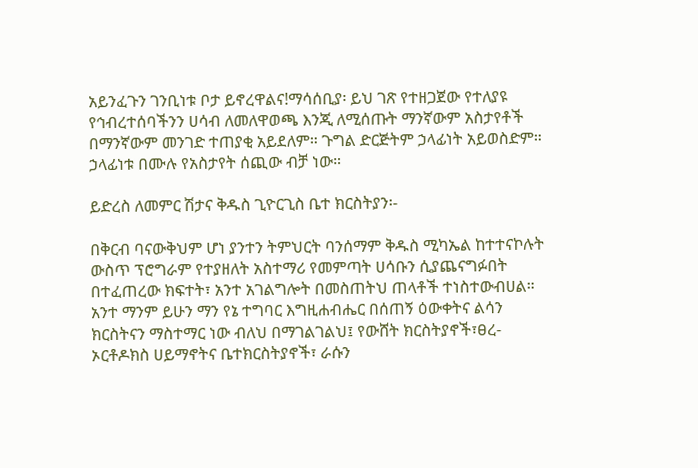አይንፈጉን ገንቢነቱ ቦታ ይኖረዋልና!ማሳሰቢያ፡ ይህ ገጽ የተዘጋጀው የተለያዩ የኅብረተሰባችንን ሀሳብ ለመለዋወጫ እንጂ ለሚሰጡት ማንኛውም አስታየቶች በማንኛውም መንገድ ተጠያቂ አይደለም። ጉግል ድርጅትም ኃላፊነት አይወስድም። ኃላፊነቱ በሙሉ የአስታየት ሰጪው ብቻ ነው።

ይድረስ ለመምር ሽታና ቅዱስ ጊዮርጊስ ቤተ ክርስትያን፡-

በቅርብ ባናውቅህም ሆነ ያንተን ትምህርት ባንሰማም ቅዱስ ሚካኤል ከተተናኮሉት ውስጥ ፕሮግራም የተያዘለት አስተማሪ የመምጣት ሀሳቡን ሲያጨናግፉበት በተፈጠረው ክፍተት፣ አንተ አገልግሎት በመስጠትህ ጠላቶች ተነስተውብሀል። አንተ ማንም ይሁን ማን የኔ ተግባር እግዚሐብሔር በሰጠኝ ዕውቀትና ልሳን ክርስትናን ማስተማር ነው ብለህ በማገልገልህ፤ የውሸት ክርስትያኖች፣ፀረ-ኦርቶዶክስ ሀይማኖትና ቤተክርስትያኖች፣ ራሱን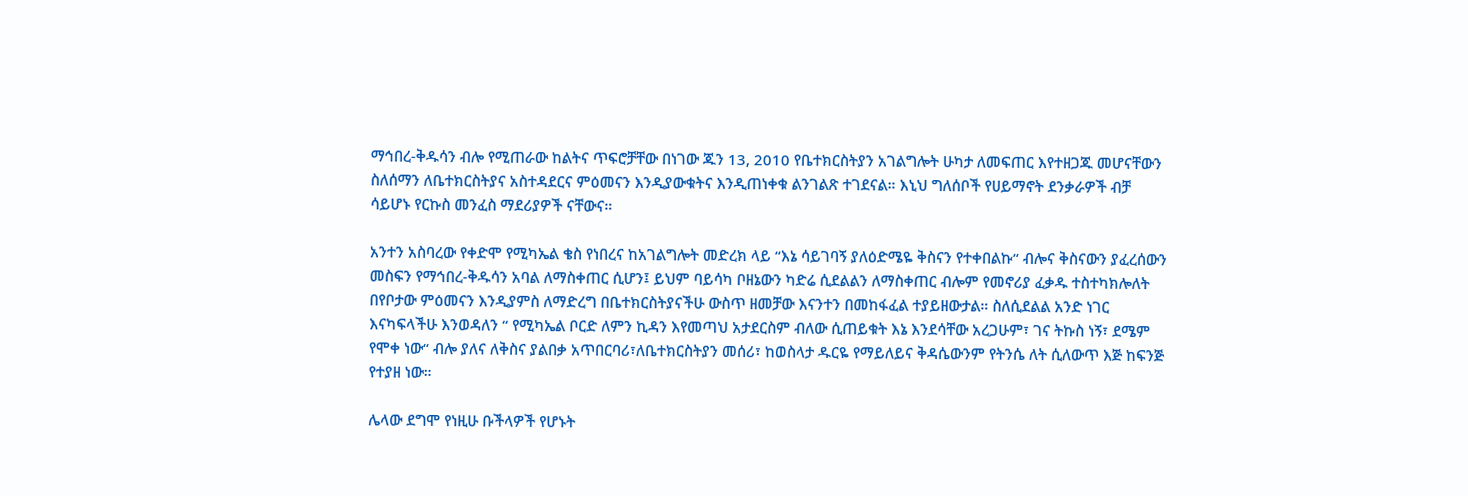ማኅበረ-ቅዱሳን ብሎ የሚጠራው ከልትና ጥፍሮቻቸው በነገው ጁን 13, 2010 የቤተክርስትያን አገልግሎት ሁካታ ለመፍጠር እየተዘጋጁ መሆናቸውን ስለሰማን ለቤተክርስትያና አስተዳደርና ምዕመናን እንዲያውቁትና እንዲጠነቀቁ ልንገልጽ ተገደናል። እኒህ ግለሰቦች የሀይማኖት ደንቃራዎች ብቻ ሳይሆኑ የርኩስ መንፈስ ማደሪያዎች ናቸውና።

አንተን አስባረው የቀድሞ የሚካኤል ቄስ የነበረና ከአገልግሎት መድረክ ላይ “እኔ ሳይገባኝ ያለዕድሜዬ ቅስናን የተቀበልኩ“ ብሎና ቅስናውን ያፈረሰውን መስፍን የማኅበረ-ቅዱሳን አባል ለማስቀጠር ሲሆን፤ ይህም ባይሳካ ቦዘኔውን ካድሬ ሲደልልን ለማስቀጠር ብሎም የመኖሪያ ፈቃዱ ተስተካክሎለት በየቦታው ምዕመናን እንዲያምስ ለማድረግ በቤተክርስትያናችሁ ውስጥ ዘመቻው እናንተን በመከፋፈል ተያይዘውታል። ስለሲደልል አንድ ነገር እናካፍላችሁ እንወዳለን “ የሚካኤል ቦርድ ለምን ኪዳን እየመጣህ አታደርስም ብለው ሲጠይቁት እኔ እንደሳቸው አረጋሁም፣ ገና ትኩስ ነኝ፣ ደሜም የሞቀ ነው“ ብሎ ያለና ለቅስና ያልበቃ አጥበርባሪ፣ለቤተክርስትያን መሰሪ፣ ከወስላታ ዱርዬ የማይለይና ቅዳሴውንም የትንሴ ለት ሲለውጥ እጅ ከፍንጅ የተያዘ ነው።

ሌላው ደግሞ የነዚሁ ቡችላዎች የሆኑት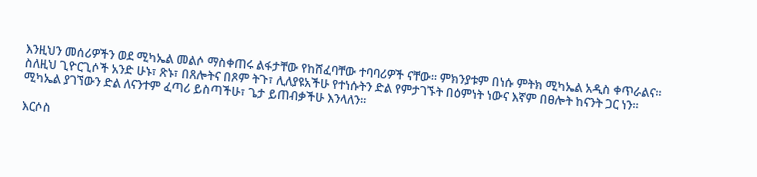እንዚህን መሰሪዎችን ወደ ሚካኤል መልሶ ማስቀጠሩ ልፋታቸው የከሸፈባቸው ተባባሪዎች ናቸው። ምክንያቱም በነሱ ምትክ ሚካኤል አዲስ ቀጥራልና። ስለዚህ ጊዮርጊሶች አንድ ሁኑ፣ ጽኑ፣ በጸሎትና በጾም ትጉ፣ ሊለያዩአችሁ የተነሱትን ድል የምታገኙት በዕምነት ነውና እኛም በፀሎት ከናንት ጋር ነን። ሚካኤል ያገኘውን ድል ለናንተም ፈጣሪ ይስጣችሁ፣ ጌታ ይጠብቃችሁ እንላለን።

እርሶስ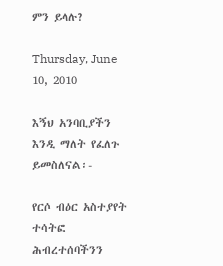ምን ይላሉ?

Thursday, June 10, 2010

እኝህ አንባቢያችን እንዲ ማለት የፈለጉ ይመስለናል፡-

የርሶ ብዕር አስተያየት ተሳትፎ ሕብረተሰባችንን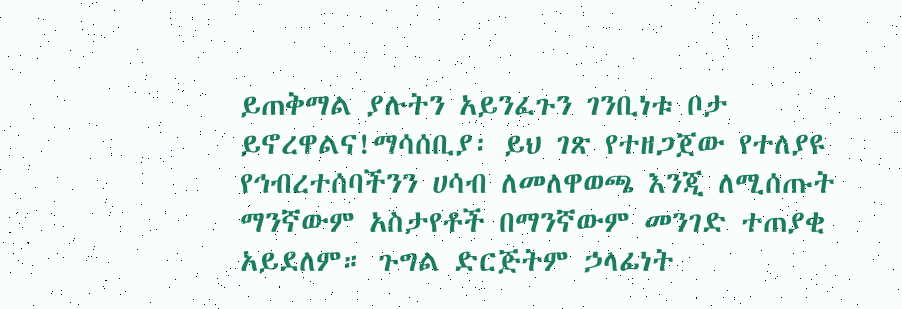ይጠቅማል ያሉትን አይንፈጉን ገንቢነቱ ቦታ ይኖረዋልና!ማሳሰቢያ፡ ይህ ገጽ የተዘጋጀው የተለያዩ የኅብረተሰባችንን ሀሳብ ለመለዋወጫ እንጂ ለሚሰጡት ማንኛውም አስታየቶች በማንኛውም መንገድ ተጠያቂ አይደለም። ጉግል ድርጅትም ኃላፊነት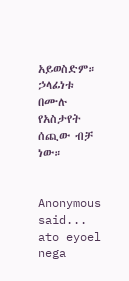አይወስድም። ኃላፊነቱ በሙሉ የአስታየት ሰጪው ብቻ ነው።


Anonymous said...
ato eyoel nega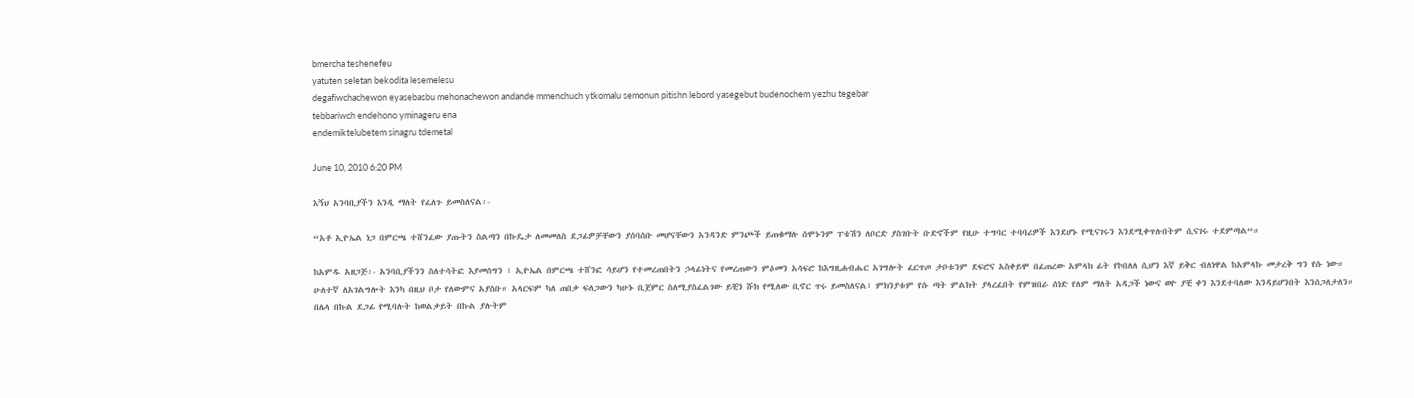bmercha teshenefeu
yatuten seletan bekodita lesemelesu
degafiwchachewon eyasebasbu mehonachewon andande mmenchuch ytkomalu semonun pitishn lebord yasegebut budenochem yezhu tegebar
tebbariwch endehono yminageru ena
endemiktelubetem sinagru tdemetal

June 10, 2010 6:20 PM

እኝህ አንባቢያችን እንዲ ማለት የፈለጉ ይመስለናል፡-

“አቶ ኢዮኤል ነጋ በምርጫ ተሸንፈው ያጡትን ስልጣን በኩዴታ ለመመለስ ደጋፊዎቻቸውን ያሰባሰቡ መሆናቸውን አንዳንድ ምንጮች ይጠቁማሉ ሰሞኑንም ፐቴሽን ለቦርድ ያስገቡት ቡድኖችም የዚሁ ተግባር ተባባሪዎች እንደሆኑ የሚናገሩን እንደሚቀጥሉበትም ሲናገሩ ተደምጣል“።

ከአምዱ አዘጋጅ፡- አንባቢያችንን ስለተሳትፎ እያመሰግን ፣ ኢዮኤል በምርጫ ተሸንፎ ሳይሆን የተመረጠበትን ኃላፊነትና የመረጠውን ምዕመን አሳፍሮ ከእግዚሐብሔር አገግሎት ፈርጥጦ ታቦቱንም ደፍሮና አስቀይሞ በፈጠረው አምላክ ፊት የኮበለለ ሲሆን እኛ ይቅር ብለነዋል ከአምላኩ መታረቅ ግን የሱ ነው። ሁለተኛ ለአገልግሎት እንካ በዚህ ቦታ የለውምና አያስቡ። አላርፍም ካለ ጠበቃ ፍለጋውን ካሁኑ ቢጀምር ስለሚያስፈልገው ይቺን ሹክ የሚለው ቢኖር ጥሩ ይመስለናል፣ ምክንያቱም የሱ ጣት ምልክት ያላረፈበት የምዝበራ ሰነድ የለም ማለት አዳጋች ነውና ወዮ ያቺ ቀን እንደተባለው እንዳይሆንበት እንሰጋለታለን። በሌላ በኩል ደጋፊ የሚባሉት ከወልቃይት በኩል ያሉትም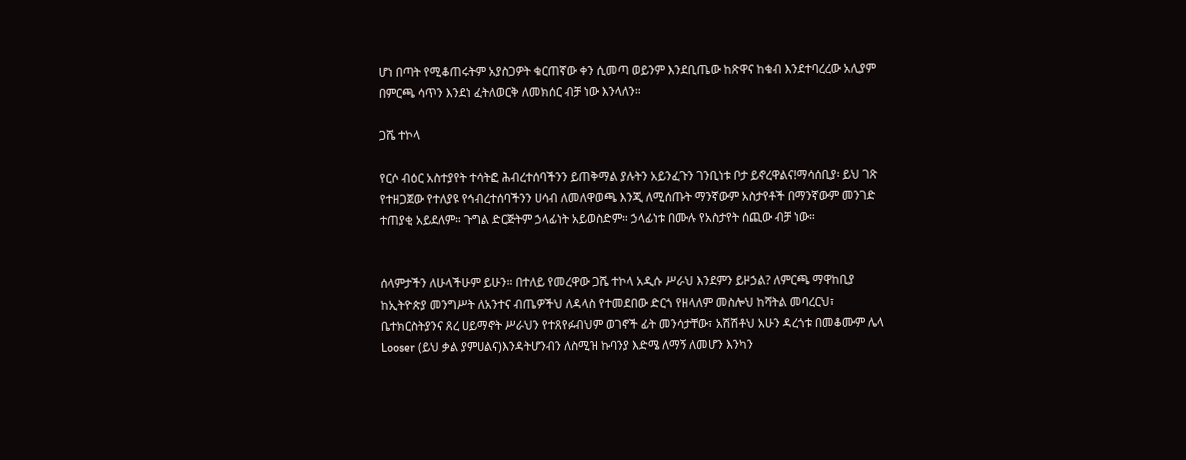ሆነ በጣት የሚቆጠሩትም አያስጋዎት ቁርጠኛው ቀን ሲመጣ ወይንም እንደቢጤው ከጽዋና ከቁብ እንደተባረረው አሊያም በምርጫ ሳጥን እንደነ ፈትለወርቅ ለመክሰር ብቻ ነው እንላለን።

ጋሼ ተኮላ

የርሶ ብዕር አስተያየት ተሳትፎ ሕብረተሰባችንን ይጠቅማል ያሉትን አይንፈጉን ገንቢነቱ ቦታ ይኖረዋልና!ማሳሰቢያ፡ ይህ ገጽ የተዘጋጀው የተለያዩ የኅብረተሰባችንን ሀሳብ ለመለዋወጫ እንጂ ለሚሰጡት ማንኛውም አስታየቶች በማንኛውም መንገድ ተጠያቂ አይደለም። ጉግል ድርጅትም ኃላፊነት አይወስድም። ኃላፊነቱ በሙሉ የአስታየት ሰጪው ብቻ ነው።


ሰላምታችን ለሁላችሁም ይሁን። በተለይ የመረዋው ጋሼ ተኮላ አዲሱ ሥራህ እንደምን ይዞኃል? ለምርጫ ማዋከቢያ ከኢትዮጵያ መንግሥት ለአንተና ብጤዎችህ ለዳላስ የተመደበው ድርጎ የዘላለም መስሎህ ከሻትል መባረርህ፣ ቤተክርስትያንና ጸረ ሀይማኖት ሥራህን የተጸየፉብህም ወገኖች ፊት መንሳታቸው፣ አሽሽቶህ አሁን ዳረጎቱ በመቆሙም ሌላ Looser (ይህ ቃል ያምሀልና)እንዳትሆንብን ለስሚዝ ኩባንያ እድሜ ለማኝ ለመሆን እንካን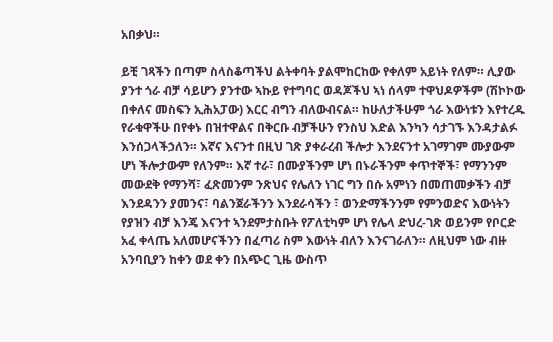አበቃህ።

ይቺ ገጻችን በጣም ስላስቆጣችህ ልትቀባት ያልሞከርከው የቀለም አይነት የለም። ሊያው ያንተ ጎራ ብቻ ሳይሆን ያንተው ኣኩይ የተግባር ወዳጆችህ ኣነ ሰላም ተዋህዶዎችም (ሽኮኮው በቀለና መስፍን ኢሕአፓው) እርር ብግን ብለውብናል። ከሁለታችሁም ጎራ እውነቱን እየተረዱ የራቁዋችሁ በየቀኑ በዝተዋልና በቅርቡ ብቻችሁን የንስህ እድል እንካን ሳታገኙ እንዳታልፉ እንሰጋላችኃለን። እኛና እናንተ በዚህ ገጽ ያቀራረብ ችሎታ እንደናንተ አገማገም ሙያውም ሆነ ችሎታውም የለንም። እኛ ተራ፣ በሙያችንም ሆነ በኑራችንም ቀጥተኞች፣ የማንንም መውደቅ የማንሻ፣ ፈጽመንም ንጽህና የሌለን ነገር ግን በሱ አምነን በመጠመቃችን ብቻ እንደዳንን ያመንና፣ ባልንጀራችንን እንደራሳችን ፣ ወንድማችንንም የምንወድና እውነትን የያዝን ብቻ እንጄ እናንተ ኣንደምታስቡት የፖለቲካም ሆነ የሌላ ድህረ-ገጽ ወይንም የቦርድ አፈ ቀላጤ አለመሆናችንን በፈጣሪ ስም እውነት ብለን እንናገራለን። ለዚህም ነው ብዙ አንባቢያን ከቀን ወደ ቀን በአጭር ጊዜ ውስጥ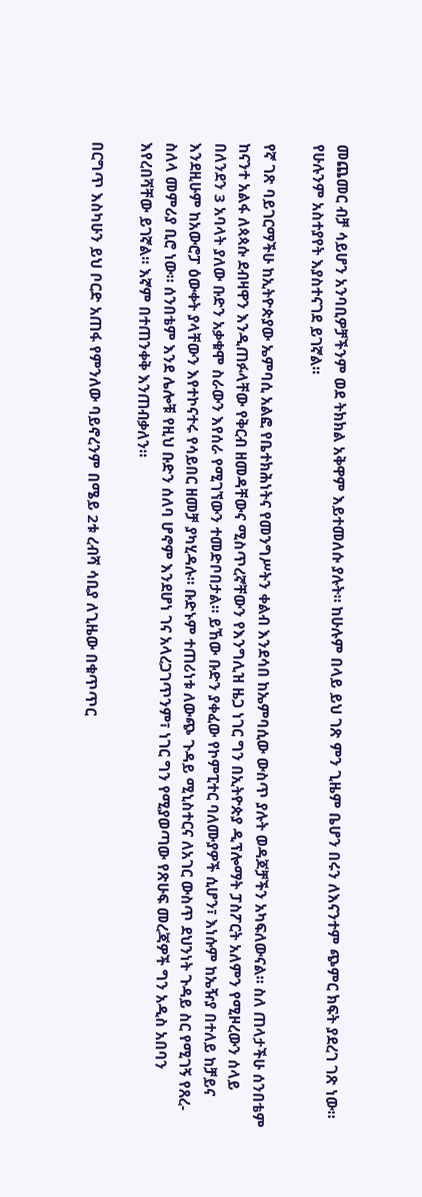መጨመር ብቻ ሳይሆን አንባቢዎቻችንም ወደ ትክክል አቅዋም እይተመለሱ ያሉት። ከሁሉም በላይ ይህ ገጽ ምን ጊዜም ቤሆን በሩን ለእናንተም ጭምር ክፍት ያደረገ ገጽ ነው። የሁሉንም አስተያየት እያስተናገደ ይገኛል።

የኛ ገጽ ባይገርማችሁ ከኢትዮጵያው ኤምባሲ አልፎ የቤተክሕነትና የመንግሥትን ቀልብ እንደሳበ ከኤምባሲው ውስጥ ያሉት ወዳጆቻችን አካፍለውናል። ስለ ጠላታችሁ ሰንበቴም ከናንተ አልፋ ለጳጳሱ ደብዛዋን እንዲጠፉላቸው የቅርብ ዘመዳቸውና ሚስጥረኛቸውን የእንግሊዝ ዜጋ ነገር ግን በኢትዮጵያ ዲፕሎማት ፓስፖርት አለምን የሚዞረውን ሰላይ በለንደን 3 አባላት ያለው ቡድን አቃቁሞ ስራውን እየሰራ የሚገኘውን ተመድቦበታል። ይኸው ቡድን ያቀፈው የኮምፒተር ባለሙያዎች ሲሆን፣ እነሱም ከኤዥያ በተለይ ከቻይና እንደዚሁም ከአውሮፓ ዕውቀት ያላቸውን እየተኮናተሩ የሳይበር ዘመቻ ያካሂዳሉ። ቡድኑም ተጠሪነቱ ለውጭ ጉዳይ ሚኒስተርና ለአገር ውስጥ ደህንነት ጉዳይ ስር የሚገኝ የጸረ-ስለላ መምሪያ ቢሮ ነው። ሰንበቴም እንደ ሌሎቹ የዚህ ቡድን ሰለባ ሆኖም እንደሆነ ገና አላረጋገጥንም፣ ነገር ግን የሚያወጣው የጽሁፍ መረጃዎች ግን አዲስ አበባን እየረበሻቸው ይገኛል። እኛም በተጠንቀቅ እንጠብቃለን።

በርግጥ እስካሁን ይህ ቦርድ አጠፋ የምንለው ባይኖረንም በሜይ 2ቱ ረብሻ ሳቢያ ለጊዜው በቁጥጥር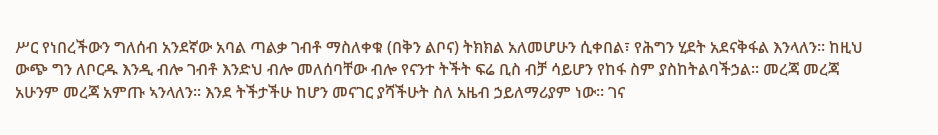ሥር የነበረችውን ግለሰብ አንደኛው አባል ጣልቃ ገብቶ ማስለቀቁ (በቅን ልቦና) ትክክል አለመሆሁን ሲቀበል፣ የሕግን ሂደት አደናቅፋል እንላለን። ከዚህ ውጭ ግን ለቦርዱ እንዲ ብሎ ገብቶ እንድህ ብሎ መለሰባቸው ብሎ የናንተ ትችት ፍሬ ቢስ ብቻ ሳይሆን የከፋ ስም ያስከትልባችኃል። መረጃ መረጃ አሁንም መረጃ አምጡ ኣንላለን። እንደ ትችታችሁ ከሆን መናገር ያሻችሁት ስለ አዜብ ኃይለማሪያም ነው። ገና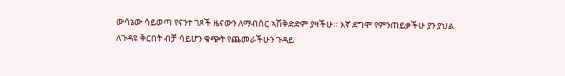ውሳኔው ሳይወጣ የናንተ ገጾች ዜናውን ለማብሰር ኣሽቅድድም ያዛችሁ። እኛ ደግሞ የምንጠይቃችሁ ያን ያህል ለጉዳዩ ቅርበት ብቻ ሳይሆን ቁጭት የጨመራችሁን ጉዳይ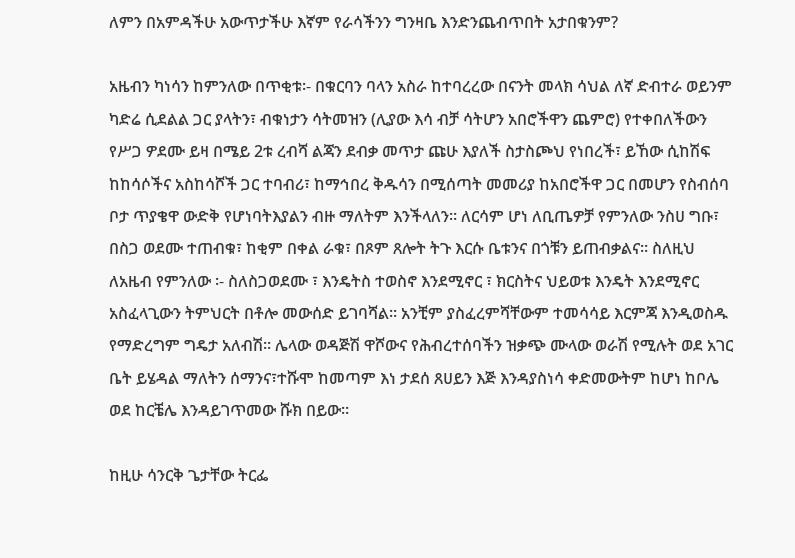ለምን በአምዳችሁ አውጥታችሁ እኛም የራሳችንን ግንዛቤ እንድንጨብጥበት አታበቁንም?

አዜብን ካነሳን ከምንለው በጥቂቱ፡- በቁርባን ባላን አስራ ከተባረረው በናንት መላክ ሳህል ለኛ ድብተራ ወይንም ካድሬ ሲደልል ጋር ያላትን፣ ብቁነታን ሳትመዝን (ሊያው እሳ ብቻ ሳትሆን አበሮችዋን ጨምሮ) የተቀበለችውን የሥጋ ዎደሙ ይዛ በሜይ 2ቱ ረብሻ ልጃን ደብቃ መጥታ ጩሁ እያለች ስታስጮህ የነበረች፣ ይኸው ሲከሽፍ ከከሳሶችና አስከሳሾች ጋር ተባብሪ፣ ከማኅበረ ቅዱሳን በሚሰጣት መመሪያ ከአበሮችዋ ጋር በመሆን የስብሰባ ቦታ ጥያቄዋ ውድቅ የሆነባትእያልን ብዙ ማለትም እንችላለን። ለርሳም ሆነ ለቢጤዎቻ የምንለው ንስሀ ግቡ፣ በስጋ ወደሙ ተጠብቁ፣ ከቂም በቀል ራቁ፣ በጾም ጸሎት ትጉ እርሱ ቤቱንና በጎቹን ይጠብቃልና። ስለዚህ ለአዜብ የምንለው ፡- ስለስጋወደሙ ፣ እንዴትስ ተወስኖ እንደሚኖር ፣ ክርስትና ህይወቱ እንዴት እንደሚኖር አስፈላጊውን ትምህርት በቶሎ መውሰድ ይገባሻል። አንቺም ያስፈረምሻቸውም ተመሳሳይ እርምጃ እንዲወስዱ የማድረግም ግዴታ አለብሽ። ሌላው ወዳጅሽ ዋሾውና የሕብረተሰባችን ዝቃጭ ሙላው ወራሽ የሚሉት ወደ አገር ቤት ይሄዳል ማለትን ሰማንና፣ተሹሞ ከመጣም እነ ታደሰ ጸሀይን እጅ እንዳያስነሳ ቀድመውትም ከሆነ ከቦሌ ወደ ከርቼሌ እንዳይገጥመው ሹክ በይው።

ከዚሁ ሳንርቅ ጌታቸው ትርፌ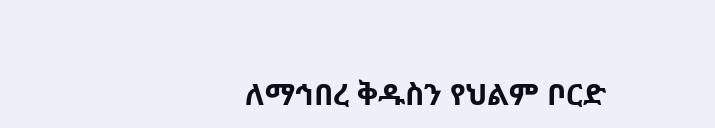ለማኅበረ ቅዱስን የህልም ቦርድ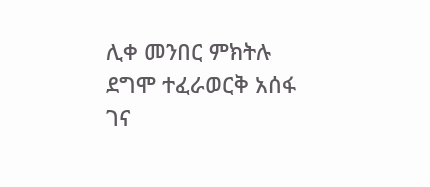ሊቀ መንበር ምክትሉ ደግሞ ተፈራወርቅ አሰፋ ገና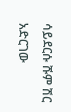ሳይደርሱ ሹም ሽር አድርገው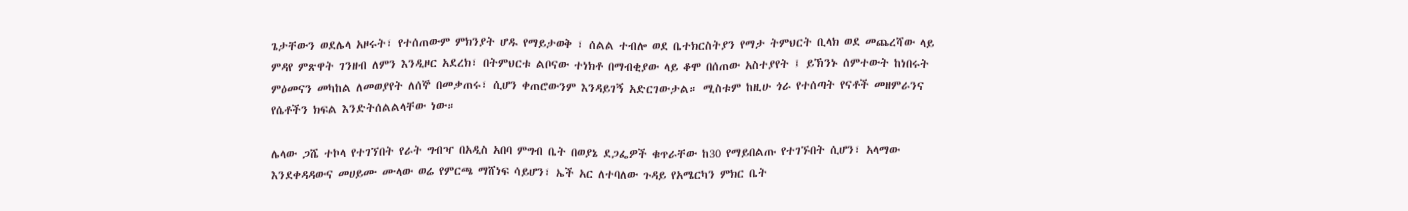ጌታቸውን ወደሌላ አዞሩት፣ የተሰጠውም ምክንያት ሆዱ የማይታወቅ ፣ ሰልል ተብሎ ወደ ቤተክርስትያን የማታ ትምህርት ቢላክ ወደ መጨረሻው ላይ ምዳየ ምጽዋት ገንዘብ ለምን እንዲዞር አደረክ፣ በትምህርቱ ልቦናው ተነክቶ በማብቂያው ላይ ቆሞ በሰጠው አስተያየት ፤ ይኽንኑ ሰምተውት ከነበሩት ምዕመናን መካከል ለመወያየት ለሰኞ በመቃጠሩ፣ ሲሆን ቀጠሮውንም እንዳይገኝ አድርገውታል። ሚስቱም ከዚሁ ጎራ የተሰጣት የናቶች መዘምራንና የሴቶችን ክፍል እንድትሰልልላቸው ነው።

ሌላው ጋሼ ተኮላ የተገኘበት የራት ግብዣ በአዲስ አበባ ምግብ ቤት በወያኔ ደጋፌዎች ቁጥራቸው ከ30 የማይበልጡ የተገኙበት ሲሆን፣ አላማው እንደቀዳዳውና መሀይሙ ሙላው ወሬ የምርጫ ማሸነፍ ሳይሆን፣ ኤች አር ለተባለው ጉዳይ የአሜርካን ምክር ቤት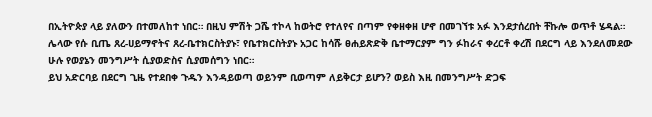በኢትዮጵያ ላይ ያለውን በተመለከተ ነበር። በዚህ ምሽት ጋሼ ተኮላ ከወትሮ የተለየና በጣም የቀዘቀዘ ሆኖ በመገኘቱ አፉ እንደታሰረበት ቸኩሎ ወጥቶ ሄዳል። ሌላው የሱ ቢጤ ጸረ-ሀይማኖትና ጸረ-ቤተክርስትያኑ፣ የቤተክርስትያኑ አጋር ከሳሹ ፀሐይጽድቅ ቤተማርያም ግን ፉከራና ቀረርቶ ቀረሽ በደርግ ላይ እንደለመደው ሁሉ የወያኔን መንግሥት ሲያወድስና ሲያመሰግን ነበር።
ይህ አድርባይ በደርግ ጊዜ የተደበቀ ጉዱን እንዳይወጣ ወይንም ቢወጣም ለይቅርታ ይሆን? ወይስ እዚ በመንግሥት ድጋፍ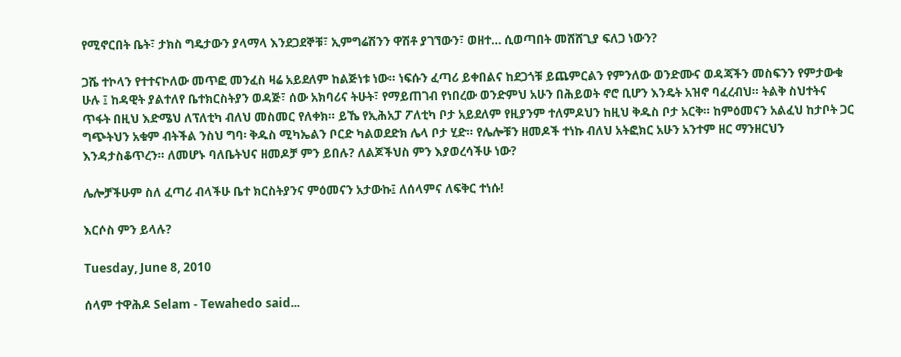የሚኖርበት ቤት፣ ታክስ ግዴታውን ያላማላ እንደጋደኞቹ፣ ኢምግሬሽንን ዋሽቶ ያገኘውን፣ ወዘተ… ሲወጣበት መሸሸጊያ ፍለጋ ነውን?

ጋሼ ተኮላን የተተናኮለው መጥፎ መንፈስ ዛሬ አይደለም ከልጅነቱ ነው። ነፍሱን ፈጣሪ ይቀበልና ከደጋጎቹ ይጨምርልን የምንለው ወንድሙና ወዳጃችን መስፍንን የምታውቁ ሁሉ ፤ ከዳዊት ያልተለየ ቤተክርስትያን ወዳጅ፣ ሰው አክባሪና ትሁት፣ የማይጠገብ የነበረው ወንድምህ አሁን በሕይወት ኖሮ ቢሆን እንዴት አዝኖ ባፈረብህ። ትልቅ ስህተትና ጥፋት በዚህ እድሜህ ለፕለቲካ ብለህ መስመር የለቀክ። ይኼ የኢሕአፓ ፖለቲካ ቦታ አይደለም የዚያንም ተለምዶህን ከዚህ ቅዱስ ቦታ አርቅ። ከምዕመናን አልፈህ ከታቦት ጋር ግጭትህን አቁም ብትችል ንስህ ግባ፡ ቅዱስ ሚካኤልን ቦርድ ካልወደድክ ሌላ ቦታ ሂድ። የሌሎቹን ዘመዶች ተነኩ ብለህ አትፎክር አሁን አንተም ዘር ማንዘርህን እንዳታስቆጥረን። ለመሆኑ ባለቤትህና ዘመዶቻ ምን ይበሉ? ለልጆችህስ ምን እያወረሳችሁ ነው?

ሌሎቻችሁም ስለ ፈጣሪ ብላችሁ ቤተ ክርስትያንና ምዕመናን አታውኩ፤ ለሰላምና ለፍቅር ተነሱ!

እርሶስ ምን ይላሉ?

Tuesday, June 8, 2010

ሰላም ተዋሕዶ Selam - Tewahedo said...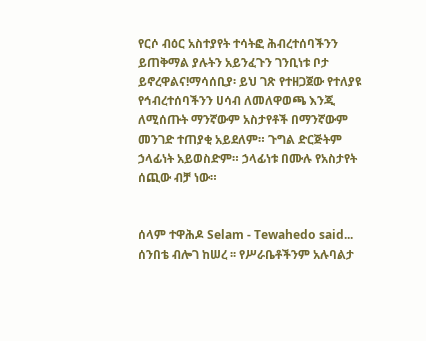የርሶ ብዕር አስተያየት ተሳትፎ ሕብረተሰባችንን ይጠቅማል ያሉትን አይንፈጉን ገንቢነቱ ቦታ ይኖረዋልና!ማሳሰቢያ፡ ይህ ገጽ የተዘጋጀው የተለያዩ የኅብረተሰባችንን ሀሳብ ለመለዋወጫ እንጂ ለሚሰጡት ማንኛውም አስታየቶች በማንኛውም መንገድ ተጠያቂ አይደለም። ጉግል ድርጅትም ኃላፊነት አይወስድም። ኃላፊነቱ በሙሉ የአስታየት ሰጪው ብቻ ነው።


ሰላም ተዋሕዶ Selam - Tewahedo said...
ሰንበቴ ብሎገ ከሠረ ፡፡ የሥራቤቶችንም አሉባልታ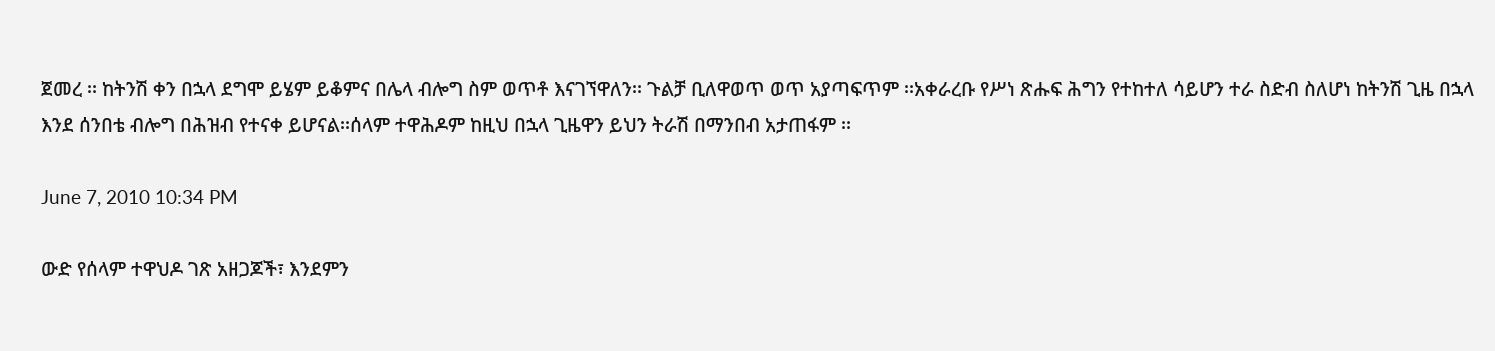ጀመረ ፡፡ ከትንሽ ቀን በኋላ ደግሞ ይሄም ይቆምና በሌላ ብሎግ ስም ወጥቶ እናገኘዋለን፡፡ ጉልቻ ቢለዋወጥ ወጥ አያጣፍጥም ፡፡አቀራረቡ የሥነ ጽሑፍ ሕግን የተከተለ ሳይሆን ተራ ስድብ ስለሆነ ከትንሽ ጊዜ በኋላ እንደ ሰንበቴ ብሎግ በሕዝብ የተናቀ ይሆናል፡፡ሰላም ተዋሕዶም ከዚህ በኋላ ጊዜዋን ይህን ትራሽ በማንበብ አታጠፋም ፡፡

June 7, 2010 10:34 PM

ውድ የሰላም ተዋህዶ ገጽ አዘጋጆች፣ እንደምን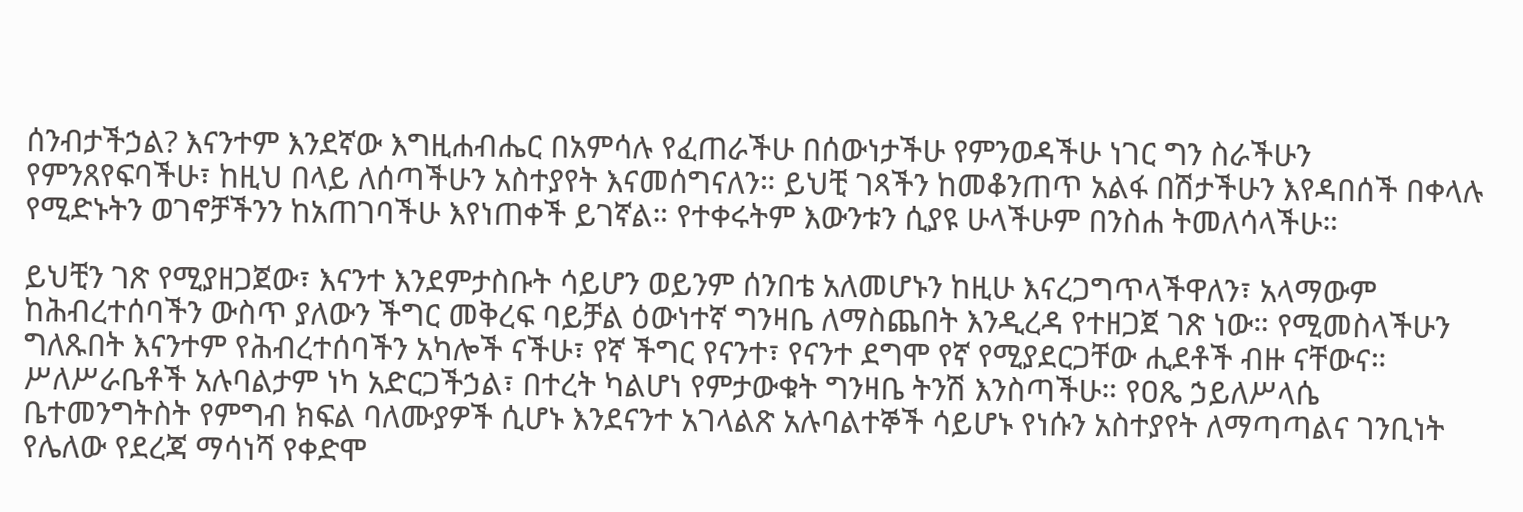ሰንብታችኃል? እናንተም እንደኛው እግዚሐብሔር በአምሳሉ የፈጠራችሁ በሰውነታችሁ የምንወዳችሁ ነገር ግን ስራችሁን የምንጸየፍባችሁ፣ ከዚህ በላይ ለሰጣችሁን አስተያየት እናመሰግናለን። ይህቺ ገጻችን ከመቆንጠጥ አልፋ በሽታችሁን እየዳበሰች በቀላሉ የሚድኑትን ወገኖቻችንን ከአጠገባችሁ እየነጠቀች ይገኛል። የተቀሩትም እውንቱን ሲያዩ ሁላችሁም በንስሐ ትመለሳላችሁ።

ይህቺን ገጽ የሚያዘጋጀው፣ እናንተ እንደምታስቡት ሳይሆን ወይንም ሰንበቴ አለመሆኑን ከዚሁ እናረጋግጥላችዋለን፣ አላማውም ከሕብረተሰባችን ውስጥ ያለውን ችግር መቅረፍ ባይቻል ዕውነተኛ ግንዛቤ ለማስጨበት እንዲረዳ የተዘጋጀ ገጽ ነው። የሚመስላችሁን ግለጹበት እናንተም የሕብረተሰባችን አካሎች ናችሁ፣ የኛ ችግር የናንተ፣ የናንተ ደግሞ የኛ የሚያደርጋቸው ሒደቶች ብዙ ናቸውና። ሥለሥራቤቶች አሉባልታም ነካ አድርጋችኃል፣ በተረት ካልሆነ የምታውቁት ግንዛቤ ትንሽ እንስጣችሁ። የዐጼ ኃይለሥላሴ ቤተመንግትስት የምግብ ክፍል ባለሙያዎች ሲሆኑ እንደናንተ አገላልጽ አሉባልተኞች ሳይሆኑ የነሱን አስተያየት ለማጣጣልና ገንቢነት የሌለው የደረጃ ማሳነሻ የቀድሞ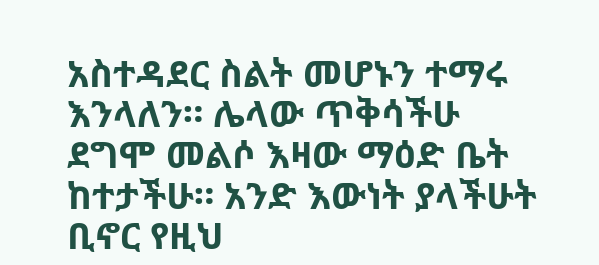አስተዳደር ስልት መሆኑን ተማሩ እንላለን። ሌላው ጥቅሳችሁ ደግሞ መልሶ እዛው ማዕድ ቤት ከተታችሁ። አንድ እውነት ያላችሁት ቢኖር የዚህ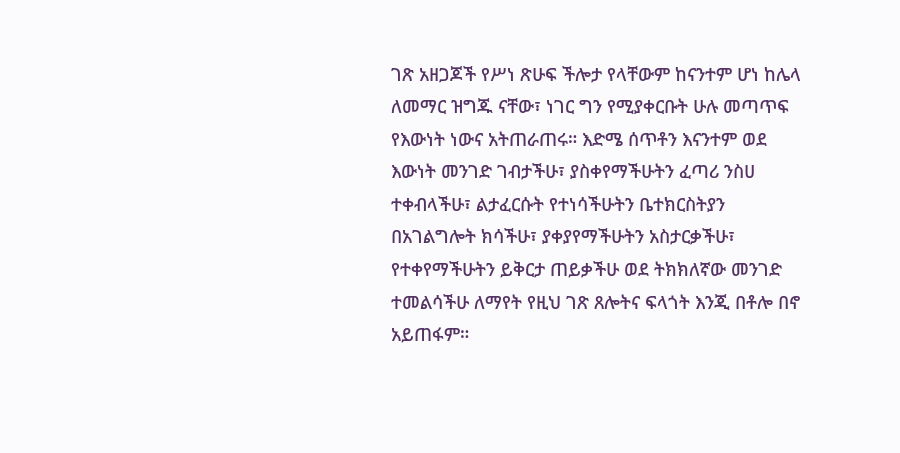ገጽ አዘጋጆች የሥነ ጽሁፍ ችሎታ የላቸውም ከናንተም ሆነ ከሌላ ለመማር ዝግጁ ናቸው፣ ነገር ግን የሚያቀርቡት ሁሉ መጣጥፍ የእውነት ነውና አትጠራጠሩ። እድሜ ሰጥቶን እናንተም ወደ እውነት መንገድ ገብታችሁ፣ ያስቀየማችሁትን ፈጣሪ ንስሀ ተቀብላችሁ፣ ልታፈርሱት የተነሳችሁትን ቤተክርስትያን በአገልግሎት ክሳችሁ፣ ያቀያየማችሁትን አስታርቃችሁ፣ የተቀየማችሁትን ይቅርታ ጠይቃችሁ ወደ ትክክለኛው መንገድ ተመልሳችሁ ለማየት የዚህ ገጽ ጸሎትና ፍላጎት እንጂ በቶሎ በኖ አይጠፋም።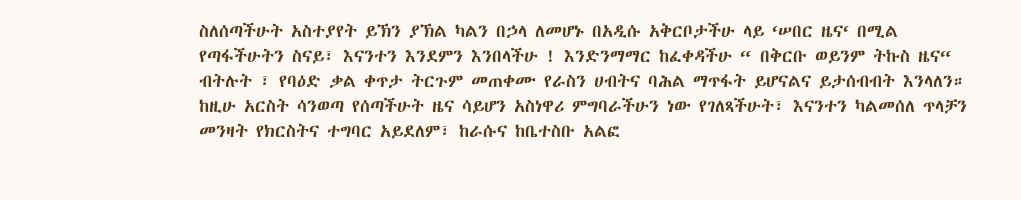ስለሰጣችሁት አስተያየት ይኽን ያኽል ካልን በኃላ ለመሆኑ በአዲሱ አቅርቦታችሁ ላይ ‘ሠበር ዜና‘ በሚል የጣፋችሁትን ስናይ፣ እናንተን እንደምን እንበላችሁ ! እንድንማማር ከፈቀዳችሁ “ በቅርቡ ወይንም ትኩስ ዜና“ ብትሉት ፣ የባዕድ ቃል ቀጥታ ትርጉም መጠቀሙ የራስን ሀብትና ባሕል ማጥፋት ይሆናልና ይታሰብብት እንላለን። ከዚሁ አርስት ሳንወጣ የሰጣችሁት ዜና ሳይሆን አስነዋሪ ምግባራችሁን ነው የገለጻችሁት፣ እናንተን ካልመሰለ ጥላቻን መንዛት የክርስትና ተግባር አይደለም፣ ከራሱና ከቤተስቡ አልፎ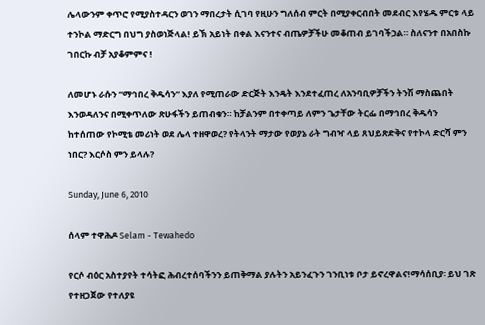ሌላውንም ቀጥሮ የሚያስተዳርን ወገን ማበረታት ሲገባ የዚሁን ግለሰብ ምርት በሚያቀርብበት መደብር እየሄዱ ምርቱ ላይ ተንኮል ማድርግ በህግ ያስወነጅላል! ይኽ አይነት በቀል እናንተና ብጤዎቻችሁ መቆጠብ ይገባችኃል። ስለናንተ በአበስኩ ገበርኩ ብቻ አያቆምምና !

ለመሆኑ ራሱን “ማኅበረ ቅዱሳን“ እያለ የሚጠራው ድርጅት እንዴት እንደተፈጠረ ለአንባቢዎቻችን ትንሽ ማስጨበት እንወዳለንና በሚቀጥለው ጽሁፋችን ይጠብቁን። ከቻልንም በተቀጣይ ለምን ጌታቸው ትርፌ በማኅበረ ቅዱሳን ከተሰጠው የኮሚቴ መሪነት ወደ ሌላ ተዘዋወረ? የትላንት ማታው የወያኔ ራት ግብዣ ላይ ጸህይጽድቅና የተኮላ ድርሻ ምን ነበር? እርሶስ ምን ይላሉ?

Sunday, June 6, 2010

ሰላም ተዋሕዶ Selam - Tewahedo

የርሶ ብዕር አስተያየት ተሳትፎ ሕብረተሰባችንን ይጠቅማል ያሉትን አይንፈጉን ገንቢነቱ ቦታ ይኖረዋልና!ማሳሰቢያ፡ ይህ ገጽ የተዘጋጀው የተለያዩ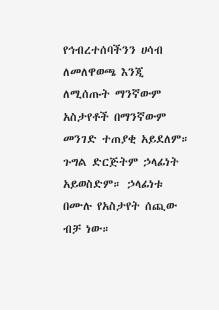የኅብረተሰባችንን ሀሳብ ለመለዋወጫ እንጂ ለሚሰጡት ማንኛውም አስታየቶች በማንኛውም መንገድ ተጠያቂ አይደለም። ጉግል ድርጅትም ኃላፊነት አይወስድም። ኃላፊነቱ በሙሉ የአስታየት ሰጪው ብቻ ነው።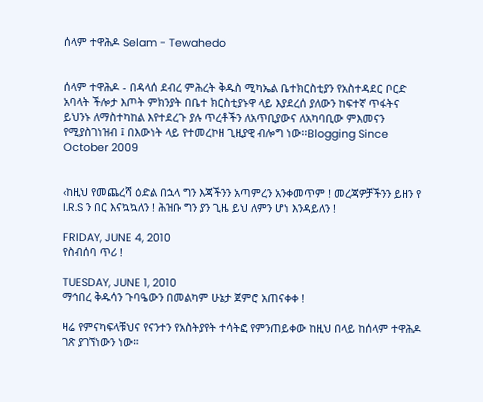ሰላም ተዋሕዶ Selam - Tewahedo


ሰላም ተዋሕዶ - በዳላሰ ደብረ ምሕረት ቅዱስ ሚካኤል ቤተክርስቲያን የአስተዳደር ቦርድ አባላት ችሎታ እጦት ምክንያት በቤተ ክርስቲያኑዋ ላይ እያደረሰ ያለውን ከፍተኛ ጥፋትና ይህንኑ ለማስተካከል እየተደረጉ ያሉ ጥረቶችን ለአጥቢያውና ለአካባቢው ምእመናን የሚያስገነዝብ ፤ በእውነት ላይ የተመረኮዘ ጊዚያዊ ብሎግ ነው፡፡Blogging Since October 2009


‹ከዚህ የመጨረሻ ዕድል በኋላ ግን እጃችንን አጣምረን አንቀመጥም ! መረጃዎቻችንን ይዘን የ I.R.S ን በር እናኳኳለን ! ሕዝቡ ግን ያን ጊዜ ይህ ለምን ሆነ እንዳይለን !

FRIDAY, JUNE 4, 2010
የስብሰባ ጥሪ !

TUESDAY, JUNE 1, 2010
ማኅበረ ቅዱሳን ጉባዔውን በመልካም ሁኔታ ጀምሮ አጠናቀቀ !

ዛሬ የምናካፍላቹህና የናንተን የአስትያየት ተሳትፎ የምንጠይቀው ከዚህ በላይ ከሰላም ተዋሕዶ ገጽ ያገኘነውን ነው።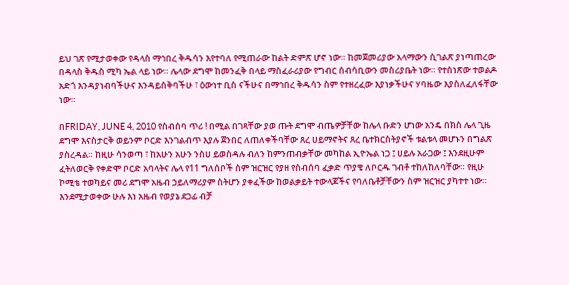ይህ ገጽ የሚታወቀው የዳላስ ማኅበረ ቅዱሳን እየተባለ የሚጠራው ከልት ድምጽ ሆኖ ነው። ከመጀመሪያው አላማውን ሲገልጽ ያነጣጠረው በዳላስ ቅዱስ ሚካ ኤል ላይ ነው። ሌላው ደግሞ ከመንፈቅ በላይ ማስፈራሪያው የግብር ሰብሳቢውን መስሪያቤት ነው። የተሰነጽው ተወልዶ አድጎ እንዳያነብባችሁና እንዳይሰቅባችሁ ፣ ዕውነተ ቢስ ናችሁና በማኅበረ ቅዱሳን ስም የተዘረፈው እያነቃችሁና ሃባዜው እያስለፈለፋቸው ነው።

በFRIDAY, JUNE 4, 2010 የስብሰባ ጥሪ ! በሚል በገጻቸው ያወ ጡት ደግሞ ብጤዎቻቸው ከሌላ ቡድን ሆነው አንዴ በክስ ሌላ ጊዜ ደግሞ እናስታርቅ ወይንም ቦርድ እንገልብጥ እያሉ ጀንበር ለጠለቀችባቸው ጸረ ሀይማኖትና ጸረ ቤተክርስትያኖች ቱልቱላ መሆኑን በግልጽ ያስረዳል። ከዚሁ ሳንወጣ ፣ ከአሁን አሁን ንስሀ ይወስዳሉ ብለን ከምንጠብቃቸው መካከል ኢዮኤል ነጋ ፤ ሀይሉ አራጋው ፤ እንደዚሁም ፈትለወርቅ የቀድሞ ቦርድ አባላትና ሌላ የ11 ግለሰቦች ስም ዝርዝር የያዘ የስብሰባ ፈቃድ ጥያቄ ለቦርዱ ገብቶ ተከለከለባቸው። የዚሁ ኮሚቴ ተወካይና መሪ ደግሞ አዜብ ኃይለማሪያም ስትሆን ያቀፈችው ከወልቃይት ተውላጆችና የባለቤቶቻቸውን ስም ዝርዝር ያካተተ ነው። እንደሚታወቀው ሁሉ እነ አዜብ የወያኔ ደጋፊ ብቻ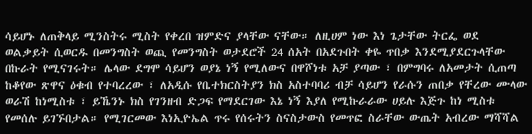ሳይሆኑ ለጠቅላይ ሚንስትሩ ሚስት የቀረበ ዝምድና ያላቸው ናቸው። ለዚሀም ነው እነ ጌታቸው ትርፌ ወደ ወልቃይት ሲወርዱ በመንግስት ወጪ የመንግስት ወታደሮች 24 ሰአት በአደጉበት ቀዬ ጥበቃ እንደሚያደርጉላቸው በኩራት የሚናገሩት። ሌላው ደግሞ ሳይሆን ወያኔ ነኝ የሚለውና በዋሾነቱ አቻ ያጣው ፣ በምግባሩ ለአመታት ሲጠጣ ከቆየው ጽዋና ዕቁብ የተባረረው ፣ ለአዲሱ የቤተክርስትያን ክስ አስተባባሪ ብቻ ሳይሆን የራሱን ጠበቃ የቸረው ሙላው ወራሽ ከነሚስቱ ፣ ይኼንኑ ክስ የገንዘብ ድጋፍ የማደርገው እኔ ነኝ እያለ የሚኩራራው ሀይሉ እጅጉ ከነ ሚስቱ የመሰሉ ይገኙበታል። የሚገርመው እነኢዮኤል ጥሩ የሰሩትን ስናስታውስ የመጥፎ ስራቸው ውጤት አብረው ማሻሻል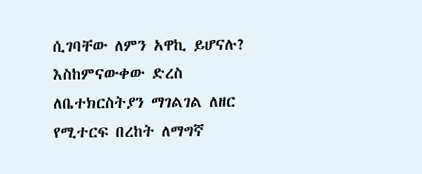ሲገባቸው ለምን አዋኪ ይሆናሉ? እስከምናውቀው ድረስ ለቤተክርስትያን ማገልገል ለዘር የሚተርፍ በረከት ለማግኛ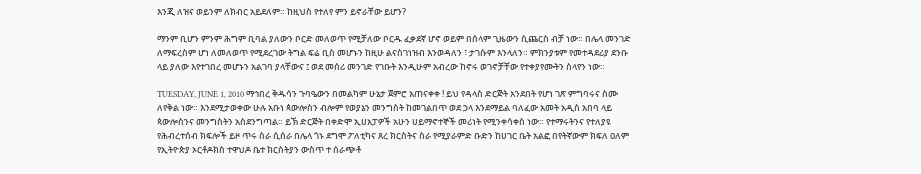እንጂ ለዝና ወይንም ለክብር አይደለም። ከዚህስ የተለየ ምን ይኖራቸው ይሆን?

ማንም ቢሆን ምንም ሕግም ቢባል ያለውን ቦርድ መለወጥ የሚቻለው ቦርዱ ፈቃደኛ ሆኖ ወይም በሰላም ጊዜውን ሲጨርስ ብቻ ነው። በሌላ መንገድ ለማፍረስም ሆነ ለመለወጥ የሚደረገው ትግል ፍሬ ቢስ መሆኑን ከዚሁ ልናስገነዝብ እንወዳለን ፣ ታገሱም እንላለን። ምክንያቱም የመተዳደሪያ ደንቡ ላይ ያለው እየተገበረ መሆኑን አልገባ ያላቸውና ፤ ወደ መሰሪ መንገድ የገቡት እንዲሁም አብረው ከኖሩ ወገኖቻቸው የተቀያየሙትን ስላየን ነው።

TUESDAY, JUNE 1, 2010 ማኅበረ ቅዱሳን ጉባዔውን በመልካም ሁኔታ ጀምሮ አጠናቀቀ ! ይህ የዳላስ ድርጅት አንደበት የሆነ ገጽ ምግባሩና ስሙ ለየቅል ነው። እንደሚታወቀው ሁሉ አቡነ ጳውሎስን ብሎም የወያኔን መንግስት ከመገልበጥ ወደ ኃላ እንደማይል ባለፈው አመት አዲስ አበባ ላይ ጳውሎስንና መንግስትን አስደንግጣል። ይኽ ድርጅት በቀድሞ ኢሀአፓዎች አሁን ሀይማኖተኞች መሪነት የሚንቀሳቀስ ነው። የተማሩትንና የተለያዩ የሕብረተሰብ ክፍሎች ይዞ ጥሩ ስራ ሲሰራ በሌላ ጎኑ ደግሞ ፖለቲካና ጸረ ክርስትና ስራ የሚያራምድ ቡድን ከሀገር ቤት አልፎ በየትኛውም ክፍለ ዐለም የኢትዮጵያ ኦርቶዶክስ ተዋህዶ ቤተ ክርስትያን ውስጥ ተ ሰራጭቶ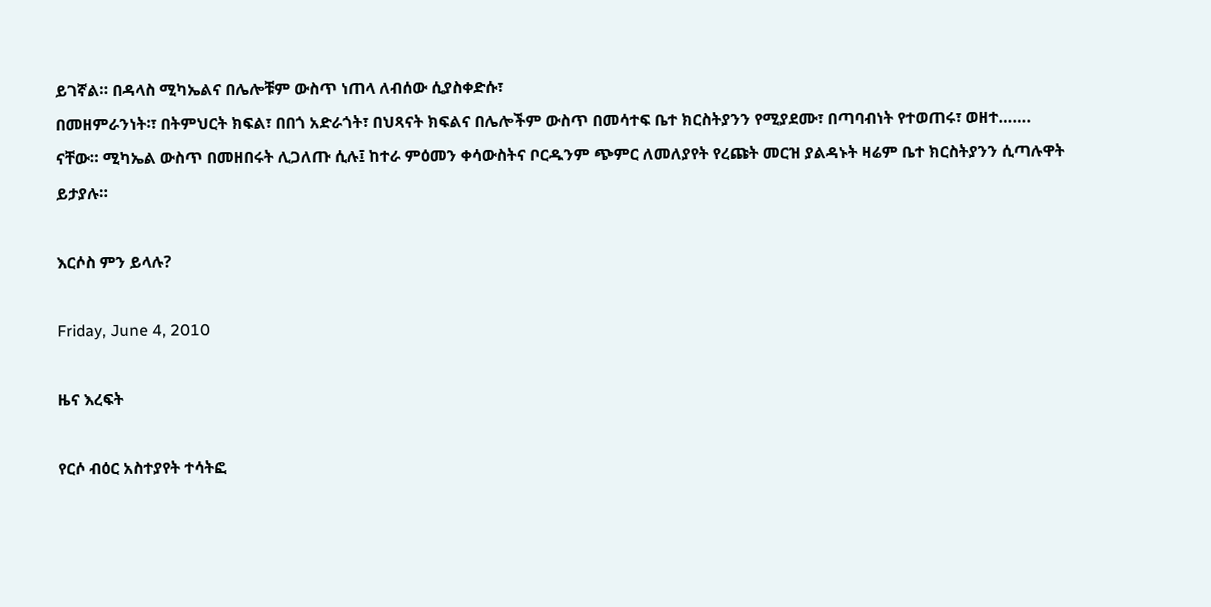ይገኛል። በዳላስ ሚካኤልና በሌሎቹም ውስጥ ነጠላ ለብሰው ሲያስቀድሱ፣
በመዘምራንነት፡፣ በትምህርት ክፍል፣ በበጎ አድራጎት፣ በህጻናት ክፍልና በሌሎችም ውስጥ በመሳተፍ ቤተ ክርስትያንን የሚያደሙ፣ በጣባብነት የተወጠሩ፣ ወዘተ……. ናቸው። ሚካኤል ውስጥ በመዘበሩት ሊጋለጡ ሲሉ፤ ከተራ ምዕመን ቀሳውስትና ቦርዱንም ጭምር ለመለያየት የረጩት መርዝ ያልዳኑት ዛሬም ቤተ ክርስትያንን ሲጣሉዋት ይታያሉ።

እርሶስ ምን ይላሉ?

Friday, June 4, 2010

ዜና እረፍት

የርሶ ብዕር አስተያየት ተሳትፎ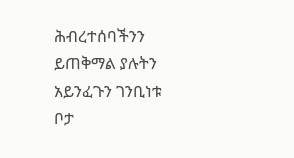ሕብረተሰባችንን ይጠቅማል ያሉትን አይንፈጉን ገንቢነቱ ቦታ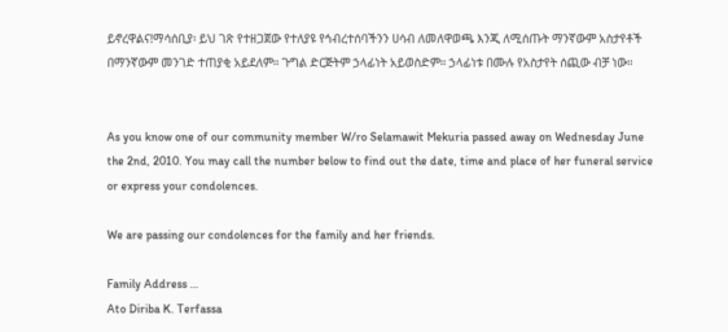ይኖረዋልና!ማሳሰቢያ፡ ይህ ገጽ የተዘጋጀው የተለያዩ የኅብረተሰባችንን ሀሳብ ለመለዋወጫ እንጂ ለሚሰጡት ማንኛውም አስታየቶች በማንኛውም መንገድ ተጠያቂ አይደለም። ጉግል ድርጅትም ኃላፊነት አይወስድም። ኃላፊነቱ በሙሉ የአስታየት ሰጪው ብቻ ነው።


As you know one of our community member W/ro Selamawit Mekuria passed away on Wednesday June the 2nd, 2010. You may call the number below to find out the date, time and place of her funeral service or express your condolences.

We are passing our condolences for the family and her friends.

Family Address …
Ato Diriba K. Terfassa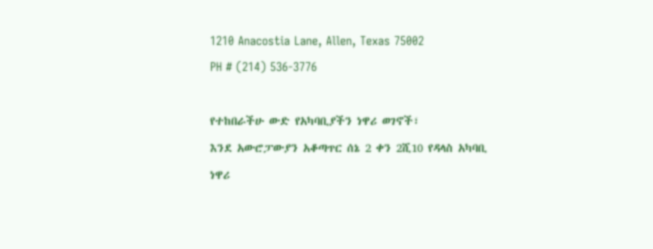1210 Anacostia Lane, Allen, Texas 75002
PH # (214) 536-3776

የተከበራችሁ ውድ የአካባቢያችን ነዋሪ ወገኖች፣
እንደ አውሮፓውያን አቆጣጥር ሰኔ 2 ቀን 2ሺ10 የዳላስ አካባቢ ነዋሪ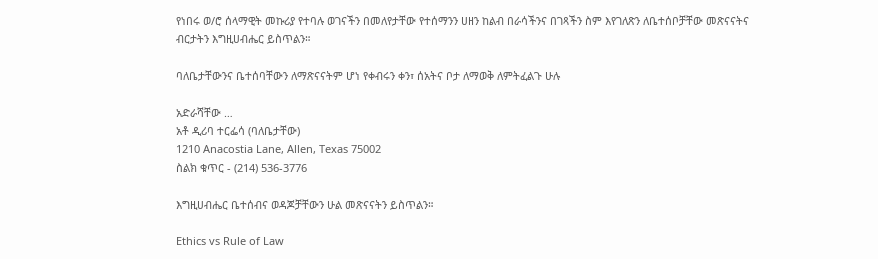የነበሩ ወ/ሮ ሰላማዊት መኩሪያ የተባሉ ወገናችን በመለየታቸው የተሰማንን ሀዘን ከልብ በራሳችንና በገጻችን ስም እየገለጽን ለቤተሰቦቻቸው መጽናናትና ብርታትን እግዚሀብሔር ይስጥልን።

ባለቤታቸውንና ቤተሰባቸውን ለማጽናናትም ሆነ የቀብሩን ቀን፣ ሰአትና ቦታ ለማወቅ ለምትፈልጉ ሁሉ

አድራሻቸው …
አቶ ዲሪባ ተርፌሳ (ባለቤታቸው)
1210 Anacostia Lane, Allen, Texas 75002
ስልክ ቁጥር - (214) 536-3776

እግዚሀብሔር ቤተሰብና ወዳጆቻቸውን ሁል መጽናናትን ይስጥልን።

Ethics vs Rule of Law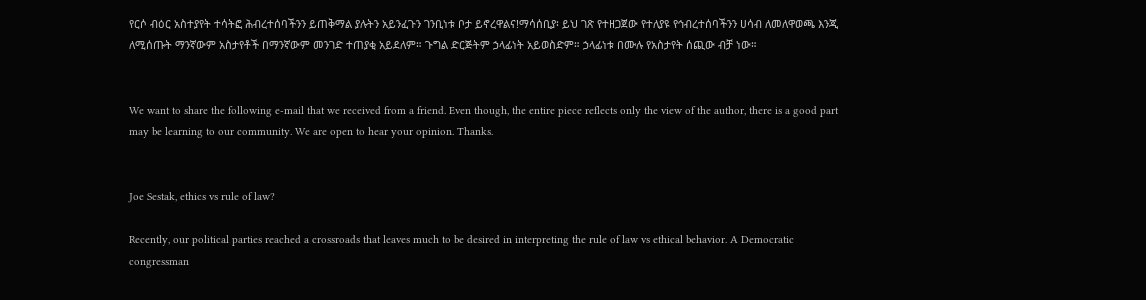የርሶ ብዕር አስተያየት ተሳትፎ ሕብረተሰባችንን ይጠቅማል ያሉትን አይንፈጉን ገንቢነቱ ቦታ ይኖረዋልና!ማሳሰቢያ፡ ይህ ገጽ የተዘጋጀው የተለያዩ የኅብረተሰባችንን ሀሳብ ለመለዋወጫ እንጂ ለሚሰጡት ማንኛውም አስታየቶች በማንኛውም መንገድ ተጠያቂ አይደለም። ጉግል ድርጅትም ኃላፊነት አይወስድም። ኃላፊነቱ በሙሉ የአስታየት ሰጪው ብቻ ነው።


We want to share the following e-mail that we received from a friend. Even though, the entire piece reflects only the view of the author, there is a good part may be learning to our community. We are open to hear your opinion. Thanks.


Joe Sestak, ethics vs rule of law?

Recently, our political parties reached a crossroads that leaves much to be desired in interpreting the rule of law vs ethical behavior. A Democratic congressman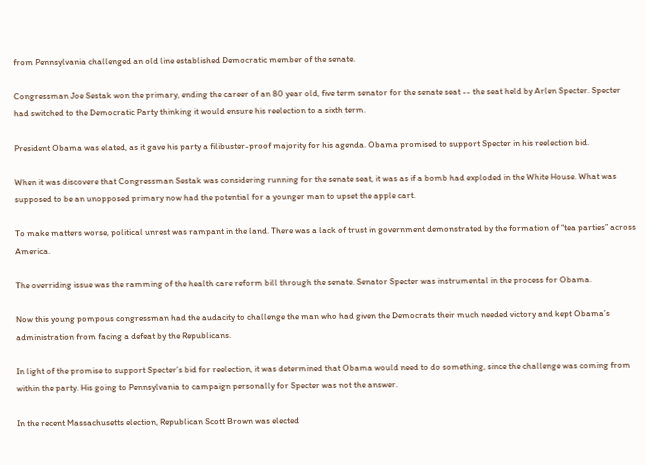from Pennsylvania challenged an old line established Democratic member of the senate.

Congressman Joe Sestak won the primary, ending the career of an 80 year old, five term senator for the senate seat -- the seat held by Arlen Specter. Specter had switched to the Democratic Party thinking it would ensure his reelection to a sixth term.

President Obama was elated, as it gave his party a filibuster-proof majority for his agenda. Obama promised to support Specter in his reelection bid.

When it was discovere that Congressman Sestak was considering running for the senate seat, it was as if a bomb had exploded in the White House. What was supposed to be an unopposed primary now had the potential for a younger man to upset the apple cart.

To make matters worse, political unrest was rampant in the land. There was a lack of trust in government demonstrated by the formation of “tea parties” across America.

The overriding issue was the ramming of the health care reform bill through the senate. Senator Specter was instrumental in the process for Obama.

Now this young pompous congressman had the audacity to challenge the man who had given the Democrats their much needed victory and kept Obama’s administration from facing a defeat by the Republicans.

In light of the promise to support Specter’s bid for reelection, it was determined that Obama would need to do something, since the challenge was coming from within the party. His going to Pennsylvania to campaign personally for Specter was not the answer.

In the recent Massachusetts election, Republican Scott Brown was elected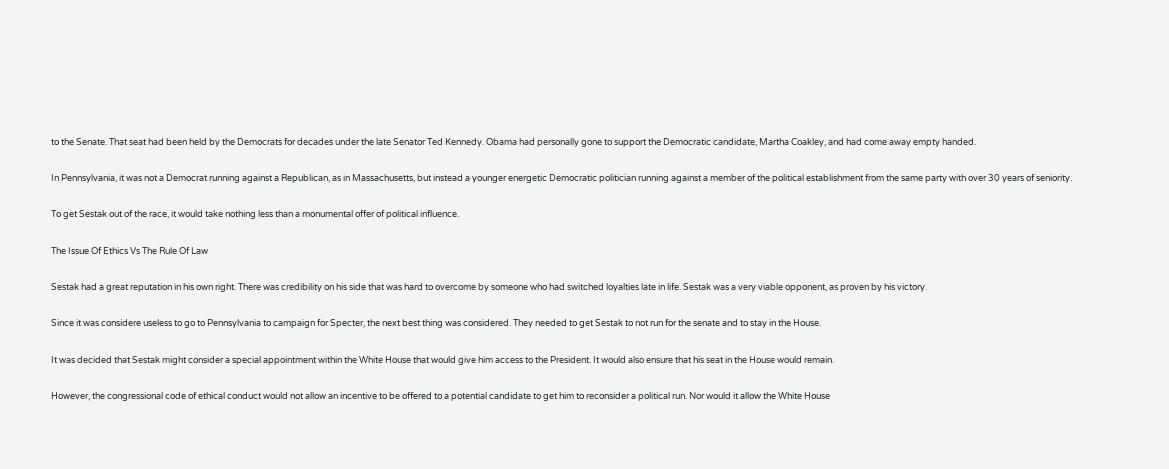to the Senate. That seat had been held by the Democrats for decades under the late Senator Ted Kennedy. Obama had personally gone to support the Democratic candidate, Martha Coakley, and had come away empty handed.

In Pennsylvania, it was not a Democrat running against a Republican, as in Massachusetts, but instead a younger energetic Democratic politician running against a member of the political establishment from the same party with over 30 years of seniority.

To get Sestak out of the race, it would take nothing less than a monumental offer of political influence.

The Issue Of Ethics Vs The Rule Of Law

Sestak had a great reputation in his own right. There was credibility on his side that was hard to overcome by someone who had switched loyalties late in life. Sestak was a very viable opponent, as proven by his victory.

Since it was considere useless to go to Pennsylvania to campaign for Specter, the next best thing was considered. They needed to get Sestak to not run for the senate and to stay in the House.

It was decided that Sestak might consider a special appointment within the White House that would give him access to the President. It would also ensure that his seat in the House would remain.

However, the congressional code of ethical conduct would not allow an incentive to be offered to a potential candidate to get him to reconsider a political run. Nor would it allow the White House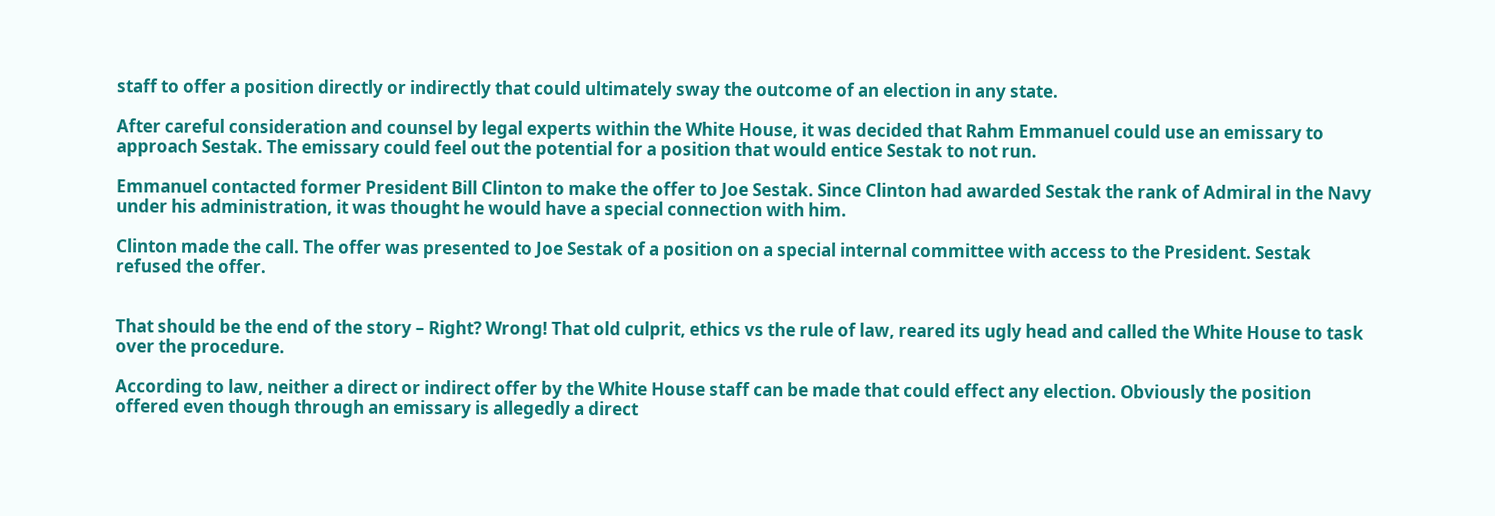staff to offer a position directly or indirectly that could ultimately sway the outcome of an election in any state.

After careful consideration and counsel by legal experts within the White House, it was decided that Rahm Emmanuel could use an emissary to approach Sestak. The emissary could feel out the potential for a position that would entice Sestak to not run.

Emmanuel contacted former President Bill Clinton to make the offer to Joe Sestak. Since Clinton had awarded Sestak the rank of Admiral in the Navy under his administration, it was thought he would have a special connection with him.

Clinton made the call. The offer was presented to Joe Sestak of a position on a special internal committee with access to the President. Sestak refused the offer.


That should be the end of the story – Right? Wrong! That old culprit, ethics vs the rule of law, reared its ugly head and called the White House to task over the procedure.

According to law, neither a direct or indirect offer by the White House staff can be made that could effect any election. Obviously the position offered even though through an emissary is allegedly a direct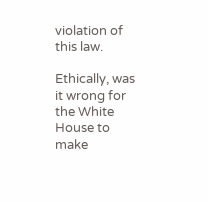violation of this law.

Ethically, was it wrong for the White House to make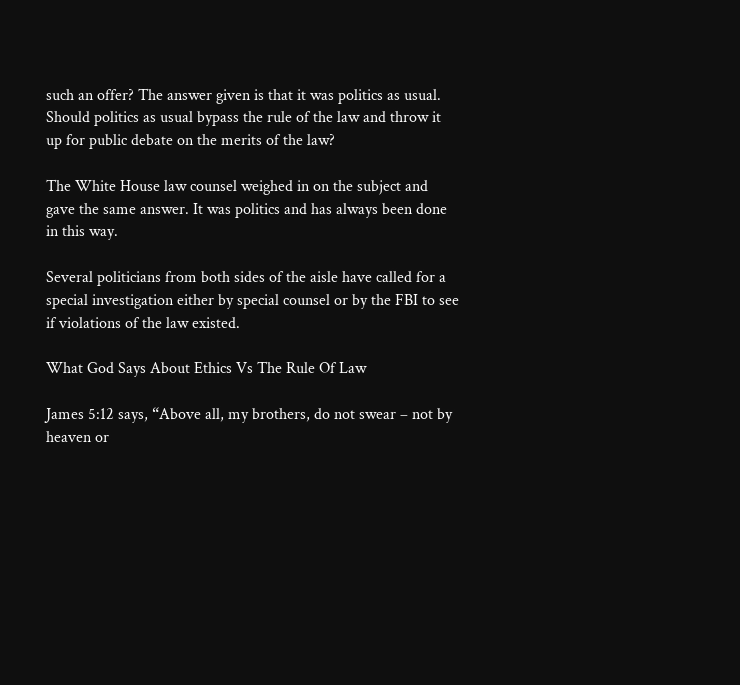such an offer? The answer given is that it was politics as usual. Should politics as usual bypass the rule of the law and throw it up for public debate on the merits of the law?

The White House law counsel weighed in on the subject and gave the same answer. It was politics and has always been done in this way.

Several politicians from both sides of the aisle have called for a special investigation either by special counsel or by the FBI to see if violations of the law existed.

What God Says About Ethics Vs The Rule Of Law

James 5:12 says, “Above all, my brothers, do not swear – not by heaven or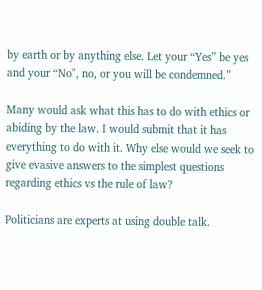by earth or by anything else. Let your “Yes” be yes and your “No", no, or you will be condemned.”

Many would ask what this has to do with ethics or abiding by the law. I would submit that it has everything to do with it. Why else would we seek to give evasive answers to the simplest questions regarding ethics vs the rule of law?

Politicians are experts at using double talk.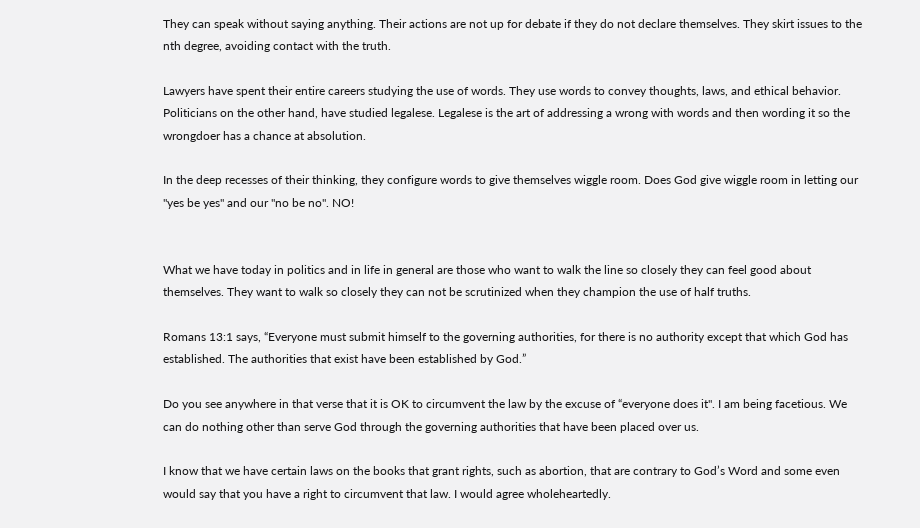They can speak without saying anything. Their actions are not up for debate if they do not declare themselves. They skirt issues to the nth degree, avoiding contact with the truth.

Lawyers have spent their entire careers studying the use of words. They use words to convey thoughts, laws, and ethical behavior. Politicians on the other hand, have studied legalese. Legalese is the art of addressing a wrong with words and then wording it so the wrongdoer has a chance at absolution.

In the deep recesses of their thinking, they configure words to give themselves wiggle room. Does God give wiggle room in letting our "yes be yes" and our "no be no". NO!


What we have today in politics and in life in general are those who want to walk the line so closely they can feel good about themselves. They want to walk so closely they can not be scrutinized when they champion the use of half truths.

Romans 13:1 says, “Everyone must submit himself to the governing authorities, for there is no authority except that which God has established. The authorities that exist have been established by God.”

Do you see anywhere in that verse that it is OK to circumvent the law by the excuse of “everyone does it". I am being facetious. We can do nothing other than serve God through the governing authorities that have been placed over us.

I know that we have certain laws on the books that grant rights, such as abortion, that are contrary to God’s Word and some even would say that you have a right to circumvent that law. I would agree wholeheartedly.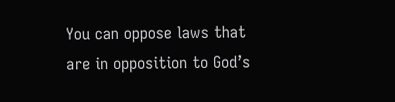You can oppose laws that are in opposition to God’s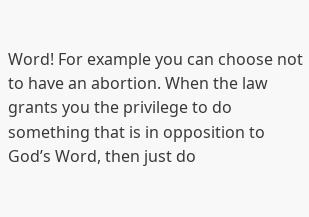Word! For example you can choose not to have an abortion. When the law grants you the privilege to do something that is in opposition to God’s Word, then just do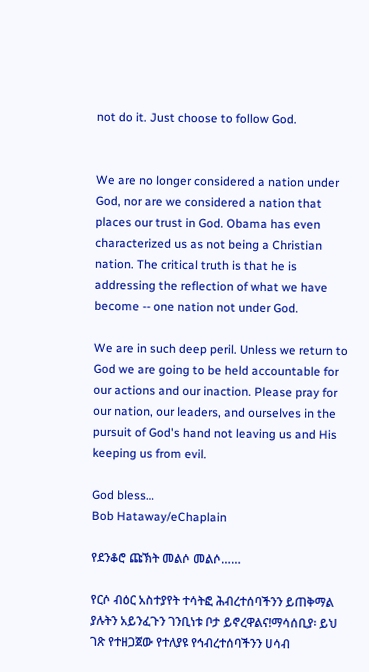not do it. Just choose to follow God.


We are no longer considered a nation under God, nor are we considered a nation that places our trust in God. Obama has even characterized us as not being a Christian nation. The critical truth is that he is addressing the reflection of what we have become -- one nation not under God.

We are in such deep peril. Unless we return to God we are going to be held accountable for our actions and our inaction. Please pray for our nation, our leaders, and ourselves in the pursuit of God's hand not leaving us and His keeping us from evil.

God bless…
Bob Hataway/eChaplain

የደንቆሮ ጩኽት መልሶ መልሶ……

የርሶ ብዕር አስተያየት ተሳትፎ ሕብረተሰባችንን ይጠቅማል ያሉትን አይንፈጉን ገንቢነቱ ቦታ ይኖረዋልና!ማሳሰቢያ፡ ይህ ገጽ የተዘጋጀው የተለያዩ የኅብረተሰባችንን ሀሳብ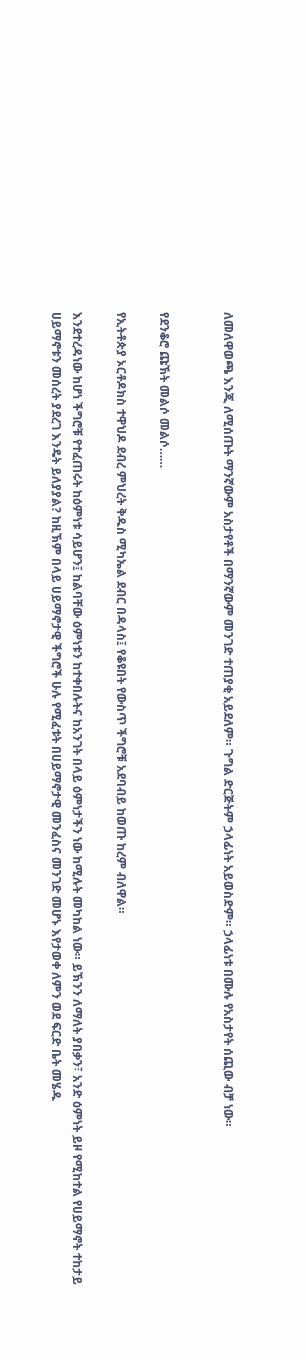ለመለዋወጫ እንጂ ለሚሰጡት ማንኛውም አስታየቶች በማንኛውም መንገድ ተጠያቂ አይደለም። ጉግል ድርጅትም ኃላፊነት አይወስድም። ኃላፊነቱ በሙሉ የአስታየት ሰጪው ብቻ ነው።


የደንቆሮ ጩኽት መልሶ መልሶ……

የኢትቶጵያ ኦርቶዶክስ ተዋህዶ ደብረ ምህረት ቅዱስ ሚካኤል ደብር በዳላስ፤ የቆዩበት የውስጥ ችግሮቹ አደባብይ ከወጡ ከረም ብለዋል።

እንደተረዳነው ከሆነ ችግሮቹ የተፈጠሩት ከዕምነቱ ሳይሆን፤ ከልባቸው ዕምነቱን ከተቀበሉትና ከአንገት በላይ ዕምነታችን ነው ከሚሉት መካከል ነው። ይኽንን ለማለት ያበቃን፣ አንድ ዕምነት ይዞ የሚከተል የሀይማኖት ተከታይ ሀይማኖቱን መሰረት ያደረገ እንዴት ይለያያል? ከዚኽም በላይ ሀይማኖታዊ ችግሮች ሁሉ የሚፈቱት በሀይማኖታዊ መንፈስና መንገድ መሆኑ እየታወቀ ለምን ወደ ፍርድ ቤት መሄዱ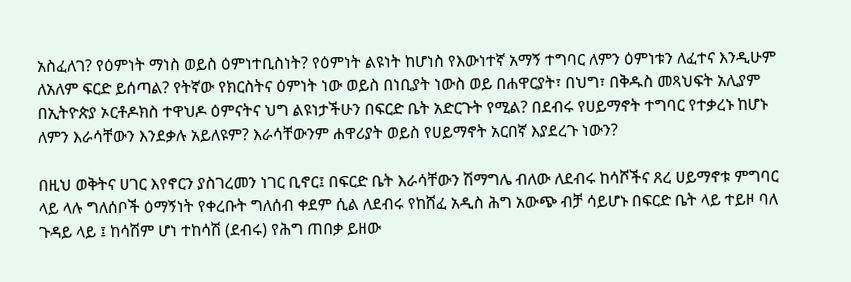አስፈለገ? የዕምነት ማነስ ወይስ ዕምነተቢስነት? የዕምነት ልዩነት ከሆነስ የእውነተኛ አማኝ ተግባር ለምን ዕምነቱን ለፈተና እንዲሁም ለአለም ፍርድ ይሰጣል? የትኛው የክርስትና ዕምነት ነው ወይስ በነቢያት ነውስ ወይ በሐዋርያት፣ በህግ፣ በቅዱስ መጻህፍት አሊያም በኢትዮጵያ ኦርቶዶክስ ተዋህዶ ዕምናትና ህግ ልዩነታችሁን በፍርድ ቤት አድርጉት የሚል? በደብሩ የሀይማኖት ተግባር የተቃረኑ ከሆኑ ለምን እራሳቸውን እንደቃሉ አይለዩም? እራሳቸውንም ሐዋሪያት ወይስ የሀይማኖት አርበኛ እያደረጉ ነውን?

በዚህ ወቅትና ሀገር እየኖርን ያስገረመን ነገር ቢኖር፤ በፍርድ ቤት እራሳቸውን ሽማግሌ ብለው ለደብሩ ከሳሾችና ጸረ ሀይማኖቱ ምግባር ላይ ላሉ ግለሰቦች ዕማኝነት የቀረቡት ግለሰብ ቀደም ሲል ለደብሩ የከሸፈ አዲስ ሕግ አውጭ ብቻ ሳይሆኑ በፍርድ ቤት ላይ ተይዞ ባለ ጉዳይ ላይ ፤ ከሳሽም ሆነ ተከሳሽ (ደብሩ) የሕግ ጠበቃ ይዘው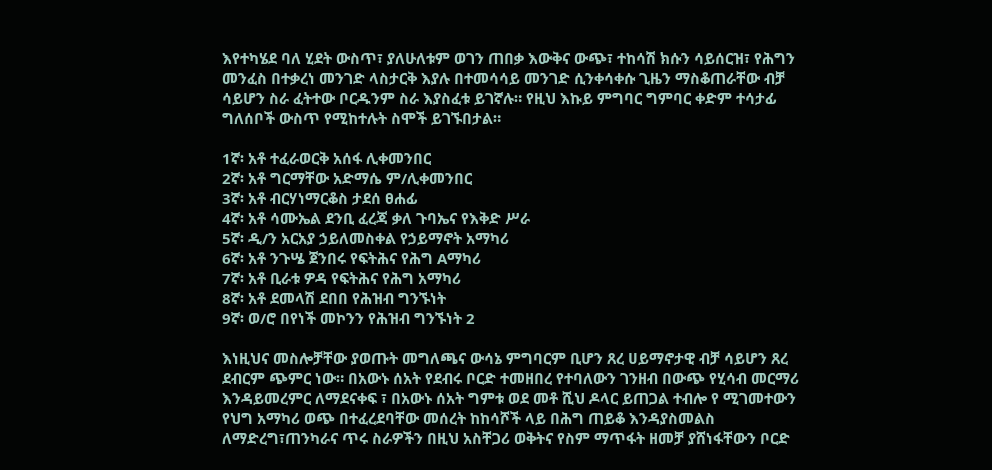እየተካሄደ ባለ ሂደት ውስጥ፣ ያለሁለቱም ወገን ጠበቃ እውቅና ውጭ፣ ተከሳሽ ክሱን ሳይሰርዝ፣ የሕግን መንፈስ በተቃረነ መንገድ ላስታርቅ እያሉ በተመሳሳይ መንገድ ሲንቀሳቀሱ ጊዜን ማስቆጠራቸው ብቻ ሳይሆን ስራ ፈትተው ቦርዱንም ስራ እያስፈቱ ይገኛሉ። የዚህ እኩይ ምግባር ግምባር ቀድም ተሳታፊ ግለሰቦች ውስጥ የሚከተሉት ስሞች ይገኙበታል።

1ኛ፡ አቶ ተፈራወርቅ አሰፋ ሊቀመንበር
2ኛ፡ አቶ ግርማቸው አድማሴ ም/ሊቀመንበር
3ኛ፡ አቶ ብርሃነማርቆስ ታደሰ ፀሐፊ
4ኛ፡ አቶ ሳሙኤል ደንቢ ፈረጃ ቃለ ጉባኤና የእቅድ ሥራ
5ኛ፡ ዲ/ን አርአያ ኃይለመስቀል የኃይማኖት አማካሪ
6ኛ፡ አቶ ንጉሤ ጀንበሩ የፍትሕና የሕግ Aማካሪ
7ኛ፡ አቶ ቢራቱ ዎዳ የፍትሕና የሕግ አማካሪ
8ኛ፡ አቶ ደመላሽ ደበበ የሕዝብ ግንኙነት
9ኛ፡ ወ/ሮ በየነች መኮንን የሕዝብ ግንኙነት 2

እነዚህና መስሎቻቸው ያወጡት መግለጫና ውሳኔ ምግባርም ቢሆን ጸረ ሀይማኖታዊ ብቻ ሳይሆን ጸረ ደብርም ጭምር ነው። በአውኑ ሰአት የደብሩ ቦርድ ተመዘበረ የተባለውን ገንዘብ በውጭ የሂሳብ መርማሪ እንዳይመረምር ለማደናቀፍ ፣ በአውኑ ሰአት ግምቱ ወደ መቶ ሺህ ዶላር ይጠጋል ተብሎ የ ሚገመተውን የህግ አማካሪ ወጭ በተፈረደባቸው መሰረት ከከሳሾች ላይ በሕግ ጠይቆ እንዳያስመልስ ለማድረግ፣ጠንካራና ጥሩ ስራዎችን በዚህ አስቸጋሪ ወቅትና የስም ማጥፋት ዘመቻ ያሸነፋቸውን ቦርድ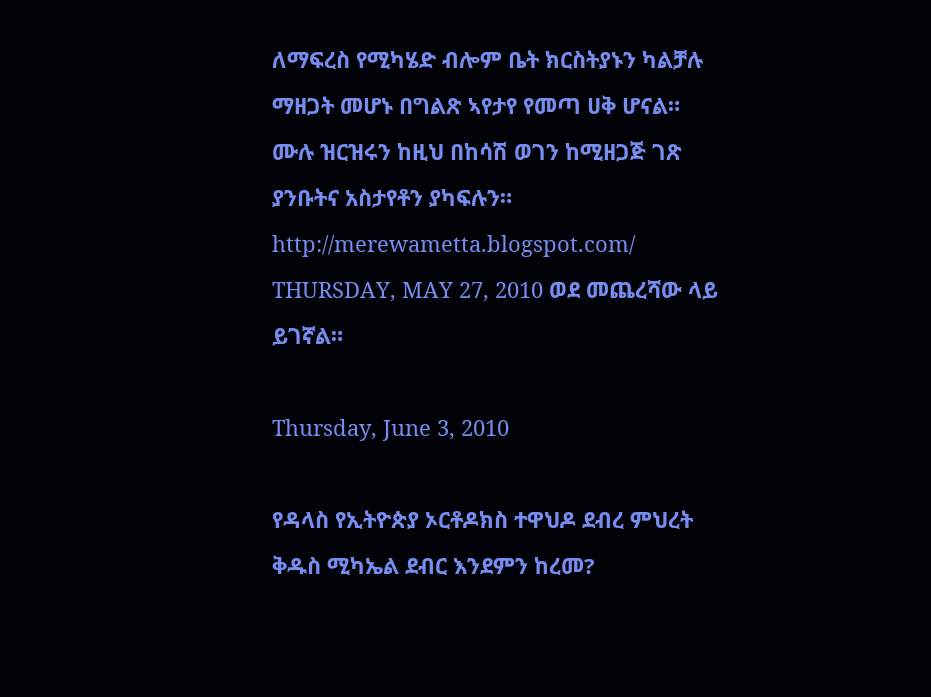ለማፍረስ የሚካሄድ ብሎም ቤት ክርስትያኑን ካልቻሉ ማዘጋት መሆኑ በግልጽ ኣየታየ የመጣ ሀቅ ሆናል። ሙሉ ዝርዝሩን ከዚህ በከሳሽ ወገን ከሚዘጋጅ ገጽ ያንቡትና አስታየቶን ያካፍሉን።
http://merewametta.blogspot.com/
THURSDAY, MAY 27, 2010 ወደ መጨረሻው ላይ ይገኛል።

Thursday, June 3, 2010

የዳላስ የኢትዮጵያ ኦርቶዶክስ ተዋህዶ ደብረ ምህረት ቅዱስ ሚካኤል ደብር እንደምን ከረመ?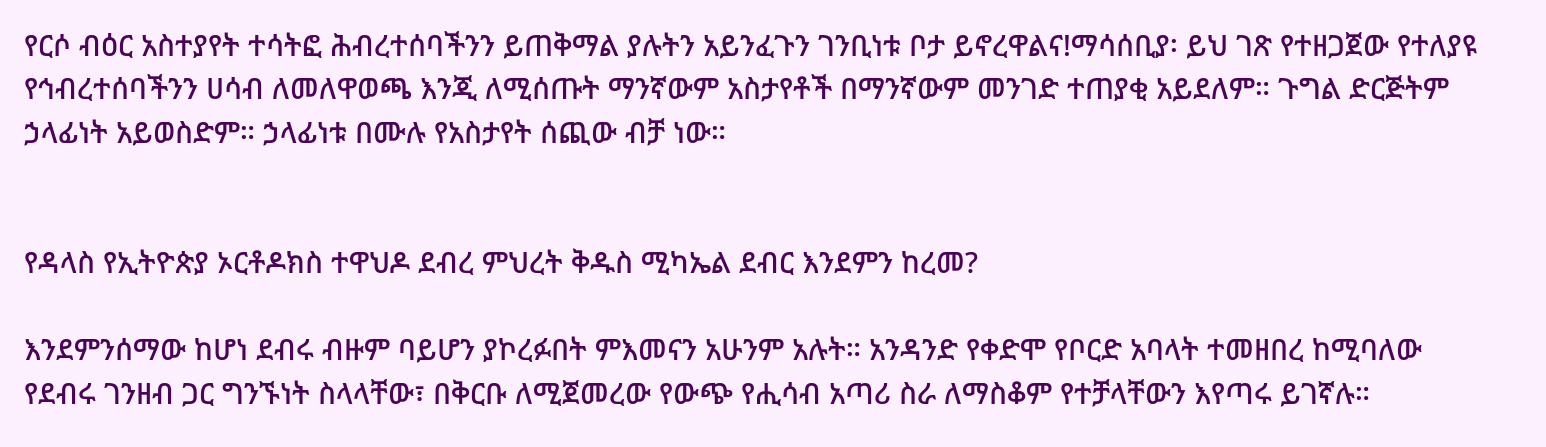የርሶ ብዕር አስተያየት ተሳትፎ ሕብረተሰባችንን ይጠቅማል ያሉትን አይንፈጉን ገንቢነቱ ቦታ ይኖረዋልና!ማሳሰቢያ፡ ይህ ገጽ የተዘጋጀው የተለያዩ የኅብረተሰባችንን ሀሳብ ለመለዋወጫ እንጂ ለሚሰጡት ማንኛውም አስታየቶች በማንኛውም መንገድ ተጠያቂ አይደለም። ጉግል ድርጅትም ኃላፊነት አይወስድም። ኃላፊነቱ በሙሉ የአስታየት ሰጪው ብቻ ነው።


የዳላስ የኢትዮጵያ ኦርቶዶክስ ተዋህዶ ደብረ ምህረት ቅዱስ ሚካኤል ደብር እንደምን ከረመ?

እንደምንሰማው ከሆነ ደብሩ ብዙም ባይሆን ያኮረፉበት ምእመናን አሁንም አሉት። አንዳንድ የቀድሞ የቦርድ አባላት ተመዘበረ ከሚባለው የደብሩ ገንዘብ ጋር ግንኙነት ስላላቸው፣ በቅርቡ ለሚጀመረው የውጭ የሒሳብ አጣሪ ስራ ለማስቆም የተቻላቸውን እየጣሩ ይገኛሉ።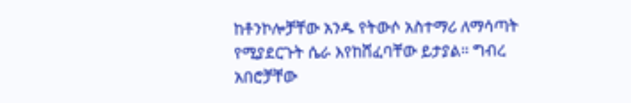ከቶንኮሎቻቸው አንዱ የትውሶ አስተማሪ ለማሳጣት የሚያደርጉት ሴራ እየከሸፈባቸው ይታያል። ግብረ አበሮቻቸው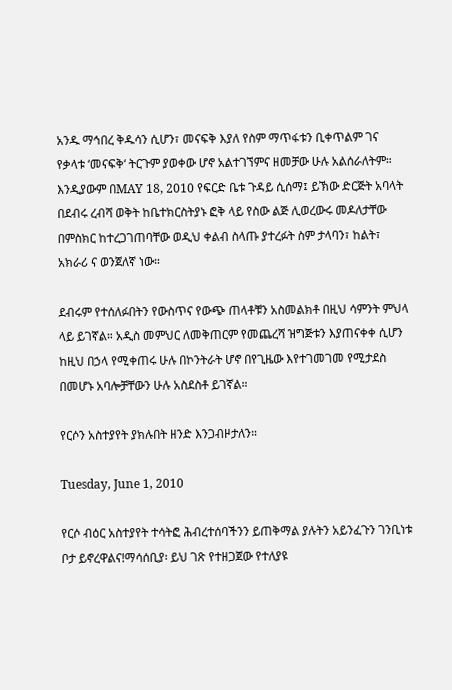አንዱ ማኅበረ ቅዱሳን ሲሆን፣ መናፍቅ እያለ የስም ማጥፋቱን ቢቀጥልም ገና የቃላቱ ‘መናፍቅ‘ ትርጉም ያወቀው ሆኖ አልተገኘምና ዘመቻው ሁሉ አልሰራለትም። እንዲያውም በMAY 18, 2010 የፍርድ ቤቱ ጉዳይ ሲሰማ፤ ይኽው ድርጅት አባላት በደብሩ ረብሻ ወቅት ከቤተክርስትያኑ ፎቅ ላይ የስው ልጅ ሊወረውሩ መዶለታቸው በምስክር ከተረጋገጠባቸው ወዲህ ቀልብ ስላጡ ያተረፉት ስም ታላባን፣ ከልት፣ አክራሪ ና ወንጀለኛ ነው።

ደብሩም የተሰለፉበትን የውስጥና የውጭ ጠላቶቹን አስመልክቶ በዚህ ሳምንት ምህላ ላይ ይገኛል። አዲስ መምህር ለመቅጠርም የመጨረሻ ዝግጅቱን እያጠናቀቀ ሲሆን ከዚህ በኃላ የሚቀጠሩ ሁሉ በኮንትራት ሆኖ በየጊዜው እየተገመገመ የሚታደስ በመሆኑ አባሎቻቸውን ሁሉ አስደስቶ ይገኛል።

የርሶን አስተያየት ያክሉበት ዘንድ እንጋብዞታለን።

Tuesday, June 1, 2010

የርሶ ብዕር አስተያየት ተሳትፎ ሕብረተሰባችንን ይጠቅማል ያሉትን አይንፈጉን ገንቢነቱ ቦታ ይኖረዋልና!ማሳሰቢያ፡ ይህ ገጽ የተዘጋጀው የተለያዩ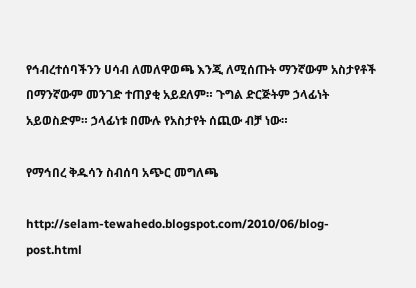የኅብረተሰባችንን ሀሳብ ለመለዋወጫ እንጂ ለሚሰጡት ማንኛውም አስታየቶች በማንኛውም መንገድ ተጠያቂ አይደለም። ጉግል ድርጅትም ኃላፊነት አይወስድም። ኃላፊነቱ በሙሉ የአስታየት ሰጪው ብቻ ነው።

የማኅበረ ቅዱሳን ስብሰባ አጭር መግለጫ

http://selam-tewahedo.blogspot.com/2010/06/blog-post.html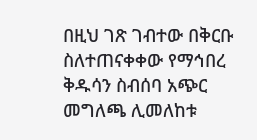በዚህ ገጽ ገብተው በቅርቡ ስለተጠናቀቀው የማኅበረ ቅዱሳን ስብሰባ አጭር መግለጫ ሊመለከቱ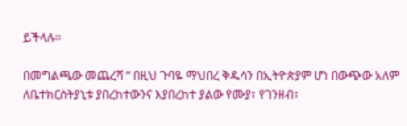ይችላሉ።

በመግልጫው መጨረሻ “ በዚህ ጉባዬ ማህበረ ቅዱሳን በኢትዮጵያም ሆነ በውጭው አለም ለቤተክርስትያኒቱ ያበረከተውንና እያበረከተ ያልው የሙያ፣ የገንዘብ፣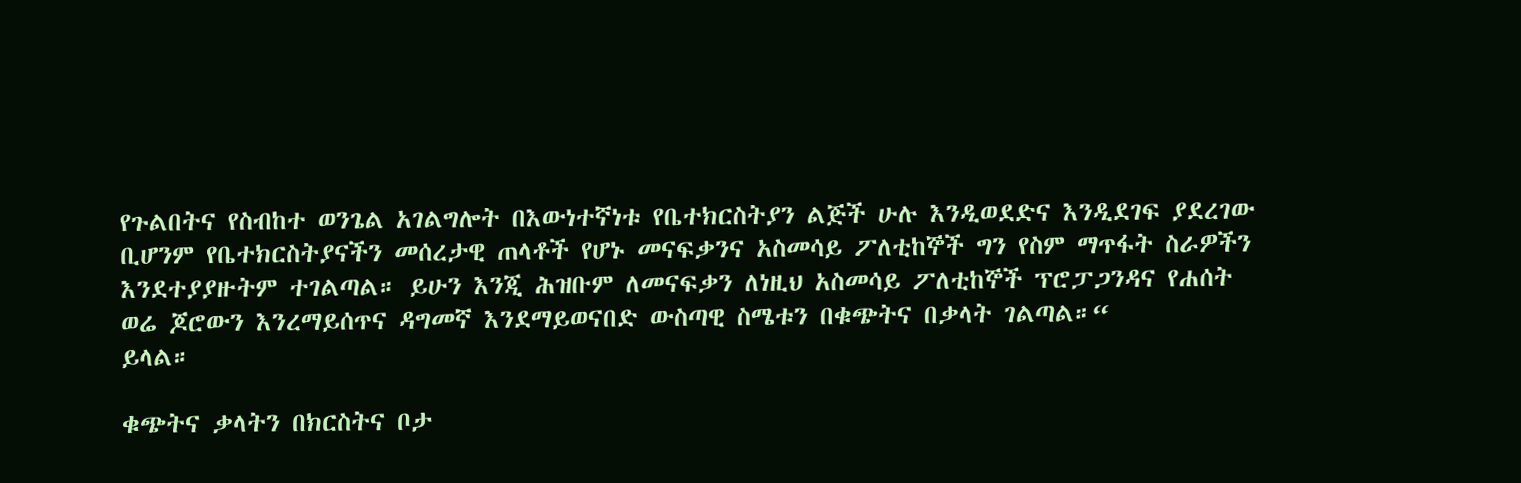የጉልበትና የስብከተ ወንጌል አገልግሎት በእውነተኛነቱ የቤተክርስትያን ልጅች ሁሉ እንዲወደድና እንዲደገፍ ያደረገው ቢሆንም የቤተክርስትያናችን መሰረታዊ ጠላቶች የሆኑ መናፍቃንና አስመሳይ ፖለቲከኞች ግን የስም ማጥፋት ስራዎችን እንደተያያዙትም ተገልጣል። ይሁን እንጂ ሕዝቡም ለመናፍቃን ለነዚህ አስመሳይ ፖለቲከኞች ፕሮፓጋንዳና የሐሰት ወሬ ጆሮውን እንረማይሰጥና ዳግመኛ እንደማይወናበድ ውስጣዊ ስሜቱን በቁጭትና በቃላት ገልጣል።“
ይላል።

ቁጭትና ቃላትን በክርስትና ቦታ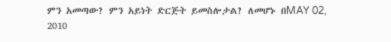ምን አመጣው? ምን አይነት ድርጅት ይመስሎታል? ለመሆኑ በMAY 02, 2010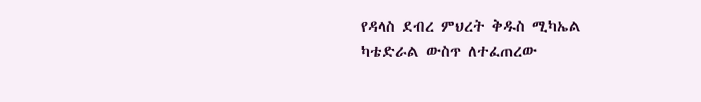የዳላስ ደብረ ምህረት ቅዱስ ሚካኤል ካቴድራል ውስጥ ለተፈጠረው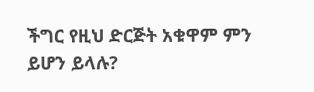ችግር የዚህ ድርጅት አቁዋም ምን ይሆን ይላሉ?